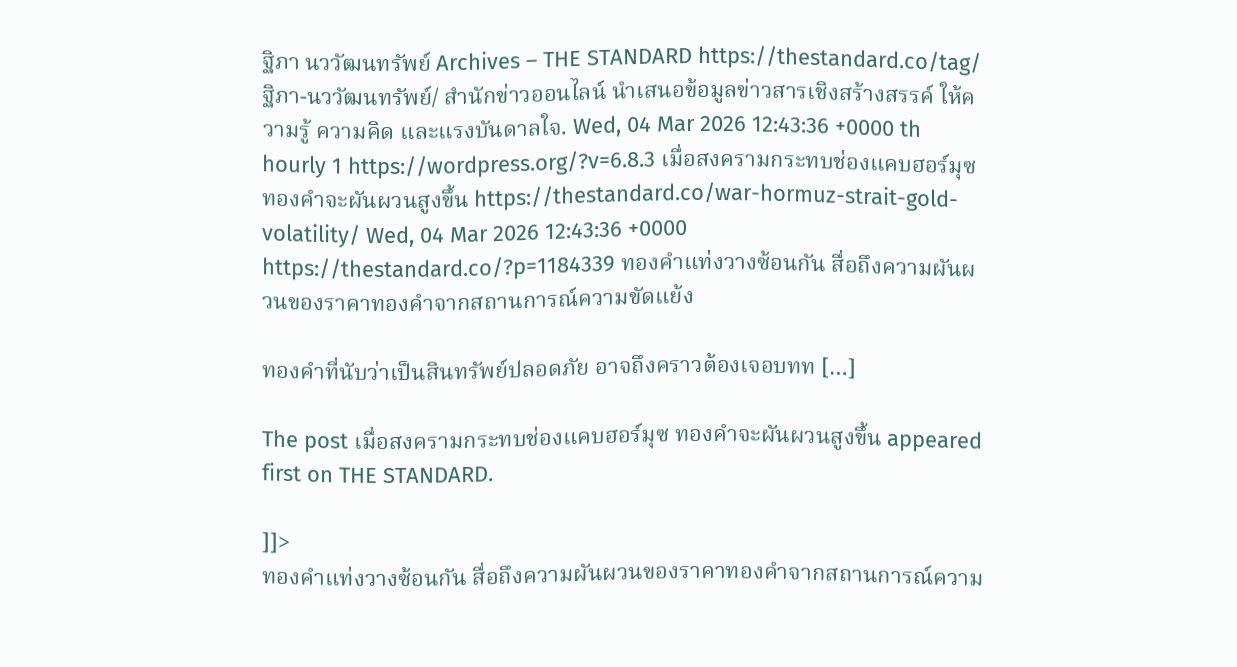ฐิภา นววัฒนทรัพย์ Archives – THE STANDARD https://thestandard.co/tag/ฐิภา-นววัฒนทรัพย์/ สำนักข่าวออนไลน์ นำเสนอข้อมูลข่าวสารเชิงสร้างสรรค์ ให้ความรู้ ความคิด และแรงบันดาลใจ. Wed, 04 Mar 2026 12:43:36 +0000 th hourly 1 https://wordpress.org/?v=6.8.3 เมื่อสงครามกระทบช่องแคบฮอร์มุซ ทองคำจะผันผวนสูงขึ้น https://thestandard.co/war-hormuz-strait-gold-volatility/ Wed, 04 Mar 2026 12:43:36 +0000 https://thestandard.co/?p=1184339 ทองคำแท่งวางซ้อนกัน สื่อถึงความผันผวนของราคาทองคำจากสถานการณ์ความขัดแย้ง

ทองคำที่นับว่าเป็นสินทรัพย์ปลอดภัย อาจถึงคราวต้องเจอบทท […]

The post เมื่อสงครามกระทบช่องแคบฮอร์มุซ ทองคำจะผันผวนสูงขึ้น appeared first on THE STANDARD.

]]>
ทองคำแท่งวางซ้อนกัน สื่อถึงความผันผวนของราคาทองคำจากสถานการณ์ความ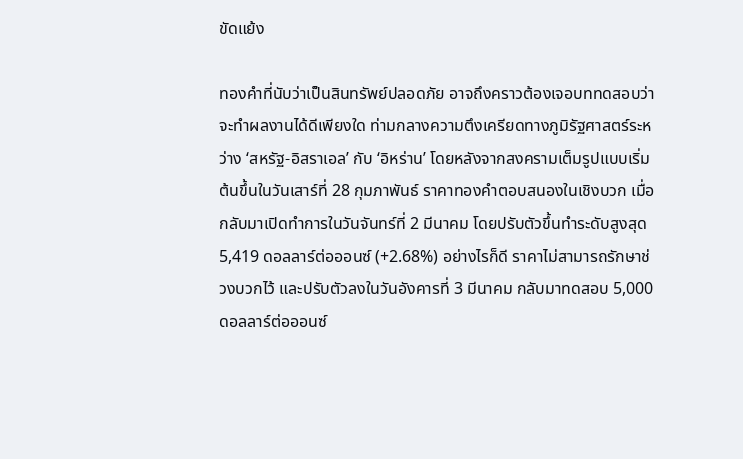ขัดแย้ง

ทองคำที่นับว่าเป็นสินทรัพย์ปลอดภัย อาจถึงคราวต้องเจอบททดสอบว่าจะทำผลงานได้ดีเพียงใด ท่ามกลางความตึงเครียดทางภูมิรัฐศาสตร์ระหว่าง ‘สหรัฐ-อิสราเอล’ กับ ‘อิหร่าน’ โดยหลังจากสงครามเต็มรูปแบบเริ่มต้นขึ้นในวันเสาร์ที่ 28 กุมภาพันธ์ ราคาทองคำตอบสนองในเชิงบวก เมื่อกลับมาเปิดทำการในวันจันทร์ที่ 2 มีนาคม โดยปรับตัวขึ้นทำระดับสูงสุด 5,419 ดอลลาร์ต่อออนซ์ (+2.68%) อย่างไรก็ดี ราคาไม่สามารถรักษาช่วงบวกไว้ และปรับตัวลงในวันอังคารที่ 3 มีนาคม กลับมาทดสอบ 5,000 ดอลลาร์ต่อออนซ์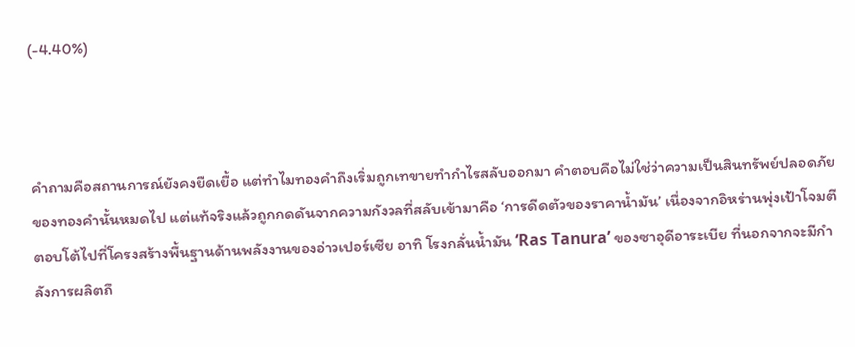(-4.40%)



คำถามคือสถานการณ์ยังคงยืดเยื้อ แต่ทำไมทองคำถึงเริ่มถูกเทขายทำกำไรสลับออกมา คำตอบคือไม่ใช่ว่าความเป็นสินทรัพย์ปลอดภัยของทองคำนั้นหมดไป แต่แท้จริงแล้วถูกกดดันจากความกังวลที่สลับเข้ามาคือ ‘การดีดตัวของราคาน้ำมัน’ เนื่องจากอิหร่านพุ่งเป้าโจมตีตอบโต้ไปที่โครงสร้างพื้นฐานด้านพลังงานของอ่าวเปอร์เซีย อาทิ โรงกลั่นน้ำมัน ‘Ras Tanura’ ของซาอุดีอาระเบีย ที่นอกจากจะมีกำลังการผลิตถึ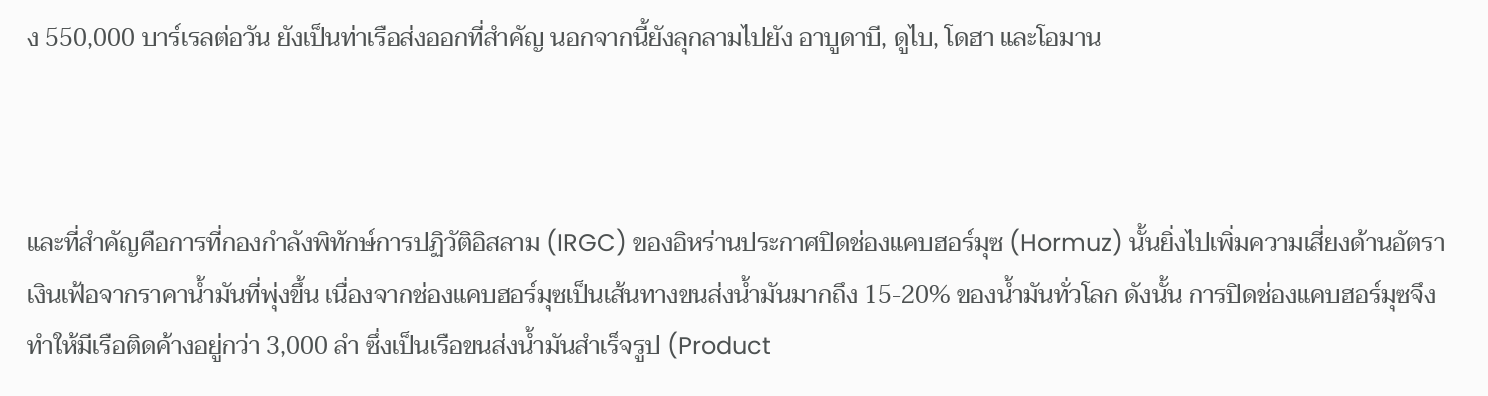ง 550,000 บาร์เรลต่อวัน ยังเป็นท่าเรือส่งออกที่สำคัญ นอกจากนี้ยังลุกลามไปยัง อาบูดาบี, ดูไบ, โดฮา และโอมาน



และที่สำคัญคือการที่กองกำลังพิทักษ์การปฏิวัติอิสลาม (IRGC) ของอิหร่านประกาศปิดช่องแคบฮอร์มุซ (Hormuz) นั้นยิ่งไปเพิ่มความเสี่ยงด้านอัตราเงินเฟ้อจากราคาน้ำมันที่พุ่งขึ้น เนื่องจากช่องแคบฮอร์มุซเป็นเส้นทางขนส่งน้ำมันมากถึง 15-20% ของน้ำมันทั่วโลก ดังนั้น การปิดช่องแคบฮอร์มุซจึงทำให้มีเรือติดค้างอยู่กว่า 3,000 ลำ ซึ่งเป็นเรือขนส่งน้ำมันสำเร็จรูป (Product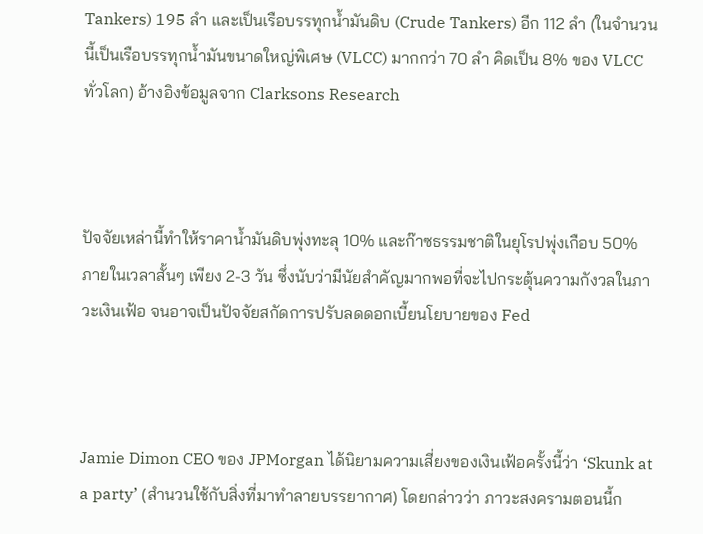Tankers) 195 ลำ และเป็นเรือบรรทุกน้ำมันดิบ (Crude Tankers) อีก 112 ลำ (ในจำนวนนี้เป็นเรือบรรทุกน้ำมันขนาดใหญ่พิเศษ (VLCC) มากกว่า 70 ลำ คิดเป็น 8% ของ VLCC ทั่วโลก) อ้างอิงข้อมูลจาก Clarksons Research



ปัจจัยเหล่านี้ทำให้ราคาน้ำมันดิบพุ่งทะลุ 10% และก๊าซธรรมชาติในยุโรปพุ่งเกือบ 50% ภายในเวลาสั้นๆ เพียง 2-3 วัน ซึ่งนับว่ามีนัยสำคัญมากพอที่จะไปกระตุ้นความกังวลในภาวะเงินเฟ้อ จนอาจเป็นปัจจัยสกัดการปรับลดดอกเบี้ยนโยบายของ Fed



Jamie Dimon CEO ของ JPMorgan ได้นิยามความเสี่ยงของเงินเฟ้อครั้งนี้ว่า ‘Skunk at a party’ (สำนวนใช้กับสิ่งที่มาทำลายบรรยากาศ) โดยกล่าวว่า ภาวะสงครามตอนนี้ก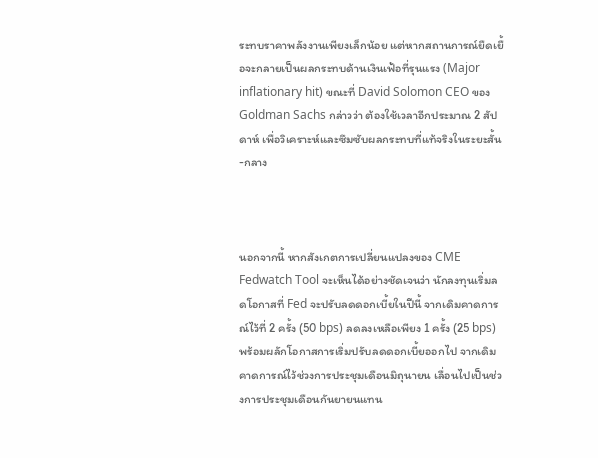ระทบราคาพลังงานเพียงเล็กน้อย แต่หากสถานการณ์ยืดเยื้อจะกลายเป็นผลกระทบด้านเงินเฟ้อที่รุนแรง (Major inflationary hit) ขณะที่ David Solomon CEO ของ Goldman Sachs กล่าวว่า ต้องใช้เวลาอีกประมาณ 2 สัปดาห์ เพื่อวิเคราะห์และซึมซับผลกระทบที่แท้จริงในระยะสั้น-กลาง



นอกจากนี้ หากสังเกตการเปลี่ยนแปลงของ CME Fedwatch Tool จะเห็นได้อย่างชัดเจนว่า นักลงทุนเริ่มลดโอกาสที่ Fed จะปรับลดดอกเบี้ยในปีนี้ จากเดิมคาดการณ์ไว้ที่ 2 ครั้ง (50 bps) ลดลงเหลือเพียง 1 ครั้ง (25 bps) พร้อมผลักโอกาสการเริ่มปรับลดดอกเบี้ยออกไป จากเดิมคาดการณ์ไว้ช่วงการประชุมเดือนมิถุนายน เลื่อนไปเป็นช่วงการประชุมเดือนกันยายนแทน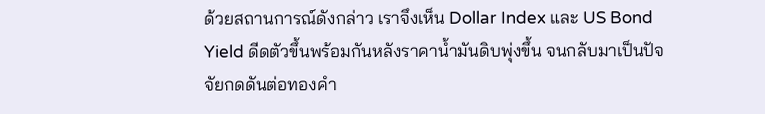ด้วยสถานการณ์ดังกล่าว เราจึงเห็น Dollar Index และ US Bond Yield ดีดตัวขึ้นพร้อมกันหลังราคาน้ำมันดิบพุ่งขึ้น จนกลับมาเป็นปัจจัยกดดันต่อทองคำ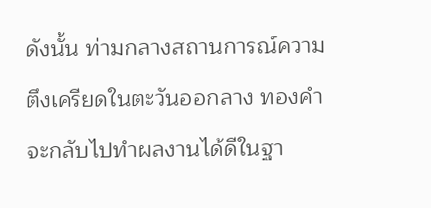ดังนั้น ท่ามกลางสถานการณ์ความตึงเครียดในตะวันออกลาง ทองคำจะกลับไปทำผลงานได้ดีในฐา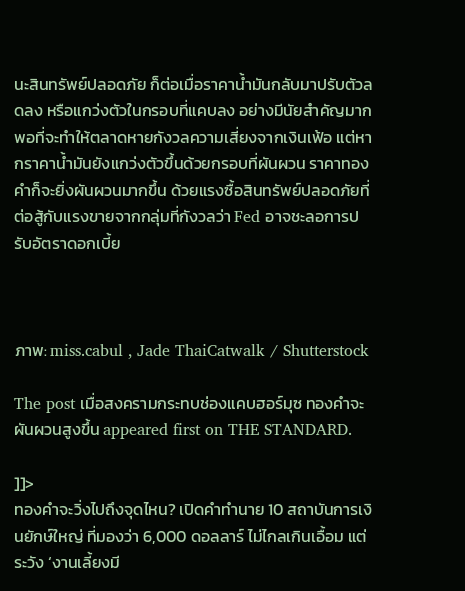นะสินทรัพย์ปลอดภัย ก็ต่อเมื่อราคาน้ำมันกลับมาปรับตัวลดลง หรือแกว่งตัวในกรอบที่แคบลง อย่างมีนัยสำคัญมากพอที่จะทำให้ตลาดหายกังวลความเสี่ยงจากเงินเฟ้อ แต่หากราคาน้ำมันยังแกว่งตัวขึ้นด้วยกรอบที่ผันผวน ราคาทองคำก็จะยิ่งผันผวนมากขึ้น ด้วยแรงซื้อสินทรัพย์ปลอดภัยที่ต่อสู้กับแรงขายจากกลุ่มที่กังวลว่า Fed อาจชะลอการปรับอัตราดอกเบี้ย



ภาพ: miss.cabul , Jade ThaiCatwalk / Shutterstock

The post เมื่อสงครามกระทบช่องแคบฮอร์มุซ ทองคำจะผันผวนสูงขึ้น appeared first on THE STANDARD.

]]>
ทองคำจะวิ่งไปถึงจุดไหน? เปิดคำทำนาย 10 สถาบันการเงินยักษ์ใหญ่ ที่มองว่า 6,000 ดอลลาร์ ไม่ไกลเกินเอื้อม แต่ระวัง ‘งานเลี้ยงมี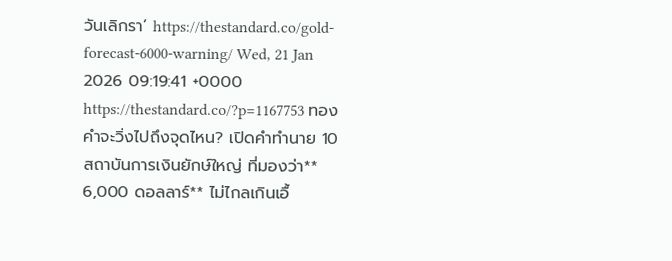วันเลิกรา’ https://thestandard.co/gold-forecast-6000-warning/ Wed, 21 Jan 2026 09:19:41 +0000 https://thestandard.co/?p=1167753 ทองคำจะวิ่งไปถึงจุดไหน? เปิดคำทำนาย 10 สถาบันการเงินยักษ์ใหญ่ ที่มองว่า** 6,000 ดอลลาร์** ไม่ไกลเกินเอื้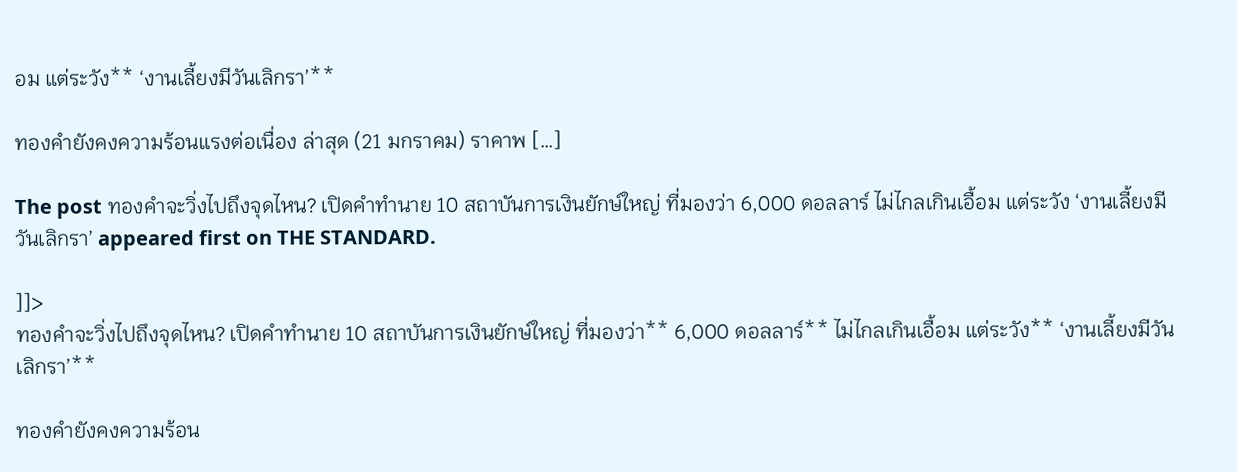อม แต่ระวัง** ‘งานเลี้ยงมีวันเลิกรา’**

ทองคำยังคงความร้อนแรงต่อเนื่อง ล่าสุด (21 มกราคม) ราคาพ […]

The post ทองคำจะวิ่งไปถึงจุดไหน? เปิดคำทำนาย 10 สถาบันการเงินยักษ์ใหญ่ ที่มองว่า 6,000 ดอลลาร์ ไม่ไกลเกินเอื้อม แต่ระวัง ‘งานเลี้ยงมีวันเลิกรา’ appeared first on THE STANDARD.

]]>
ทองคำจะวิ่งไปถึงจุดไหน? เปิดคำทำนาย 10 สถาบันการเงินยักษ์ใหญ่ ที่มองว่า** 6,000 ดอลลาร์** ไม่ไกลเกินเอื้อม แต่ระวัง** ‘งานเลี้ยงมีวันเลิกรา’**

ทองคำยังคงความร้อน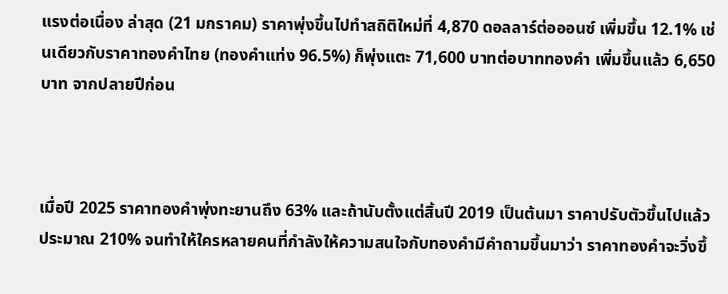แรงต่อเนื่อง ล่าสุด (21 มกราคม) ราคาพุ่งขึ้นไปทำสถิติใหม่ที่ 4,870 ดอลลาร์ต่อออนซ์ เพิ่มขึ้น 12.1% เช่นเดียวกับราคาทองคำไทย (ทองคำแท่ง 96.5%) ก็พุ่งแตะ 71,600 บาทต่อบาททองคำ เพิ่มขึ้นแล้ว 6,650 บาท จากปลายปีก่อน



เมื่อปี 2025 ราคาทองคำพุ่งทะยานถึง 63% และถ้านับตั้งแต่สิ้นปี 2019 เป็นต้นมา ราคาปรับตัวขึ้นไปแล้วประมาณ 210% จนทำให้ใครหลายคนที่กำลังให้ความสนใจกับทองคำมีคำถามขึ้นมาว่า ราคาทองคำจะวิ่งขึ้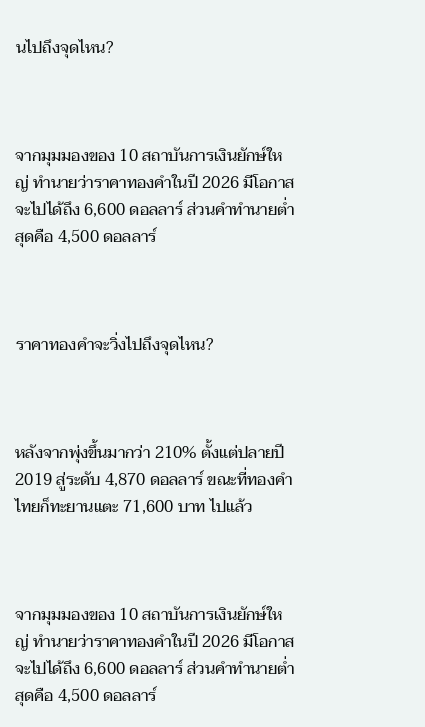นไปถึงจุดไหน?



จากมุมมองของ 10 สถาบันการเงินยักษ์ใหญ่ ทำนายว่าราคาทองคำในปี 2026 มีโอกาสจะไปได้ถึง 6,600 ดอลลาร์ ส่วนคำทำนายต่ำสุดคือ 4,500 ดอลลาร์



ราคาทองคำจะวิ่งไปถึงจุดไหน?



หลังจากพุ่งขึ้นมากว่า 210% ตั้งแต่ปลายปี 2019 สู่ระดับ 4,870 ดอลลาร์ ขณะที่ทองคำไทยก็ทะยานแตะ 71,600 บาท ไปแล้ว



จากมุมมองของ 10 สถาบันการเงินยักษ์ใหญ่ ทำนายว่าราคาทองคำในปี 2026 มีโอกาสจะไปได้ถึง 6,600 ดอลลาร์ ส่วนคำทำนายต่ำสุดคือ 4,500 ดอลลาร์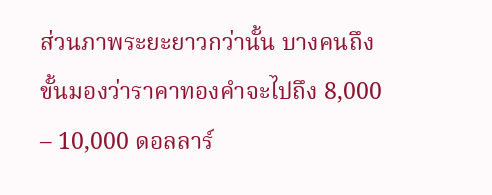ส่วนภาพระยะยาวกว่านั้น บางคนถึงขั้นมองว่าราคาทองคำจะไปถึง 8,000 – 10,000 ดอลลาร์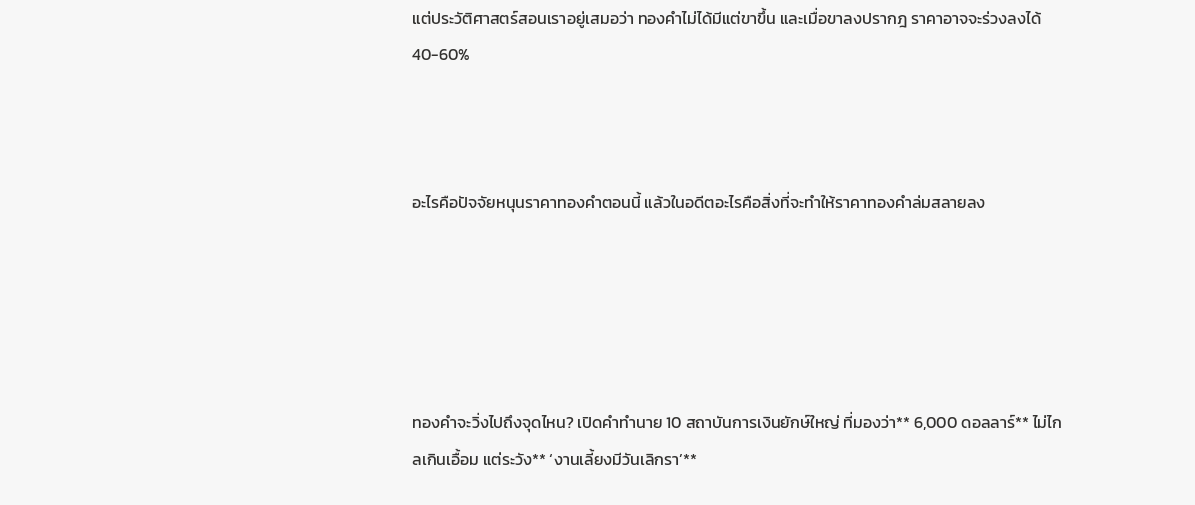แต่ประวัติศาสตร์สอนเราอยู่เสมอว่า ทองคำไม่ได้มีแต่ขาขึ้น และเมื่อขาลงปรากฎ ราคาอาจจะร่วงลงได้ 40-60%



อะไรคือปัจจัยหนุนราคาทองคำตอนนี้ แล้วในอดีตอะไรคือสิ่งที่จะทำให้ราคาทองคำล่มสลายลง





ทองคำจะวิ่งไปถึงจุดไหน? เปิดคำทำนาย 10 สถาบันการเงินยักษ์ใหญ่ ที่มองว่า** 6,000 ดอลลาร์** ไม่ไกลเกินเอื้อม แต่ระวัง** ‘งานเลี้ยงมีวันเลิกรา’**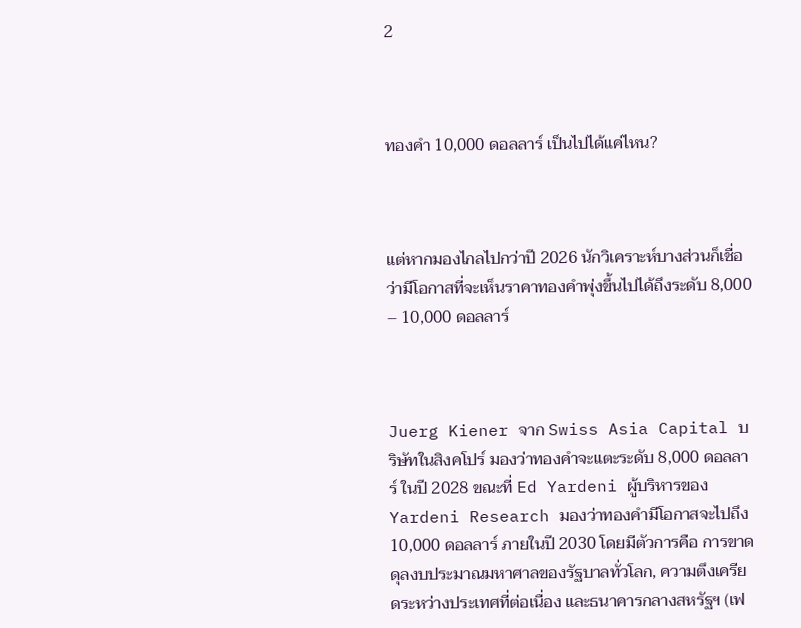2



ทองคำ 10,000 ดอลลาร์ เป็นไปได้แค่ไหน?



แต่หากมองไกลไปกว่าปี 2026 นักวิเคราะห์บางส่วนก็เชื่อว่ามีโอกาสที่จะเห็นราคาทองคำพุ่งขึ้นไปได้ถึงระดับ 8,000 – 10,000 ดอลลาร์



Juerg Kiener จาก Swiss Asia Capital บริษัทในสิงคโปร์ มองว่าทองคำจะแตะระดับ 8,000 ดอลลาร์ ในปี 2028 ขณะที่ Ed Yardeni ผู้บริหารของ Yardeni Research มองว่าทองคำมีโอกาสจะไปถึง 10,000 ดอลลาร์ ภายในปี 2030 โดยมีตัวการคือ การขาดดุลงบประมาณมหาศาลของรัฐบาลทั่วโลก, ความตึงเครียดระหว่างประเทศที่ต่อเนื่อง และธนาคารกลางสหรัฐฯ (เฟ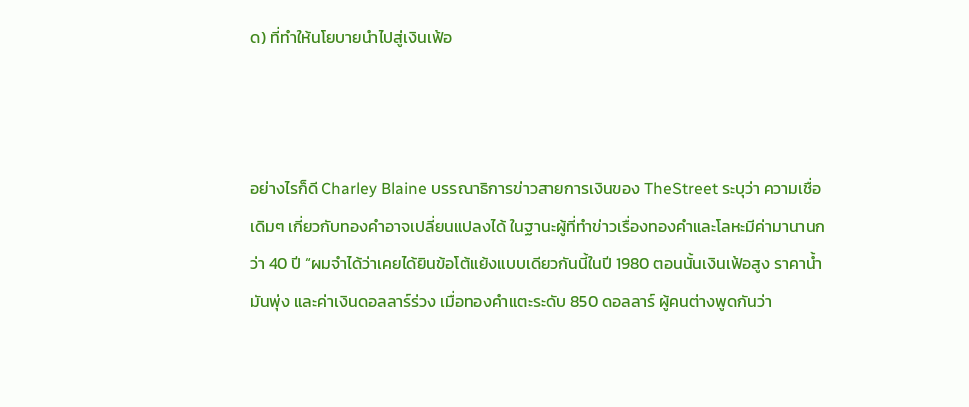ด) ที่ทำให้นโยบายนำไปสู่เงินเฟ้อ



อย่างไรก็ดี Charley Blaine บรรณาธิการข่าวสายการเงินของ TheStreet ระบุว่า ความเชื่อเดิมๆ เกี่ยวกับทองคำอาจเปลี่ยนแปลงได้ ในฐานะผู้ที่ทำข่าวเรื่องทองคำและโลหะมีค่ามานานกว่า 40 ปี “ผมจำได้ว่าเคยได้ยินข้อโต้แย้งแบบเดียวกันนี้ในปี 1980 ตอนนั้นเงินเฟ้อสูง ราคาน้ำมันพุ่ง และค่าเงินดอลลาร์ร่วง เมื่อทองคำแตะระดับ 850 ดอลลาร์ ผู้คนต่างพูดกันว่า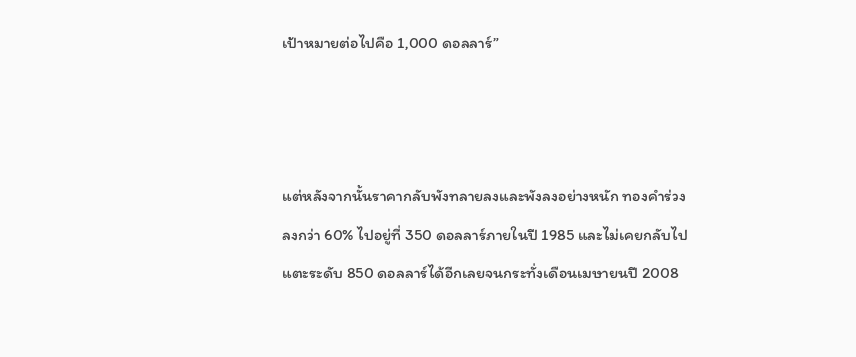เป้าหมายต่อไปคือ 1,000 ดอลลาร์”



แต่หลังจากนั้นราคากลับพังทลายลงและพังลงอย่างหนัก ทองคำร่วงลงกว่า 60% ไปอยู่ที่ 350 ดอลลาร์ภายในปี 1985 และไม่เคยกลับไปแตะระดับ 850 ดอลลาร์ได้อีกเลยจนกระทั่งเดือนเมษายนปี 2008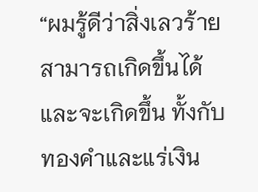“ผมรู้ดีว่าสิ่งเลวร้ายสามารถเกิดขึ้นได้และจะเกิดขึ้น ทั้งกับทองคำและแร่เงิน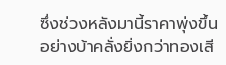ซึ่งช่วงหลังมานี้ราคาพุ่งขึ้นอย่างบ้าคลั่งยิ่งกว่าทองเสี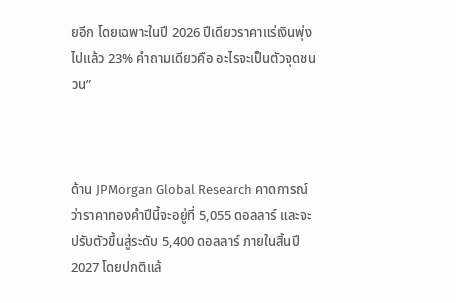ยอีก โดยเฉพาะในปี 2026 ปีเดียวราคาแร่เงินพุ่งไปแล้ว 23% คำถามเดียวคือ อะไรจะเป็นตัวจุดชนวน”



ด้าน JPMorgan Global Research คาดการณ์ว่าราคาทองคำปีนี้จะอยู่ที่ 5,055 ดอลลาร์ และจะปรับตัวขึ้นสู่ระดับ 5,400 ดอลลาร์ ภายในสิ้นปี 2027 โดยปกติแล้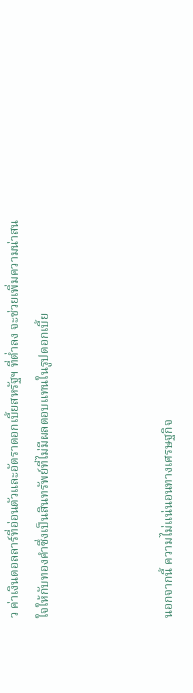ว ค่าเงินดอลลาร์ที่อ่อนตัวและอัตราดอกเบี้ยสหรัฐฯ ที่ต่ำลง จะช่วยเพิ่มความน่าสนใจให้กับทองคำซึ่งเป็นสินทรัพย์ที่ไม่มีผลตอบแทนในรูปดอกเบี้ย



นอกจากนี้ ความไม่แน่นอนทางเศรษฐกิจ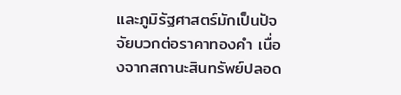และภูมิรัฐศาสตร์มักเป็นปัจจัยบวกต่อราคาทองคำ เนื่องจากสถานะสินทรัพย์ปลอด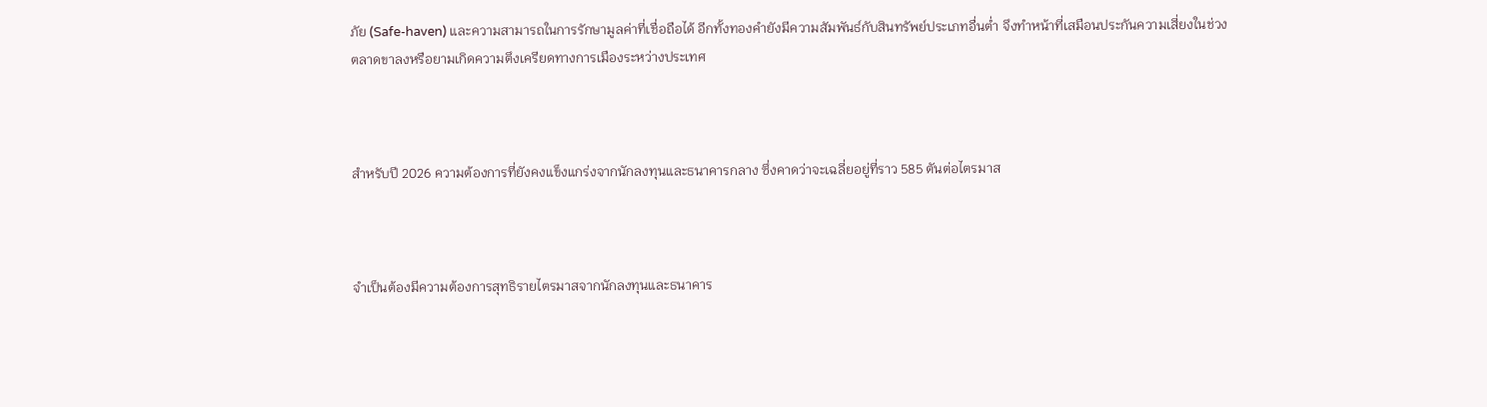ภัย (Safe-haven) และความสามารถในการรักษามูลค่าที่เชื่อถือได้ อีกทั้งทองคำยังมีความสัมพันธ์กับสินทรัพย์ประเภทอื่นต่ำ จึงทำหน้าที่เสมือนประกันความเสี่ยงในช่วงตลาดขาลงหรือยามเกิดความตึงเครียดทางการเมืองระหว่างประเทศ



สำหรับปี 2026 ความต้องการที่ยังคงแข็งแกร่งจากนักลงทุนและธนาคารกลาง ซึ่งคาดว่าจะเฉลี่ยอยู่ที่ราว 585 ตันต่อไตรมาส



จำเป็นต้องมีความต้องการสุทธิรายไตรมาสจากนักลงทุนและธนาคาร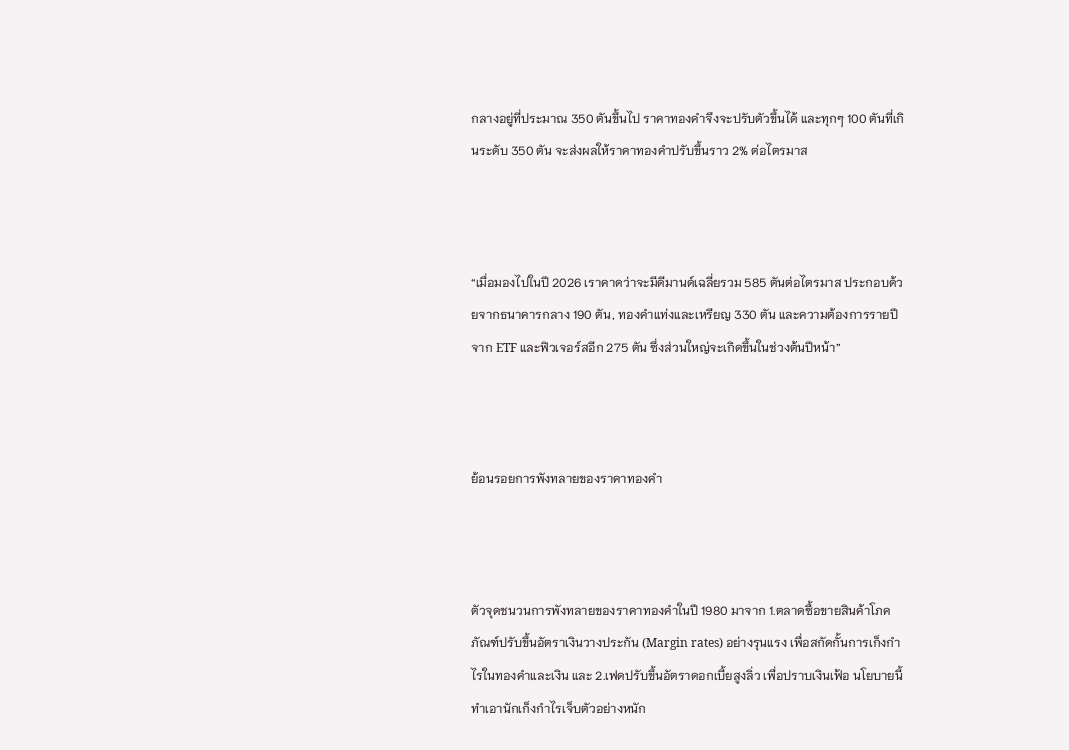กลางอยู่ที่ประมาณ 350 ตันขึ้นไป ราคาทองคำจึงจะปรับตัวขึ้นได้ และทุกๆ 100 ตันที่เกินระดับ 350 ตัน จะส่งผลให้ราคาทองคำปรับขึ้นราว 2% ต่อไตรมาส



“เมื่อมองไปในปี 2026 เราคาดว่าจะมีดีมานด์เฉลี่ยรวม 585 ตันต่อไตรมาส ประกอบด้วยจากธนาคารกลาง 190 ตัน, ทองคำแท่งและเหรียญ 330 ตัน และความต้องการรายปีจาก ETF และฟิวเจอร์สอีก 275 ตัน ซึ่งส่วนใหญ่จะเกิดขึ้นในช่วงต้นปีหน้า”



ย้อนรอยการพังทลายของราคาทองคำ



ตัวจุดชนวนการพังทลายของราคาทองคำในปี 1980 มาจาก 1.ตลาดซื้อขายสินค้าโภคภัณฑ์ปรับขึ้นอัตราเงินวางประกัน (Margin rates) อย่างรุนแรง เพื่อสกัดกั้นการเก็งกำไรในทองคำและเงิน และ 2.เฟดปรับขึ้นอัตราดอกเบี้ยสูงลิ่ว เพื่อปราบเงินเฟ้อ นโยบายนี้ทำเอานักเก็งกำไรเจ็บตัวอย่างหนัก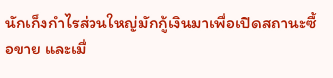นักเก็งกำไรส่วนใหญ่มักกู้เงินมาเพื่อเปิดสถานะซื้อขาย และเมื่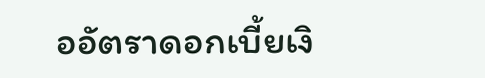ออัตราดอกเบี้ยเงิ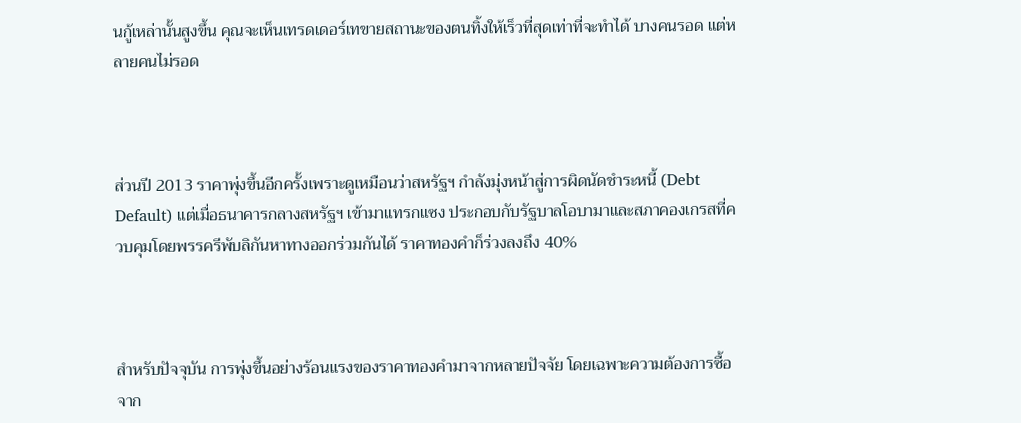นกู้เหล่านั้นสูงขึ้น คุณจะเห็นเทรดเดอร์เทขายสถานะของตนทิ้งให้เร็วที่สุดเท่าที่จะทำได้ บางคนรอด แต่หลายคนไม่รอด



ส่วนปี 2013 ราคาพุ่งขึ้นอีกครั้งเพราะดูเหมือนว่าสหรัฐฯ กำลังมุ่งหน้าสู่การผิดนัดชำระหนี้ (Debt Default) แต่เมื่อธนาคารกลางสหรัฐฯ เข้ามาแทรกแซง ประกอบกับรัฐบาลโอบามาและสภาคองเกรสที่ควบคุมโดยพรรครีพับลิกันหาทางออกร่วมกันได้ ราคาทองคำก็ร่วงลงถึง 40%



สำหรับปัจจุบัน การพุ่งขึ้นอย่างร้อนแรงของราคาทองคำมาจากหลายปัจจัย โดยเฉพาะความต้องการซื้อจาก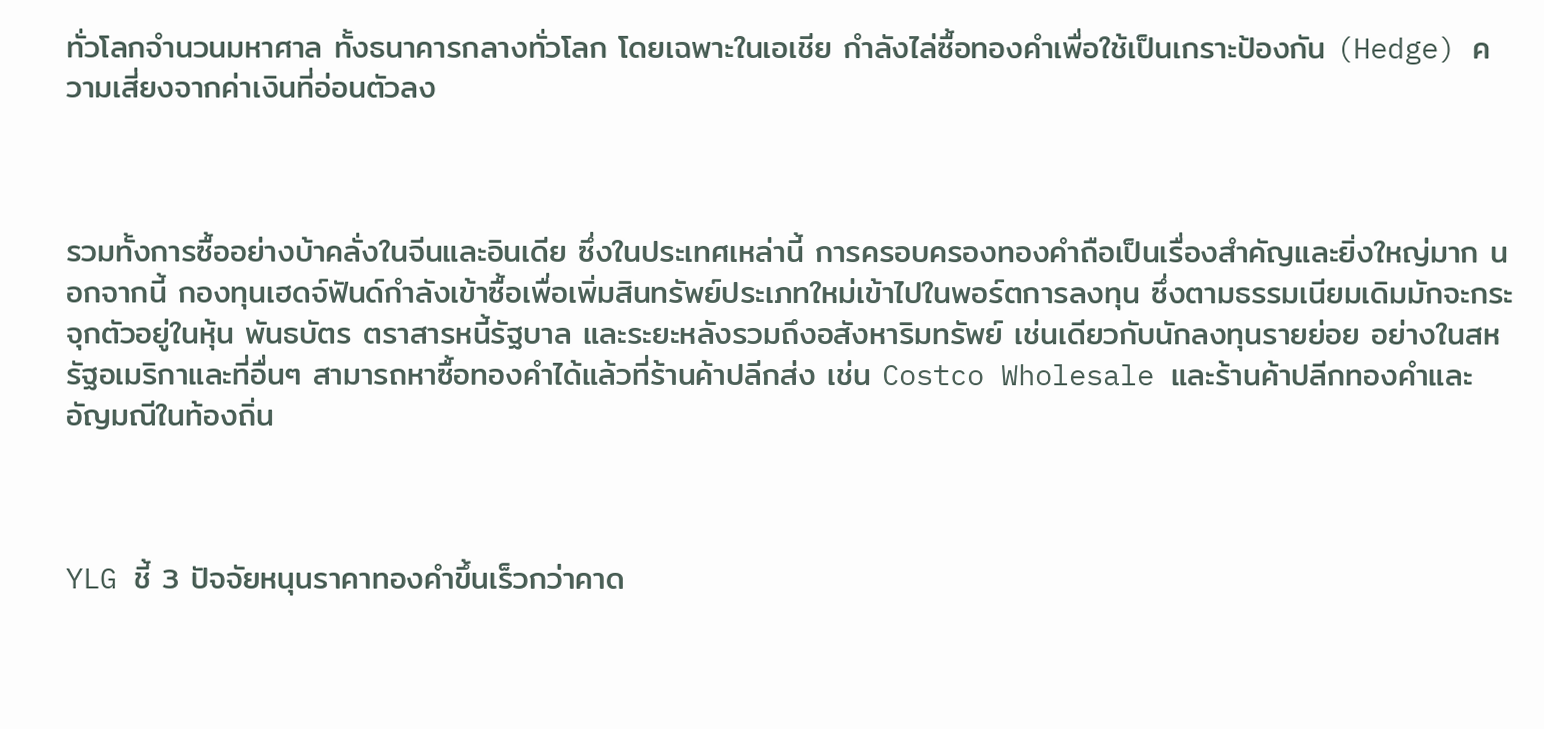ทั่วโลกจำนวนมหาศาล ทั้งธนาคารกลางทั่วโลก โดยเฉพาะในเอเชีย กำลังไล่ซื้อทองคำเพื่อใช้เป็นเกราะป้องกัน (Hedge) ความเสี่ยงจากค่าเงินที่อ่อนตัวลง



รวมทั้งการซื้ออย่างบ้าคลั่งในจีนและอินเดีย ซึ่งในประเทศเหล่านี้ การครอบครองทองคำถือเป็นเรื่องสำคัญและยิ่งใหญ่มาก นอกจากนี้ กองทุนเฮดจ์ฟันด์กำลังเข้าซื้อเพื่อเพิ่มสินทรัพย์ประเภทใหม่เข้าไปในพอร์ตการลงทุน ซึ่งตามธรรมเนียมเดิมมักจะกระจุกตัวอยู่ในหุ้น พันธบัตร ตราสารหนี้รัฐบาล และระยะหลังรวมถึงอสังหาริมทรัพย์ เช่นเดียวกับนักลงทุนรายย่อย อย่างในสหรัฐอเมริกาและที่อื่นๆ สามารถหาซื้อทองคำได้แล้วที่ร้านค้าปลีกส่ง เช่น Costco Wholesale และร้านค้าปลีกทองคำและอัญมณีในท้องถิ่น



YLG ชี้ 3 ปัจจัยหนุนราคาทองคำขึ้นเร็วกว่าคาด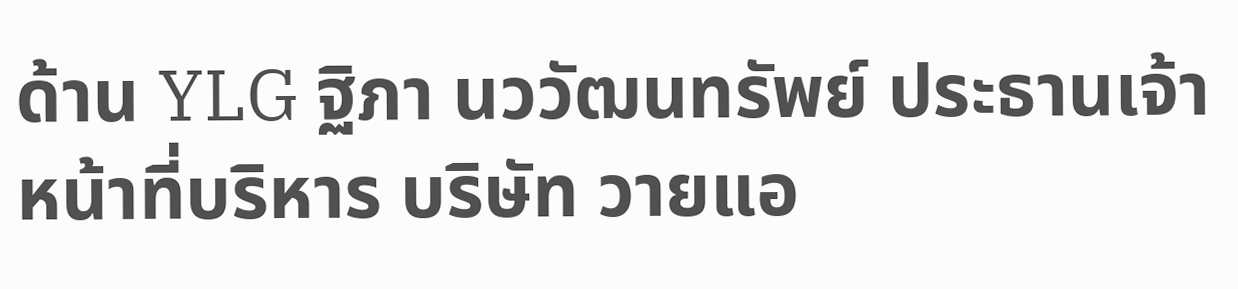ด้าน YLG ฐิภา นววัฒนทรัพย์ ประธานเจ้าหน้าที่บริหาร บริษัท วายแอ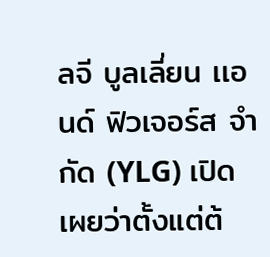ลจี บูลเลี่ยน เเอนด์ ฟิวเจอร์ส จำกัด (YLG) เปิดเผยว่าตั้งแต่ต้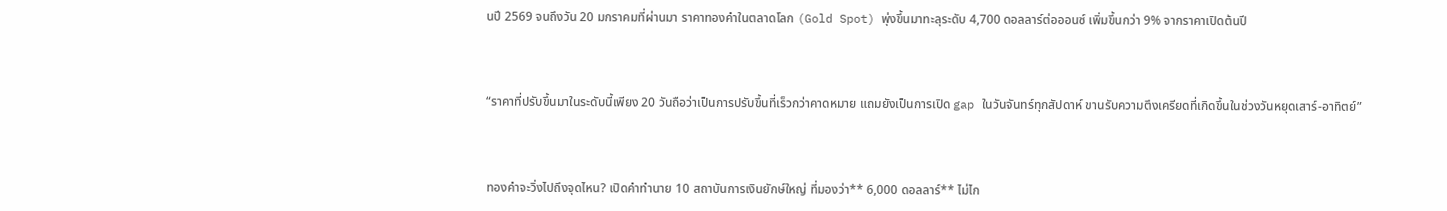นปี 2569 จนถึงวัน 20 มกราคมที่ผ่านมา ราคาทองคำในตลาดโลก (Gold Spot) พุ่งขึ้นมาทะลุระดับ 4,700 ดอลลาร์ต่อออนซ์ เพิ่มขึ้นกว่า 9% จากราคาเปิดต้นปี



“ราคาที่ปรับขึ้นมาในระดับนี้เพียง 20 วันถือว่าเป็นการปรับขึ้นที่เร็วกว่าคาดหมาย แถมยังเป็นการเปิด gap ในวันจันทร์ทุกสัปดาห์ ขานรับความตึงเครียดที่เกิดขึ้นในช่วงวันหยุดเสาร์-อาทิตย์”



ทองคำจะวิ่งไปถึงจุดไหน? เปิดคำทำนาย 10 สถาบันการเงินยักษ์ใหญ่ ที่มองว่า** 6,000 ดอลลาร์** ไม่ไก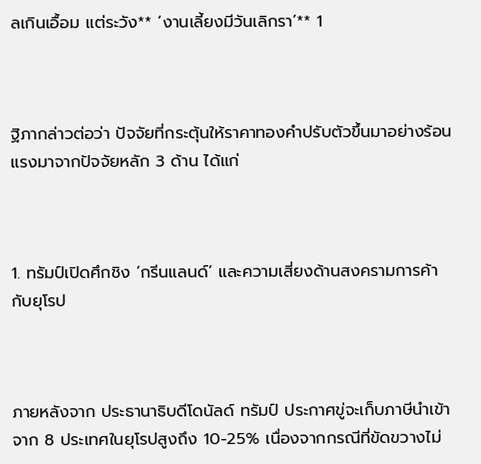ลเกินเอื้อม แต่ระวัง** ‘งานเลี้ยงมีวันเลิกรา’** 1



ฐิภากล่าวต่อว่า ปัจจัยที่กระตุ้นให้ราคาทองคำปรับตัวขึ้นมาอย่างร้อนแรงมาจากปัจจัยหลัก 3 ด้าน ได้แก่



1. ทรัมป์เปิดศึกชิง ‘กรีนแลนด์’ และความเสี่ยงด้านสงครามการค้ากับยุโรป



ภายหลังจาก ประธานาธิบดีโดนัลด์ ทรัมป์ ประกาศขู่จะเก็บภาษีนำเข้าจาก 8 ประเทศในยุโรปสูงถึง 10-25% เนื่องจากกรณีที่ขัดขวางไม่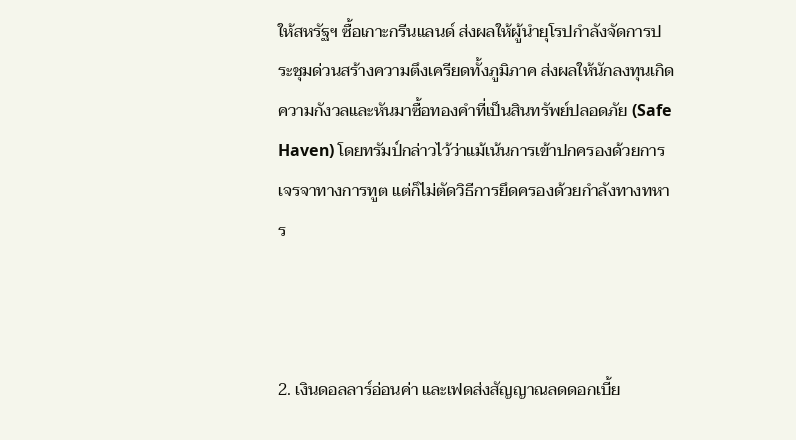ให้สหรัฐฯ ซื้อเกาะกรีนแลนด์ ส่งผลให้ผู้นำยุโรปกำลังจัดการประชุมด่วนสร้างความตึงเครียดทั้งภูมิภาค ส่งผลให้นักลงทุนเกิดความกังวลและหันมาซื้อทองคำที่เป็นสินทรัพย์ปลอดภัย (Safe Haven) โดยทรัมป์กล่าวไว้ว่าแม้เน้นการเข้าปกครองด้วยการเจรจาทางการทูต แต่ก็ไม่ตัดวิธีการยึดครองด้วยกำลังทางทหาร



2. เงินดอลลาร์อ่อนค่า และเฟดส่งสัญญาณลดดอกเบี้ย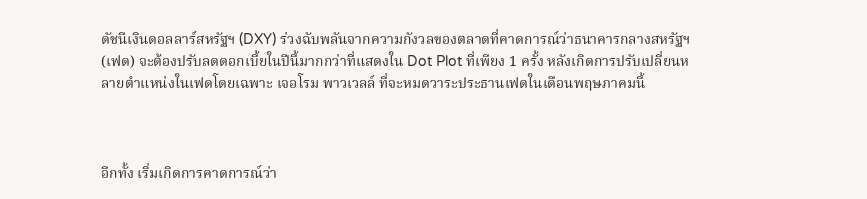ดัชนีเงินดอลลาร์สหรัฐฯ (DXY) ร่วงฉับพลันจากความกังวลของตลาดที่คาดการณ์ว่าธนาคารกลางสหรัฐฯ (เฟด) จะต้องปรับลดดอกเบี้ยในปีนี้มากกว่าที่แสดงใน Dot Plot ที่เพียง 1 ครั้ง หลังเกิดการปรับเปลี่ยนหลายตำแหน่งในเฟดโดยเฉพาะ เจอโรม พาวเวลล์ ที่จะหมดวาระประธานเฟดในเดือนพฤษภาคมนี้



อีกทั้ง เริ่มเกิดการคาดการณ์ว่า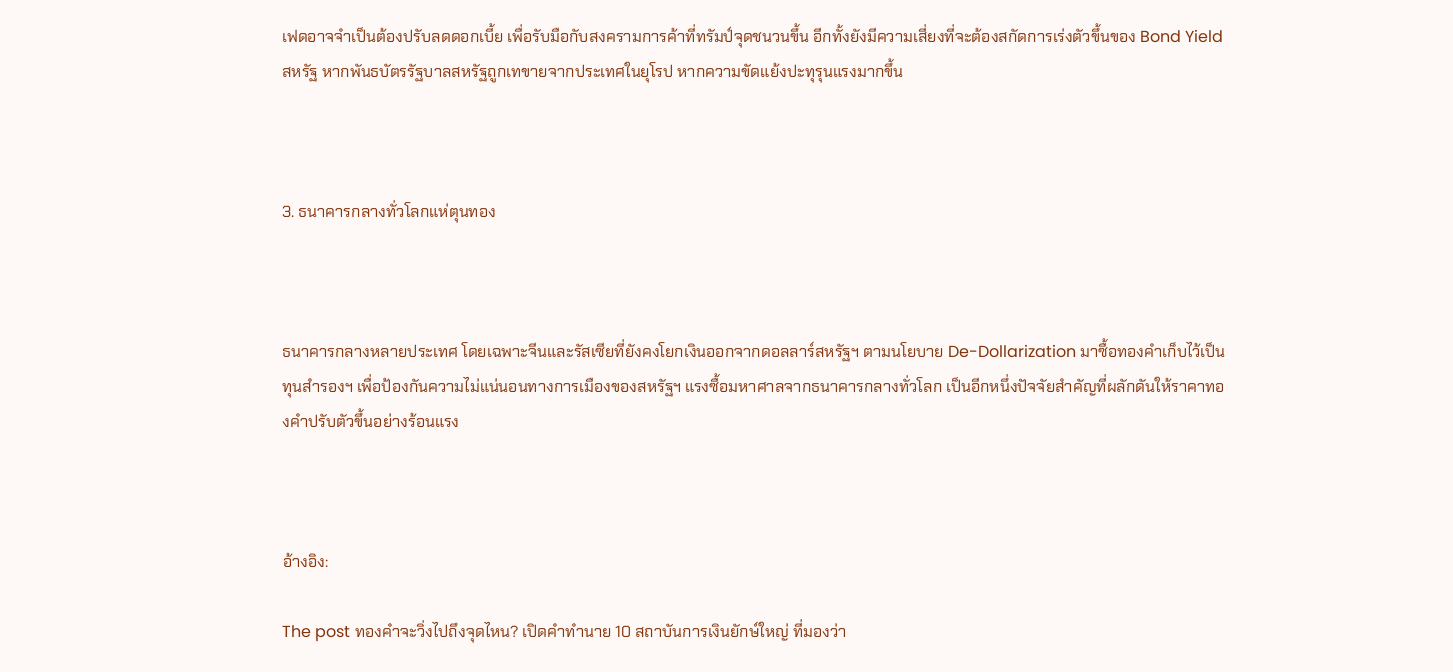เฟดอาจจำเป็นต้องปรับลดดอกเบี้ย เพื่อรับมือกับสงครามการค้าที่ทรัมป์จุดชนวนขึ้น อีกทั้งยังมีความเสี่ยงที่จะต้องสกัดการเร่งตัวขึ้นของ Bond Yield สหรัฐ หากพันธบัตรรัฐบาลสหรัฐถูกเทขายจากประเทศในยุโรป หากความขัดแย้งปะทุรุนแรงมากขึ้น



3. ธนาคารกลางทั่วโลกแห่ตุนทอง



ธนาคารกลางหลายประเทศ โดยเฉพาะจีนและรัสเซียที่ยังคงโยกเงินออกจากดอลลาร์สหรัฐฯ ตามนโยบาย De-Dollarization มาซื้อทองคำเก็บไว้เป็นทุนสำรองฯ เพื่อป้องกันความไม่แน่นอนทางการเมืองของสหรัฐฯ แรงซื้อมหาศาลจากธนาคารกลางทั่วโลก เป็นอีกหนึ่งปัจจัยสำคัญที่ผลักดันให้ราคาทองคำปรับตัวขึ้นอย่างร้อนแรง



อ้างอิง:

The post ทองคำจะวิ่งไปถึงจุดไหน? เปิดคำทำนาย 10 สถาบันการเงินยักษ์ใหญ่ ที่มองว่า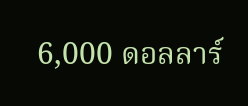6,000 ดอลลาร์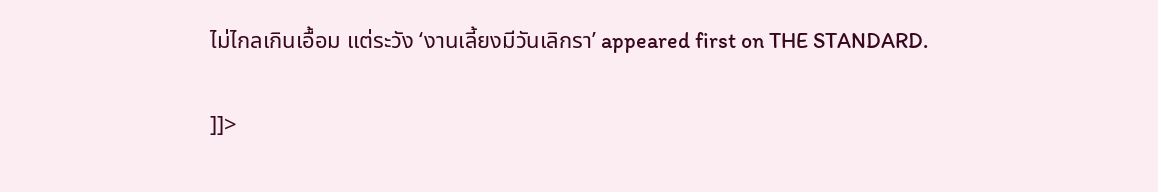ไม่ไกลเกินเอื้อม แต่ระวัง ‘งานเลี้ยงมีวันเลิกรา’ appeared first on THE STANDARD.

]]>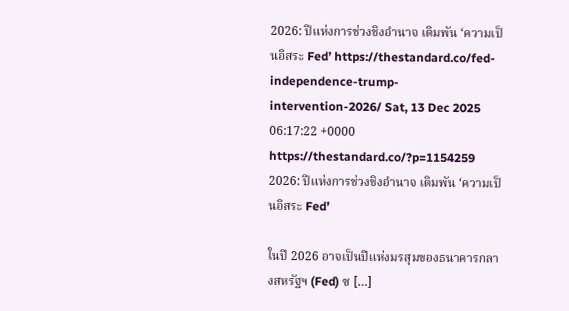2026: ปีแห่งการช่วงชิงอำนาจ เดิมพัน ‘ความเป็นอิสระ Fed’ https://thestandard.co/fed-independence-trump-intervention-2026/ Sat, 13 Dec 2025 06:17:22 +0000 https://thestandard.co/?p=1154259 2026: ปีแห่งการช่วงชิงอำนาจ เดิมพัน ‘ความเป็นอิสระ Fed’

ในปี 2026 อาจเป็นปีแห่งมรสุมของธนาคารกลางสหรัฐฯ (Fed) ซ […]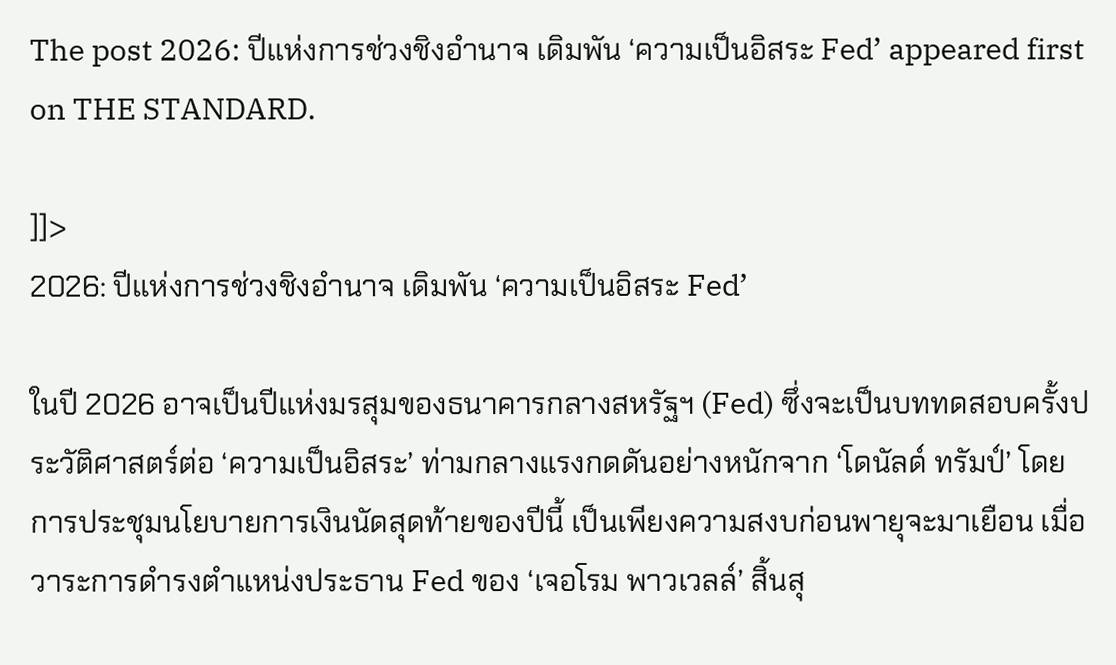The post 2026: ปีแห่งการช่วงชิงอำนาจ เดิมพัน ‘ความเป็นอิสระ Fed’ appeared first on THE STANDARD.

]]>
2026: ปีแห่งการช่วงชิงอำนาจ เดิมพัน ‘ความเป็นอิสระ Fed’

ในปี 2026 อาจเป็นปีแห่งมรสุมของธนาคารกลางสหรัฐฯ (Fed) ซึ่งจะเป็นบททดสอบครั้งประวัติศาสตร์ต่อ ‘ความเป็นอิสระ’ ท่ามกลางแรงกดดันอย่างหนักจาก ‘โดนัลด์ ทรัมป์’ โดยการประชุมนโยบายการเงินนัดสุดท้ายของปีนี้ เป็นเพียงความสงบก่อนพายุจะมาเยือน เมื่อวาระการดำรงตำแหน่งประธาน Fed ของ ‘เจอโรม พาวเวลล์’ สิ้นสุ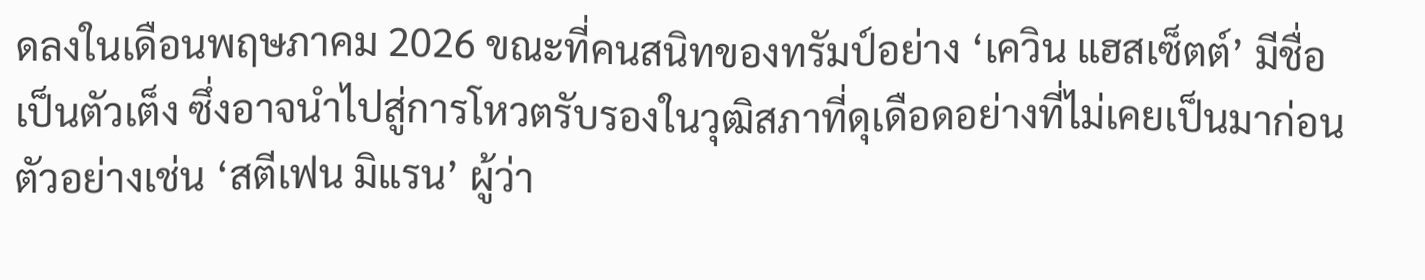ดลงในเดือนพฤษภาคม 2026 ขณะที่คนสนิทของทรัมป์อย่าง ‘เควิน แฮสเซ็ตต์’ มีชื่อเป็นตัวเต็ง ซึ่งอาจนำไปสู่การโหวตรับรองในวุฒิสภาที่ดุเดือดอย่างที่ไม่เคยเป็นมาก่อน ตัวอย่างเช่น ‘สตีเฟน มิแรน’ ผู้ว่า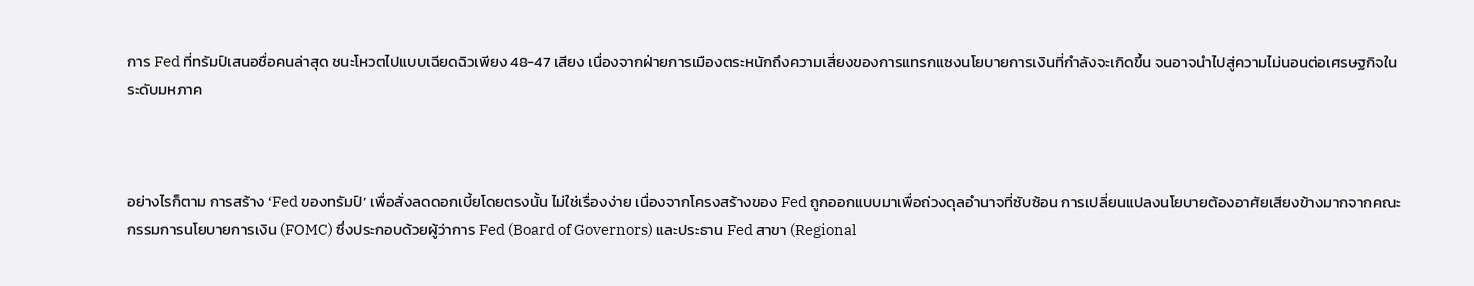การ Fed ที่ทรัมป์เสนอชื่อคนล่าสุด ชนะโหวตไปแบบเฉียดฉิวเพียง 48-47 เสียง เนื่องจากฝ่ายการเมืองตระหนักถึงความเสี่ยงของการแทรกแซงนโยบายการเงินที่กำลังจะเกิดขึ้น จนอาจนำไปสู่ความไม่นอนต่อเศรษฐกิจในระดับมหภาค



อย่างไรก็ตาม การสร้าง ‘Fed ของทรัมป์’ เพื่อสั่งลดดอกเบี้ยโดยตรงนั้น ไม่ใช่เรื่องง่าย เนื่องจากโครงสร้างของ Fed ถูกออกแบบมาเพื่อถ่วงดุลอำนาจที่ซับซ้อน การเปลี่ยนแปลงนโยบายต้องอาศัยเสียงข้างมากจากคณะกรรมการนโยบายการเงิน (FOMC) ซึ่งประกอบด้วยผู้ว่าการ Fed (Board of Governors) และประธาน Fed สาขา (Regional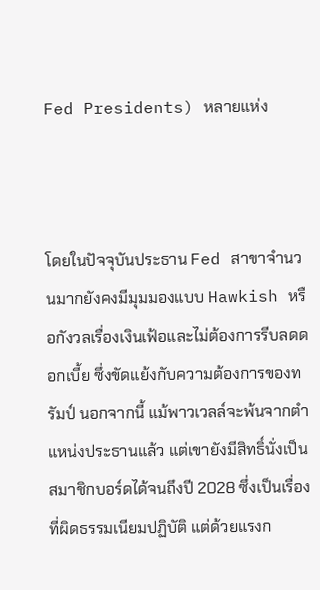Fed Presidents) หลายแห่ง



โดยในปัจจุบันประธาน Fed สาขาจำนวนมากยังคงมีมุมมองแบบ Hawkish หรือกังวลเรื่องเงินเฟ้อและไม่ต้องการรีบลดดอกเบี้ย ซึ่งขัดแย้งกับความต้องการของทรัมป์ นอกจากนี้ แม้พาวเวลล์จะพ้นจากตำแหน่งประธานแล้ว แต่เขายังมีสิทธิ์นั่งเป็นสมาชิกบอร์ดได้จนถึงปี 2028 ซึ่งเป็นเรื่องที่ผิดธรรมเนียมปฏิบัติ แต่ด้วยแรงก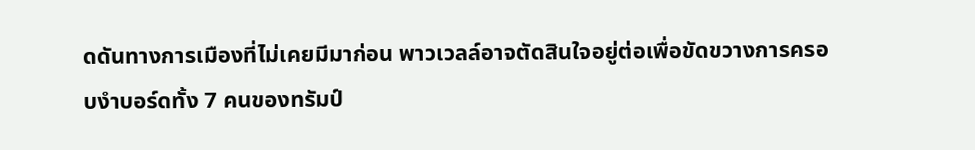ดดันทางการเมืองที่ไม่เคยมีมาก่อน พาวเวลล์อาจตัดสินใจอยู่ต่อเพื่อขัดขวางการครอบงำบอร์ดทั้ง 7 คนของทรัมป์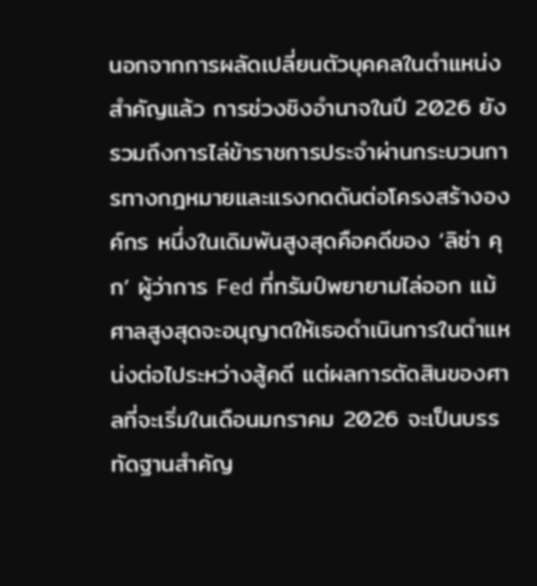นอกจากการผลัดเปลี่ยนตัวบุคคลในตำแหน่งสำคัญแล้ว การช่วงชิงอำนาจในปี 2026 ยังรวมถึงการไล่ข้าราชการประจำผ่านกระบวนการทางกฎหมายและแรงกดดันต่อโครงสร้างองค์กร หนึ่งในเดิมพันสูงสุดคือคดีของ ‘ลิซ่า คุก’ ผู้ว่าการ Fed ที่ทรัมป์พยายามไล่ออก แม้ศาลสูงสุดจะอนุญาตให้เธอดำเนินการในตำแหน่งต่อไประหว่างสู้คดี แต่ผลการตัดสินของศาลที่จะเริ่มในเดือนมกราคม 2026 จะเป็นบรรทัดฐานสำคัญ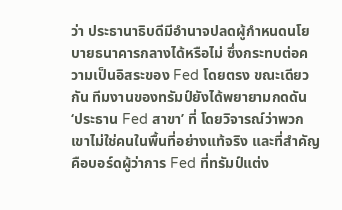ว่า ประธานาธิบดีมีอำนาจปลดผู้กำหนดนโยบายธนาคารกลางได้หรือไม่ ซึ่งกระทบต่อความเป็นอิสระของ Fed โดยตรง ขณะเดียวกัน ทีมงานของทรัมป์ยังได้พยายามกดดัน ‘ประธาน Fed สาขา’ ที่ โดยวิจารณ์ว่าพวกเขาไม่ใช่คนในพื้นที่อย่างแท้จริง และที่สำคัญคือบอร์ดผู้ว่าการ Fed ที่ทรัมป์แต่ง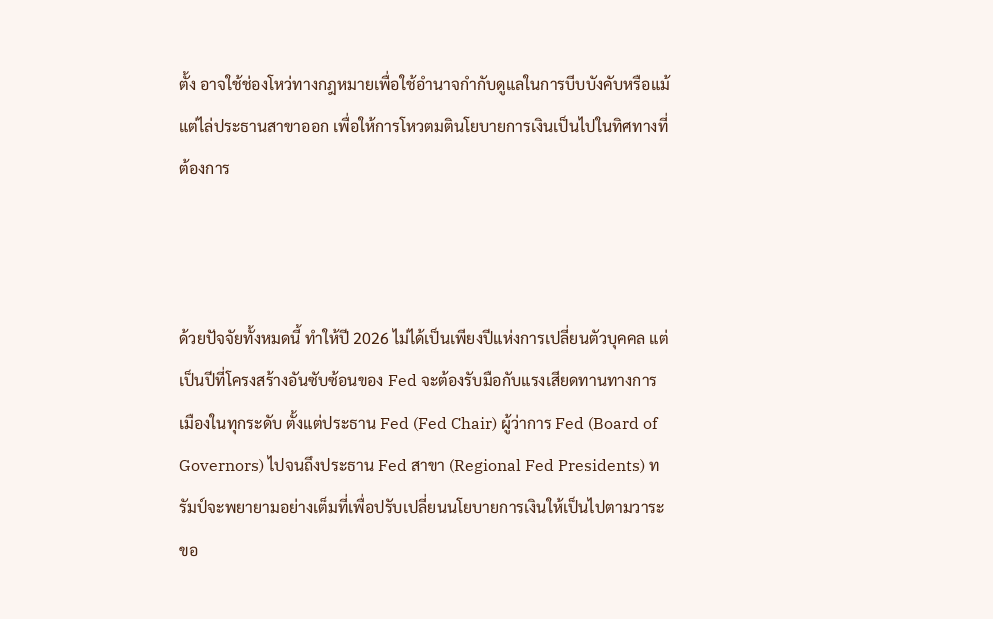ตั้ง อาจใช้ช่องโหว่ทางกฎหมายเพื่อใช้อำนาจกำกับดูแลในการบีบบังคับหรือแม้แต่ไล่ประธานสาขาออก เพื่อให้การโหวตมตินโยบายการเงินเป็นไปในทิศทางที่ต้องการ



ด้วยปัจจัยทั้งหมดนี้ ทำให้ปี 2026 ไม่ได้เป็นเพียงปีแห่งการเปลี่ยนตัวบุคคล แต่เป็นปีที่โครงสร้างอันซับซ้อนของ Fed จะต้องรับมือกับแรงเสียดทานทางการเมืองในทุกระดับ ตั้งแต่ประธาน Fed (Fed Chair) ผู้ว่าการ Fed (Board of Governors) ไปจนถึงประธาน Fed สาขา (Regional Fed Presidents) ทรัมป์จะพยายามอย่างเต็มที่เพื่อปรับเปลี่ยนนโยบายการเงินให้เป็นไปตามวาระขอ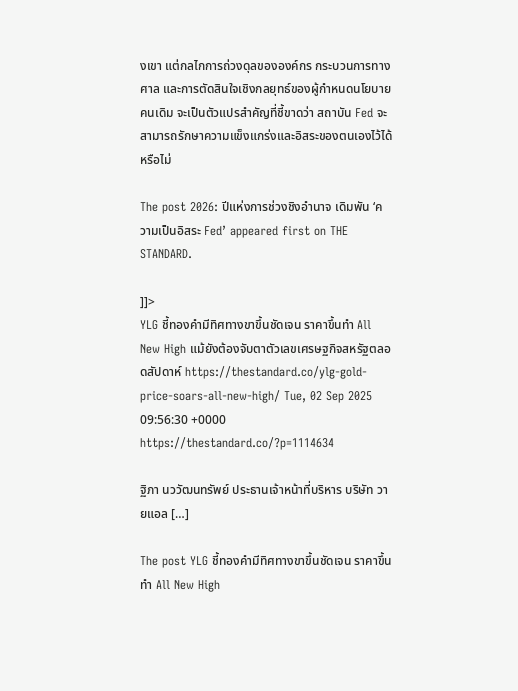งเขา แต่กลไกการถ่วงดุลขององค์กร กระบวนการทางศาล และการตัดสินใจเชิงกลยุทธ์ของผู้กำหนดนโยบายคนเดิม จะเป็นตัวแปรสำคัญที่ชี้ขาดว่า สถาบัน Fed จะสามารถรักษาความแข็งแกร่งและอิสระของตนเองไว้ได้หรือไม่

The post 2026: ปีแห่งการช่วงชิงอำนาจ เดิมพัน ‘ความเป็นอิสระ Fed’ appeared first on THE STANDARD.

]]>
YLG ชี้ทองคำมีทิศทางขาขึ้นชัดเจน ราคาขึ้นทำ All New High แม้ยังต้องจับตาตัวเลขเศรษฐกิจสหรัฐตลอดสัปดาห์ https://thestandard.co/ylg-gold-price-soars-all-new-high/ Tue, 02 Sep 2025 09:56:30 +0000 https://thestandard.co/?p=1114634

ฐิภา นววัฒนทรัพย์ ประธานเจ้าหน้าที่บริหาร บริษัท วายแอล […]

The post YLG ชี้ทองคำมีทิศทางขาขึ้นชัดเจน ราคาขึ้นทำ All New High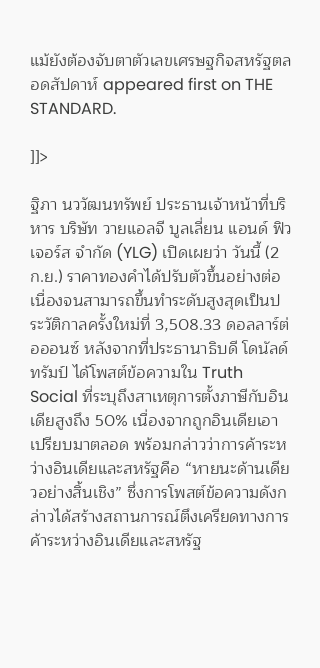แม้ยังต้องจับตาตัวเลขเศรษฐกิจสหรัฐตลอดสัปดาห์ appeared first on THE STANDARD.

]]>

ฐิภา นววัฒนทรัพย์ ประธานเจ้าหน้าที่บริหาร บริษัท วายแอลจี บูลเลี่ยน แอนด์ ฟิวเจอร์ส จำกัด (YLG) เปิดเผยว่า วันนี้ (2 ก.ย.) ราคาทองคำได้ปรับตัวขึ้นอย่างต่อเนื่องจนสามารถขึ้นทำระดับสูงสุดเป็นประวัติกาลครั้งใหม่ที่ 3,508.33 ดอลลาร์ต่อออนซ์ หลังจากที่ประธานาธิบดี โดนัลด์ ทรัมป์ ได้โพสต์ข้อความใน Truth Social ที่ระบุถึงสาเหตุการตั้งภาษีกับอินเดียสูงถึง 50% เนื่องจากถูกอินเดียเอาเปรียบมาตลอด พร้อมกล่าวว่าการค้าระหว่างอินเดียและสหรัฐคือ “หายนะด้านเดียวอย่างสิ้นเชิง” ซึ่งการโพสต์ข้อความดังกล่าวได้สร้างสถานการณ์ตึงเครียดทางการค้าระหว่างอินเดียและสหรัฐ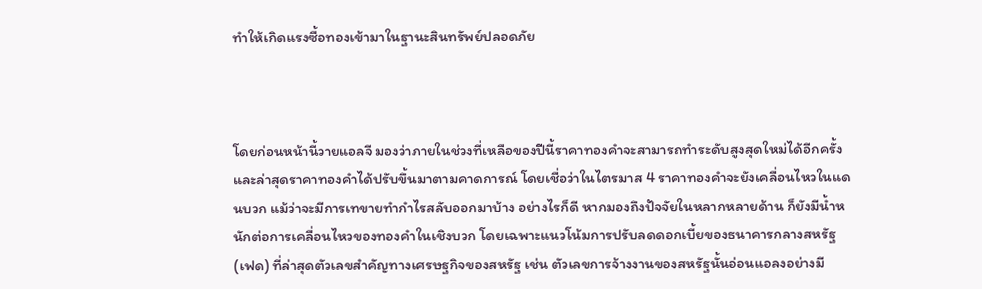ทำให้เกิดแรงซื้อทองเข้ามาในฐานะสินทรัพย์ปลอดภัย



โดยก่อนหน้านี้วายแอลจี มองว่าภายในช่วงที่เหลือของปีนี้ราคาทองคำจะสามารถทำระดับสูงสุดใหม่ได้อีกครั้งและล่าสุดราคาทองคำได้ปรับขึ้นมาตามคาดการณ์ โดยเชื่อว่าในไตรมาส 4 ราคาทองคำจะยังเคลื่อนไหวในแดนบวก แม้ว่าจะมีการเทขายทำกำไรสลับออกมาบ้าง อย่างไรก็ดี หากมองถึงปัจจัยในหลากหลายด้าน ก็ยังมีน้ำหนักต่อการเคลื่อนไหวของทองคำในเชิงบวก โดยเฉพาะแนวโน้มการปรับลดดอกเบี้ยของธนาคารกลางสหรัฐ (เฟด) ที่ล่าสุดตัวเลขสำคัญทางเศรษฐกิจของสหรัฐ เช่น ตัวเลขการจ้างงานของสหรัฐนั้นอ่อนแอลงอย่างมี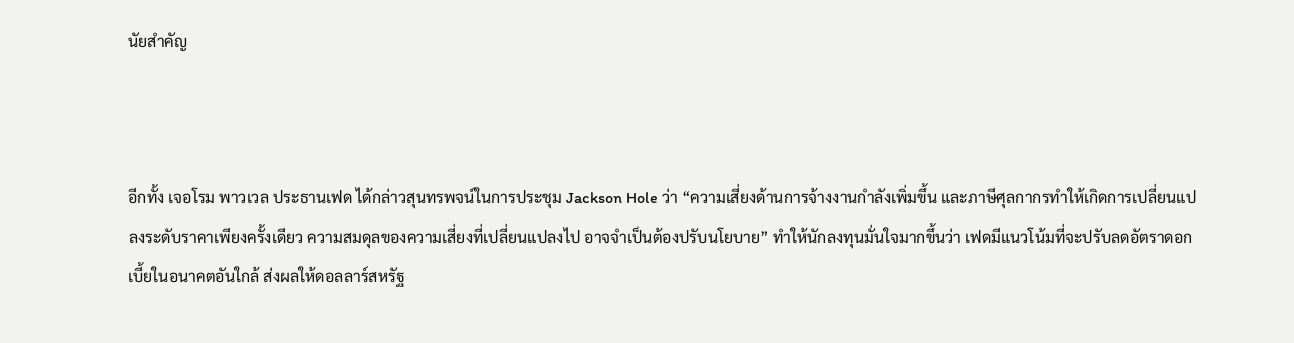นัยสำคัญ



อีกทั้ง เจอโรม พาวเวล ประธานเฟด ได้กล่าวสุนทรพจน์ในการประชุม Jackson Hole ว่า “ความเสี่ยงด้านการจ้างงานกำลังเพิ่มขึ้น และภาษีศุลกากรทำให้เกิดการเปลี่ยนแปลงระดับราคาเพียงครั้งเดียว ความสมดุลของความเสี่ยงที่เปลี่ยนแปลงไป อาจจำเป็นต้องปรับนโยบาย” ทำให้นักลงทุนมั่นใจมากขึ้นว่า เฟดมีแนวโน้มที่จะปรับลดอัตราดอกเบี้ยในอนาคตอันใกล้ ส่งผลให้ดอลลาร์สหรัฐ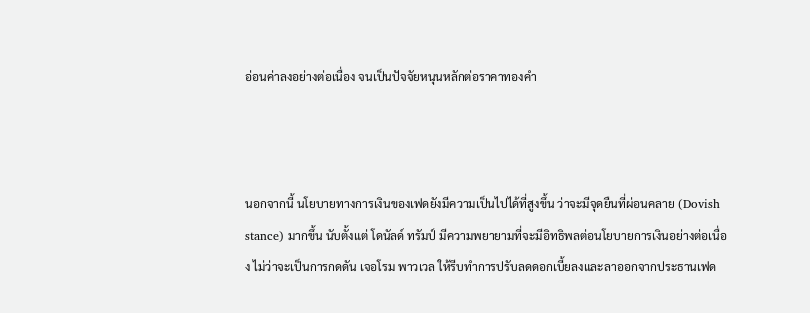อ่อนค่าลงอย่างต่อเนื่อง จนเป็นปัจจัยหนุนหลักต่อราคาทองคำ



นอกจากนี้ นโยบายทางการเงินของเฟดยังมีความเป็นไปได้ที่สูงขึ้น ว่าจะมีจุดยืนที่ผ่อนคลาย (Dovish stance) มากขึ้น นับตั้งแต่ โดนัลด์ ทรัมป์ มีความพยายามที่จะมีอิทธิพลต่อนโยบายการเงินอย่างต่อเนื่อง ไม่ว่าจะเป็นการกดดัน เจอโรม พาวเวล ให้รีบทำการปรับลดดอกเบี้ยลงและลาออกจากประธานเฟด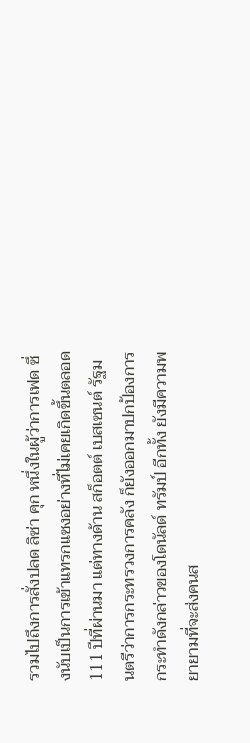รวมไปถึงการสั่งปลด ลิซ่า คุก หนึ่งในผู้ว่าการเฟด ซึ่งนับเป็นการเข้าแทรกแซงอย่างที่ไม่เคยเกิดขึ้นตลอด 111 ปีที่ผ่านมา แต่ทางด้าน สก็อตต์ เบสเซนต์ รัฐมนตรีว่าการกระทรวงการคลัง ก็ยังออกมาปกป้องการกระทำดังกล่าวของโดนัลด์ ทรัมป์ อีกทั้ง ยังมีความพยายามที่จะส่งคนส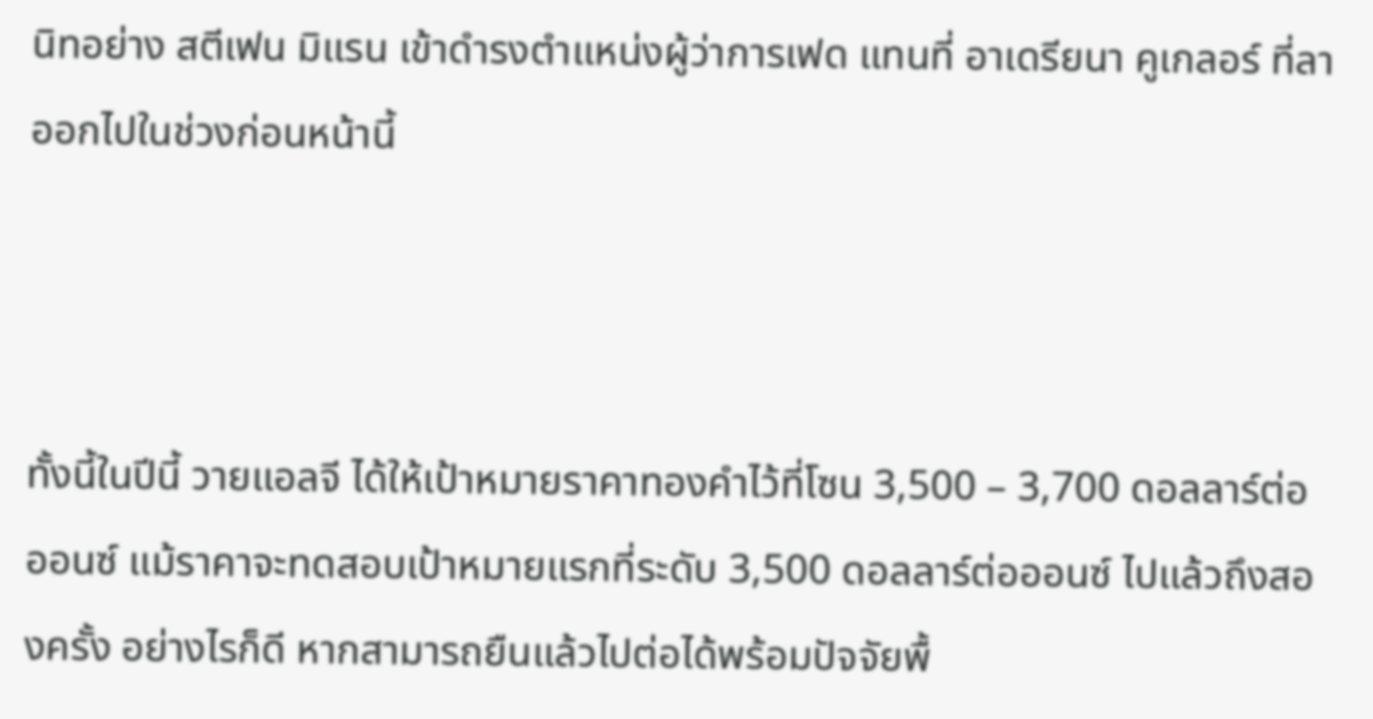นิทอย่าง สตีเฟน มิแรน เข้าดำรงตำแหน่งผู้ว่าการเฟด แทนที่ อาเดรียนา คูเกลอร์ ที่ลาออกไปในช่วงก่อนหน้านี้



ทั้งนี้ในปีนี้ วายแอลจี ได้ให้เป้าหมายราคาทองคำไว้ที่โซน 3,500 – 3,700 ดอลลาร์ต่อออนซ์ แม้ราคาจะทดสอบเป้าหมายแรกที่ระดับ 3,500 ดอลลาร์ต่อออนซ์ ไปแล้วถึงสองครั้ง อย่างไรก็ดี หากสามารถยืนแล้วไปต่อได้พร้อมปัจจัยพื้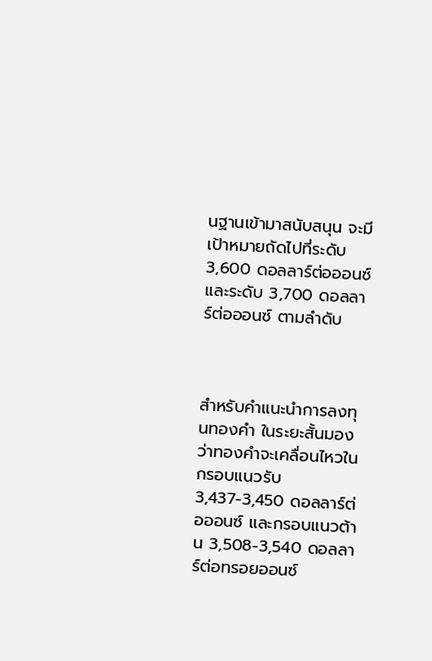นฐานเข้ามาสนับสนุน จะมีเป้าหมายถัดไปที่ระดับ 3,600 ดอลลาร์ต่อออนซ์ และระดับ 3,700 ดอลลาร์ต่อออนซ์ ตามลำดับ



สำหรับคำแนะนำการลงทุนทองคำ ในระยะสั้นมองว่าทองคำจะเคลื่อนไหวในกรอบแนวรับ 3,437-3,450 ดอลลาร์ต่อออนซ์ และกรอบแนวต้าน 3,508-3,540 ดอลลาร์ต่อทรอยออนซ์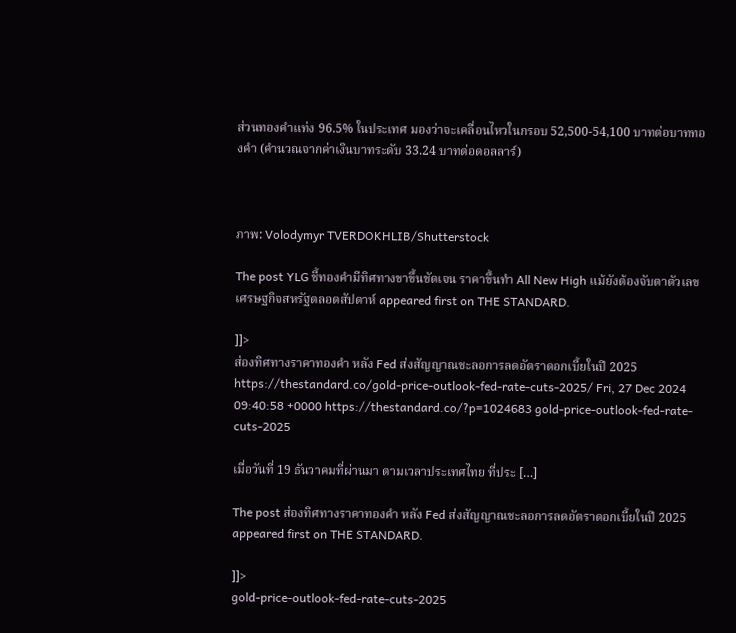ส่วนทองคำแท่ง 96.5% ในประเทศ มองว่าจะเคลื่อนไหวในกรอบ 52,500-54,100 บาทต่อบาททองคำ (คำนวณจากค่าเงินบาทระดับ 33.24 บาทต่อดอลลาร์)



ภาพ: Volodymyr TVERDOKHLIB/Shutterstock

The post YLG ชี้ทองคำมีทิศทางขาขึ้นชัดเจน ราคาขึ้นทำ All New High แม้ยังต้องจับตาตัวเลขเศรษฐกิจสหรัฐตลอดสัปดาห์ appeared first on THE STANDARD.

]]>
ส่องทิศทางราคาทองคำ หลัง Fed ส่งสัญญาณชะลอการลดอัตราดอกเบี้ยในปี 2025 https://thestandard.co/gold-price-outlook-fed-rate-cuts-2025/ Fri, 27 Dec 2024 09:40:58 +0000 https://thestandard.co/?p=1024683 gold-price-outlook-fed-rate-cuts-2025

เมื่อวันที่ 19 ธันวาคมที่ผ่านมา ตามเวลาประเทศไทย ที่ประ […]

The post ส่องทิศทางราคาทองคำ หลัง Fed ส่งสัญญาณชะลอการลดอัตราดอกเบี้ยในปี 2025 appeared first on THE STANDARD.

]]>
gold-price-outlook-fed-rate-cuts-2025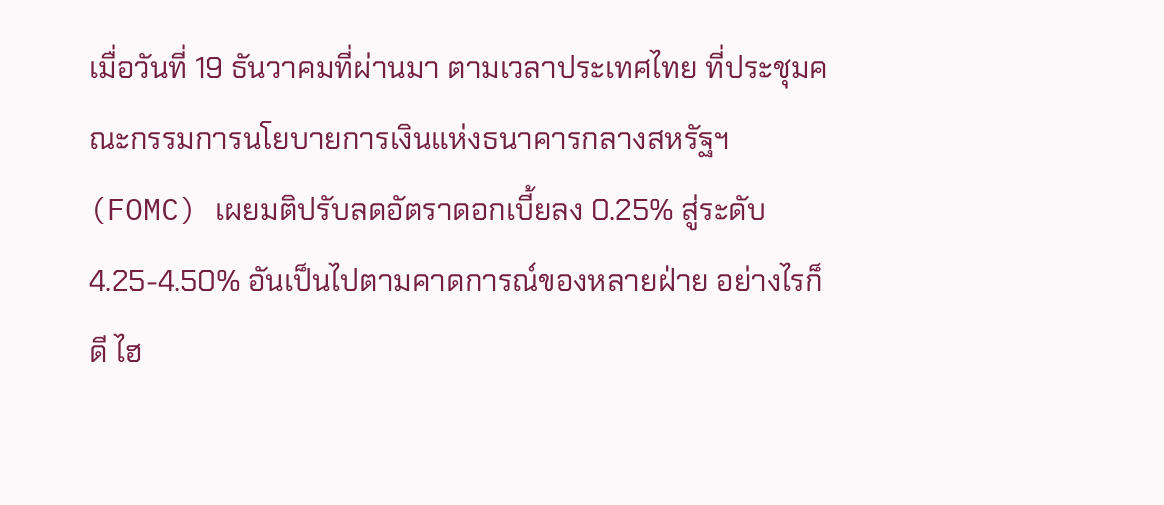เมื่อวันที่ 19 ธันวาคมที่ผ่านมา ตามเวลาประเทศไทย ที่ประชุมคณะกรรมการนโยบายการเงินแห่งธนาคารกลางสหรัฐฯ (FOMC) เผยมติปรับลดอัตราดอกเบี้ยลง 0.25% สู่ระดับ 4.25-4.50% อันเป็นไปตามคาดการณ์ของหลายฝ่าย อย่างไรก็ดี ไฮ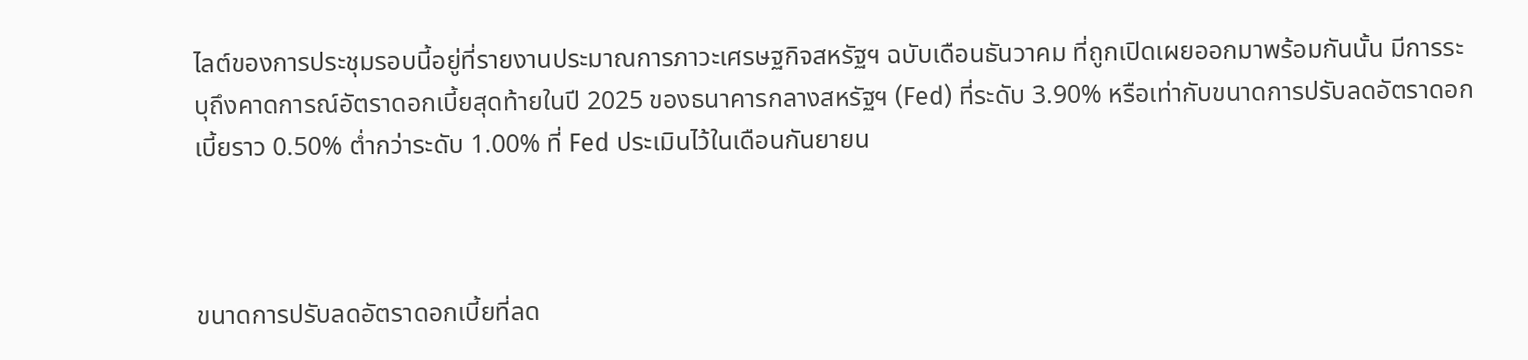ไลต์ของการประชุมรอบนี้อยู่ที่รายงานประมาณการภาวะเศรษฐกิจสหรัฐฯ ฉบับเดือนธันวาคม ที่ถูกเปิดเผยออกมาพร้อมกันนั้น มีการระบุถึงคาดการณ์อัตราดอกเบี้ยสุดท้ายในปี 2025 ของธนาคารกลางสหรัฐฯ (Fed) ที่ระดับ 3.90% หรือเท่ากับขนาดการปรับลดอัตราดอกเบี้ยราว 0.50% ต่ำกว่าระดับ 1.00% ที่ Fed ประเมินไว้ในเดือนกันยายน



ขนาดการปรับลดอัตราดอกเบี้ยที่ลด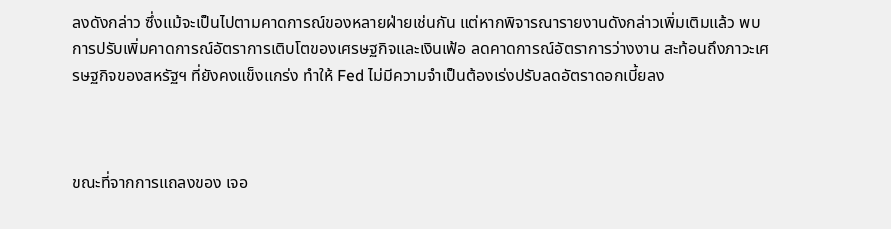ลงดังกล่าว ซึ่งแม้จะเป็นไปตามคาดการณ์ของหลายฝ่ายเช่นกัน แต่หากพิจารณารายงานดังกล่าวเพิ่มเติมแล้ว พบการปรับเพิ่มคาดการณ์อัตราการเติบโตของเศรษฐกิจและเงินเฟ้อ ลดคาดการณ์อัตราการว่างงาน สะท้อนถึงภาวะเศรษฐกิจของสหรัฐฯ ที่ยังคงแข็งแกร่ง ทำให้ Fed ไม่มีความจำเป็นต้องเร่งปรับลดอัตราดอกเบี้ยลง



ขณะที่จากการแถลงของ เจอ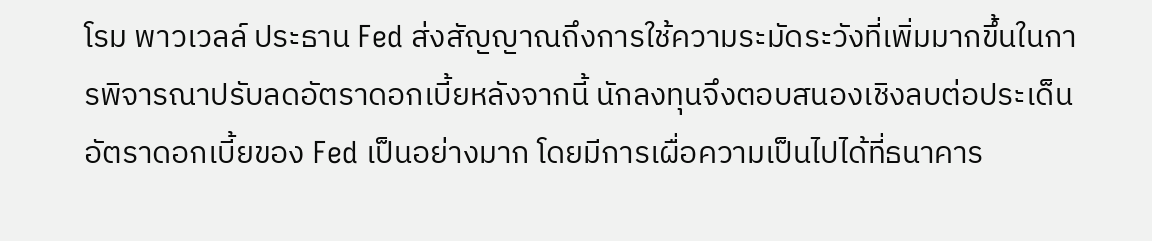โรม พาวเวลล์ ประธาน Fed ส่งสัญญาณถึงการใช้ความระมัดระวังที่เพิ่มมากขึ้นในการพิจารณาปรับลดอัตราดอกเบี้ยหลังจากนี้ นักลงทุนจึงตอบสนองเชิงลบต่อประเด็นอัตราดอกเบี้ยของ Fed เป็นอย่างมาก โดยมีการเผื่อความเป็นไปได้ที่ธนาคาร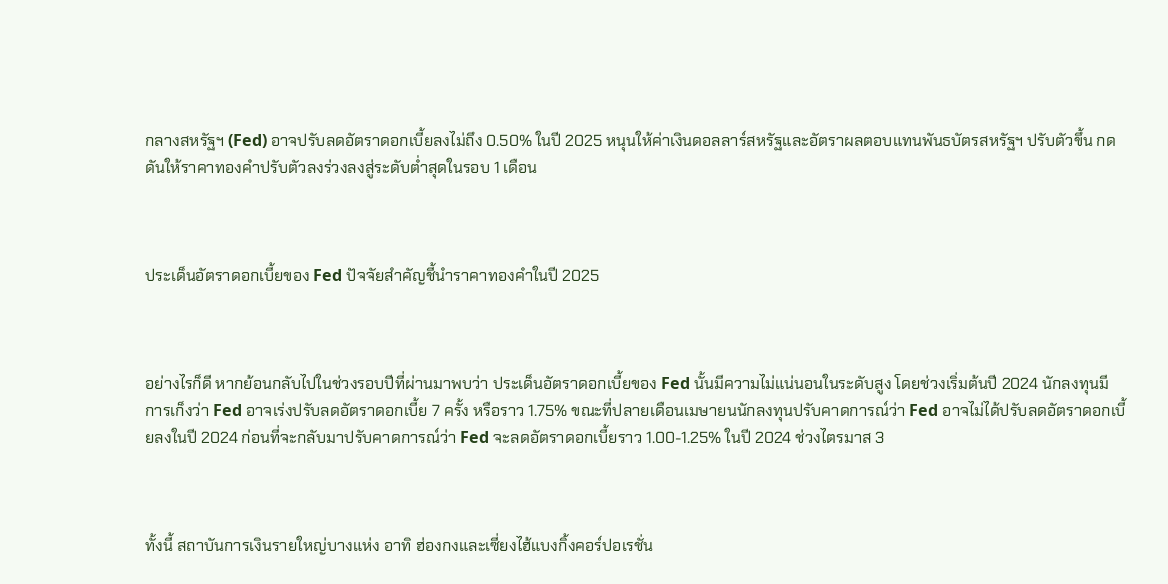กลางสหรัฐฯ (Fed) อาจปรับลดอัตราดอกเบี้ยลงไม่ถึง 0.50% ในปี 2025 หนุนให้ค่าเงินดอลลาร์สหรัฐและอัตราผลตอบแทนพันธบัตรสหรัฐฯ ปรับตัวขึ้น กดดันให้ราคาทองคำปรับตัวลงร่วงลงสู่ระดับต่ำสุดในรอบ 1 เดือน



ประเด็นอัตราดอกเบี้ยของ Fed ปัจจัยสำคัญชี้นำราคาทองคำในปี 2025



อย่างไรก็ดี หากย้อนกลับไปในช่วงรอบปีที่ผ่านมาพบว่า ประเด็นอัตราดอกเบี้ยของ Fed นั้นมีความไม่แน่นอนในระดับสูง โดยช่วงเริ่มต้นปี 2024 นักลงทุนมีการเก็งว่า Fed อาจเร่งปรับลดอัตราดอกเบี้ย 7 ครั้ง หรือราว 1.75% ขณะที่ปลายเดือนเมษายนนักลงทุนปรับคาดการณ์ว่า Fed อาจไม่ได้ปรับลดอัตราดอกเบี้ยลงในปี 2024 ก่อนที่จะกลับมาปรับคาดการณ์ว่า Fed จะลดอัตราดอกเบี้ยราว 1.00-1.25% ในปี 2024 ช่วงไตรมาส 3



ทั้งนี้ สถาบันการเงินรายใหญ่บางแห่ง อาทิ ฮ่องกงและเซี่ยงไฮ้แบงกิ้งคอร์ปอเรชั่น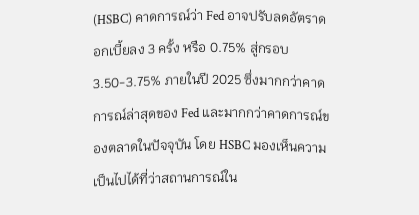(HSBC) คาดการณ์ว่า Fed อาจปรับลดอัตราดอกเบี้ยลง 3 ครั้ง หรือ 0.75% สู่กรอบ 3.50-3.75% ภายในปี 2025 ซึ่งมากกว่าคาดการณ์ล่าสุดของ Fed และมากกว่าคาดการณ์ของตลาดในปัจจุบัน โดย HSBC มองเห็นความเป็นไปได้ที่ว่าสถานการณ์ใน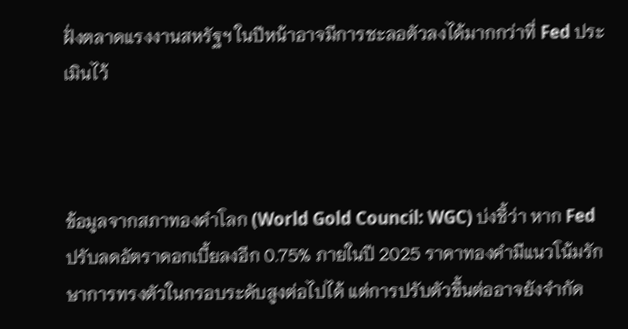ฝั่งตลาดแรงงานสหรัฐฯ ในปีหน้าอาจมีการชะลอตัวลงได้มากกว่าที่ Fed ประเมินไว้



ข้อมูลจากสภาทองคำโลก (World Gold Council: WGC) บ่งชี้ว่า หาก Fed ปรับลดอัตราดอกเบี้ยลงอีก 0.75% ภายในปี 2025 ราคาทองคำมีแนวโน้มรักษาการทรงตัวในกรอบระดับสูงต่อไปได้ แต่การปรับตัวขึ้นต่ออาจยังจำกัด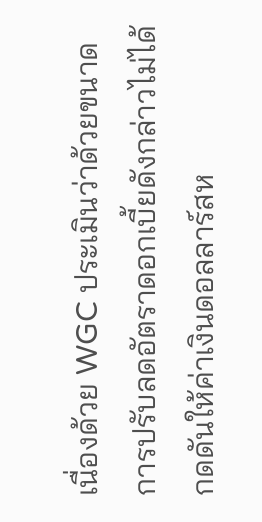เนื่องด้วย WGC ประเมินว่าด้วยขนาดการปรับลดอัตราดอกเบี้ยดังกล่าวไม่ได้กดดันให้ค่าเงินดอลลาร์สห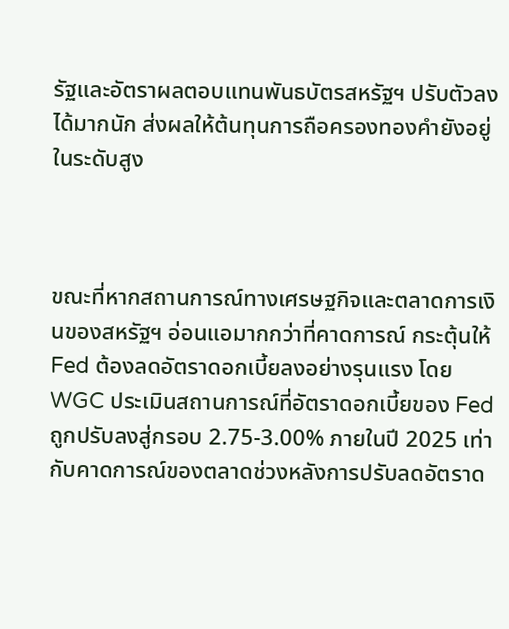รัฐและอัตราผลตอบแทนพันธบัตรสหรัฐฯ ปรับตัวลงได้มากนัก ส่งผลให้ต้นทุนการถือครองทองคำยังอยู่ในระดับสูง



ขณะที่หากสถานการณ์ทางเศรษฐกิจและตลาดการเงินของสหรัฐฯ อ่อนแอมากกว่าที่คาดการณ์ กระตุ้นให้ Fed ต้องลดอัตราดอกเบี้ยลงอย่างรุนแรง โดย WGC ประเมินสถานการณ์ที่อัตราดอกเบี้ยของ Fed ถูกปรับลงสู่กรอบ 2.75-3.00% ภายในปี 2025 เท่ากับคาดการณ์ของตลาดช่วงหลังการปรับลดอัตราด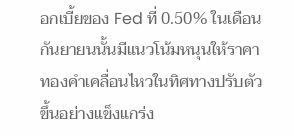อกเบี้ยของ Fed ที่ 0.50% ในเดือนกันยายนนั้นมีแนวโน้มหนุนให้ราคาทองคำเคลื่อนไหวในทิศทางปรับตัวขึ้นอย่างแข็งแกร่ง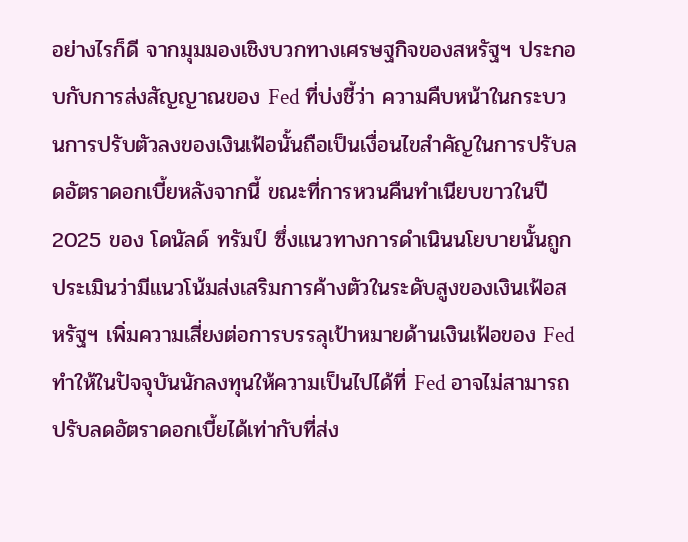อย่างไรก็ดี จากมุมมองเชิงบวกทางเศรษฐกิจของสหรัฐฯ ประกอบกับการส่งสัญญาณของ Fed ที่บ่งชี้ว่า ความคืบหน้าในกระบวนการปรับตัวลงของเงินเฟ้อนั้นถือเป็นเงื่อนไขสำคัญในการปรับลดอัตราดอกเบี้ยหลังจากนี้ ขณะที่การหวนคืนทำเนียบขาวในปี 2025 ของ โดนัลด์ ทรัมป์ ซึ่งแนวทางการดำเนินนโยบายนั้นถูกประเมินว่ามีแนวโน้มส่งเสริมการค้างตัวในระดับสูงของเงินเฟ้อสหรัฐฯ เพิ่มความเสี่ยงต่อการบรรลุเป้าหมายด้านเงินเฟ้อของ Fed ทำให้ในปัจจุบันนักลงทุนให้ความเป็นไปได้ที่ Fed อาจไม่สามารถปรับลดอัตราดอกเบี้ยได้เท่ากับที่ส่ง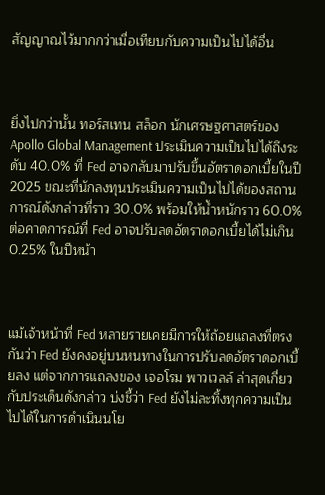สัญญาณไว้มากกว่าเมื่อเทียบกับความเป็นไปได้อื่น



ยิ่งไปกว่านั้น ทอร์สเทน สล็อก นักเศรษฐศาสตร์ของ Apollo Global Management ประเมินความเป็นไปได้ถึงระดับ 40.0% ที่ Fed อาจกลับมาปรับขึ้นอัตราดอกเบี้ยในปี 2025 ขณะที่นักลงทุนประเมินความเป็นไปได้ของสถานการณ์ดังกล่าวที่ราว 30.0% พร้อมให้น้ำหนักราว 60.0% ต่อคาดการณ์ที่ Fed อาจปรับลดอัตราดอกเบี้ยได้ไม่เกิน 0.25% ในปีหน้า



แม้เจ้าหน้าที่ Fed หลายรายเคยมีการให้ถ้อยแถลงที่ตรงกันว่า Fed ยังคงอยู่บนหนทางในการปรับลดอัตราดอกเบี้ยลง แต่จากการแถลงของ เจอโรม พาวเวลล์ ล่าสุดเกี่ยวกับประเด็นดังกล่าว บ่งชี้ว่า Fed ยังไม่ละทิ้งทุกความเป็นไปได้ในการดำเนินนโย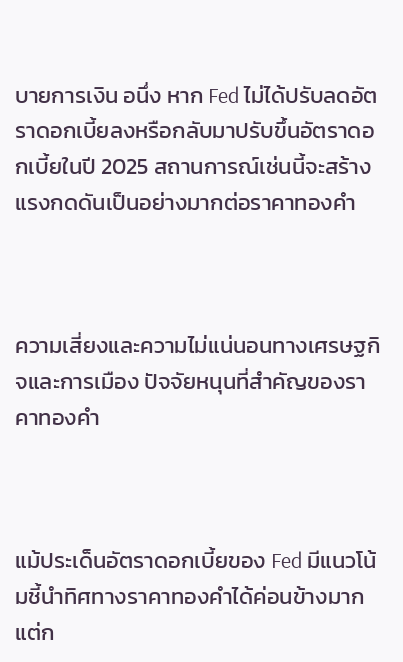บายการเงิน อนึ่ง หาก Fed ไม่ได้ปรับลดอัตราดอกเบี้ยลงหรือกลับมาปรับขึ้นอัตราดอกเบี้ยในปี 2025 สถานการณ์เช่นนี้จะสร้างแรงกดดันเป็นอย่างมากต่อราคาทองคำ



ความเสี่ยงและความไม่แน่นอนทางเศรษฐกิจและการเมือง ปัจจัยหนุนที่สำคัญของราคาทองคำ



แม้ประเด็นอัตราดอกเบี้ยของ Fed มีแนวโน้มชี้นำทิศทางราคาทองคำได้ค่อนข้างมาก แต่ก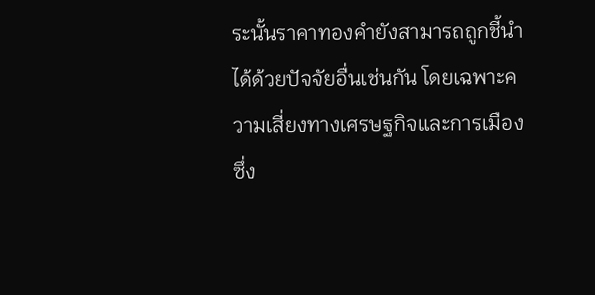ระนั้นราคาทองคำยังสามารถถูกชี้นำได้ด้วยปัจจัยอื่นเช่นกัน โดยเฉพาะความเสี่ยงทางเศรษฐกิจและการเมือง ซึ่ง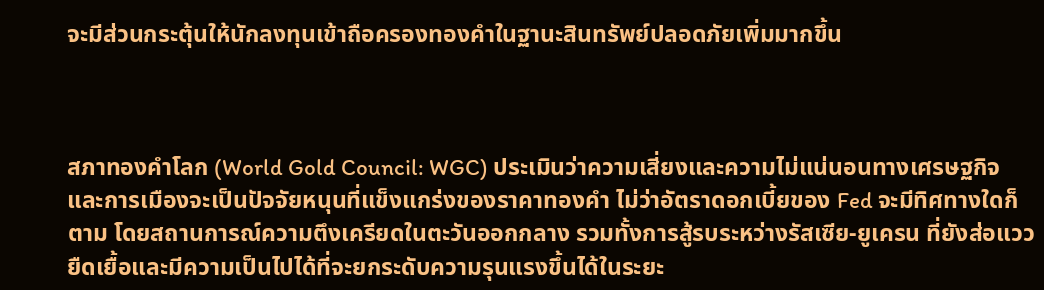จะมีส่วนกระตุ้นให้นักลงทุนเข้าถือครองทองคำในฐานะสินทรัพย์ปลอดภัยเพิ่มมากขึ้น



สภาทองคำโลก (World Gold Council: WGC) ประเมินว่าความเสี่ยงและความไม่แน่นอนทางเศรษฐกิจและการเมืองจะเป็นปัจจัยหนุนที่แข็งแกร่งของราคาทองคำ ไม่ว่าอัตราดอกเบี้ยของ Fed จะมีทิศทางใดก็ตาม โดยสถานการณ์ความตึงเครียดในตะวันออกกลาง รวมทั้งการสู้รบระหว่างรัสเซีย-ยูเครน ที่ยังส่อแววยืดเยื้อและมีความเป็นไปได้ที่จะยกระดับความรุนแรงขึ้นได้ในระยะ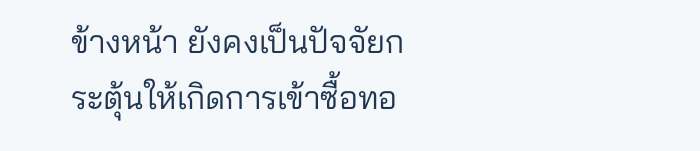ข้างหน้า ยังคงเป็นปัจจัยกระตุ้นให้เกิดการเข้าซื้อทอ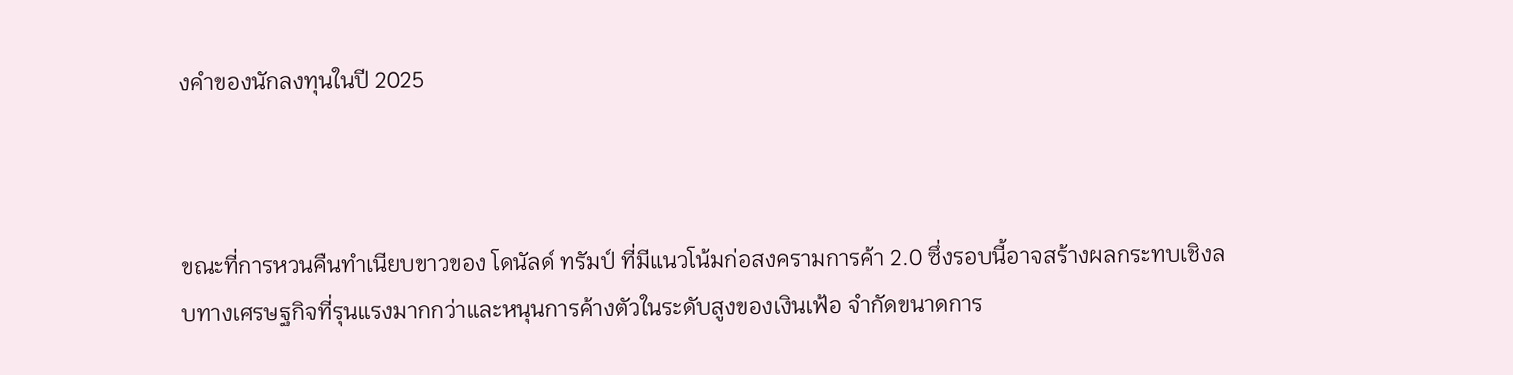งคำของนักลงทุนในปี 2025



ขณะที่การหวนคืนทำเนียบขาวของ โดนัลด์ ทรัมป์ ที่มีแนวโน้มก่อสงครามการค้า 2.0 ซึ่งรอบนี้อาจสร้างผลกระทบเชิงลบทางเศรษฐกิจที่รุนแรงมากกว่าและหนุนการค้างตัวในระดับสูงของเงินเฟ้อ จำกัดขนาดการ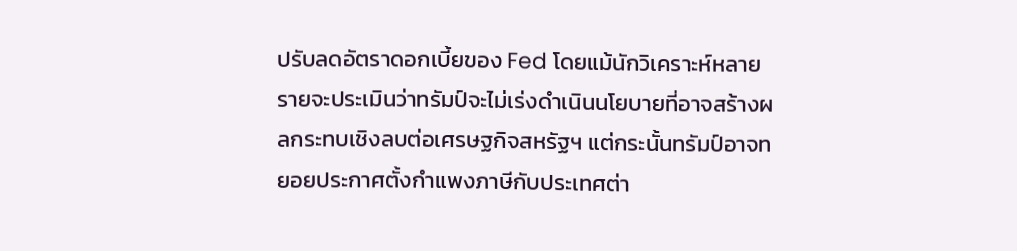ปรับลดอัตราดอกเบี้ยของ Fed โดยแม้นักวิเคราะห์หลายรายจะประเมินว่าทรัมป์จะไม่เร่งดำเนินนโยบายที่อาจสร้างผลกระทบเชิงลบต่อเศรษฐกิจสหรัฐฯ แต่กระนั้นทรัมป์อาจทยอยประกาศตั้งกำแพงภาษีกับประเทศต่า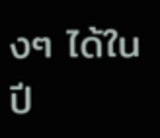งๆ ได้ในปี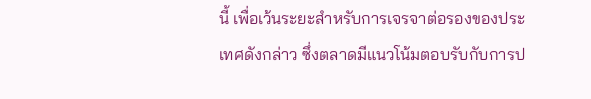นี้ เพื่อเว้นระยะสำหรับการเจรจาต่อรองของประเทศดังกล่าว ซึ่งตลาดมีแนวโน้มตอบรับกับการป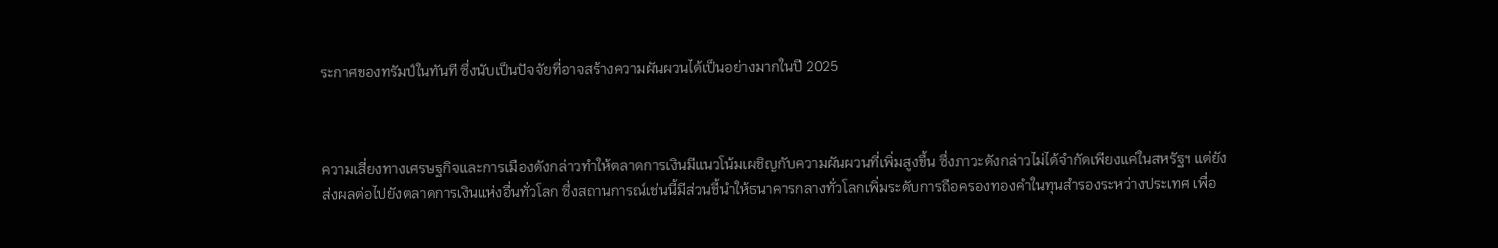ระกาศของทรัมป์ในทันที ซึ่งนับเป็นปัจจัยที่อาจสร้างความผันผวนได้เป็นอย่างมากในปี 2025



ความเสี่ยงทางเศรษฐกิจและการเมืองดังกล่าวทำให้ตลาดการเงินมีแนวโน้มเผชิญกับความผันผวนที่เพิ่มสูงขึ้น ซึ่งภาวะดังกล่าวไม่ได้จำกัดเพียงแค่ในสหรัฐฯ แต่ยังส่งผลต่อไปยังตลาดการเงินแห่งอื่นทั่วโลก ซึ่งสถานการณ์เช่นนี้มีส่วนชี้นำให้ธนาคารกลางทั่วโลกเพิ่มระดับการถือครองทองคำในทุนสำรองระหว่างประเทศ เพื่อ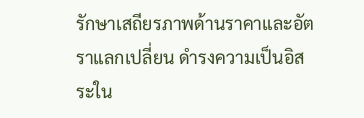รักษาเสถียรภาพด้านราคาและอัตราแลกเปลี่ยน ดำรงความเป็นอิสระใน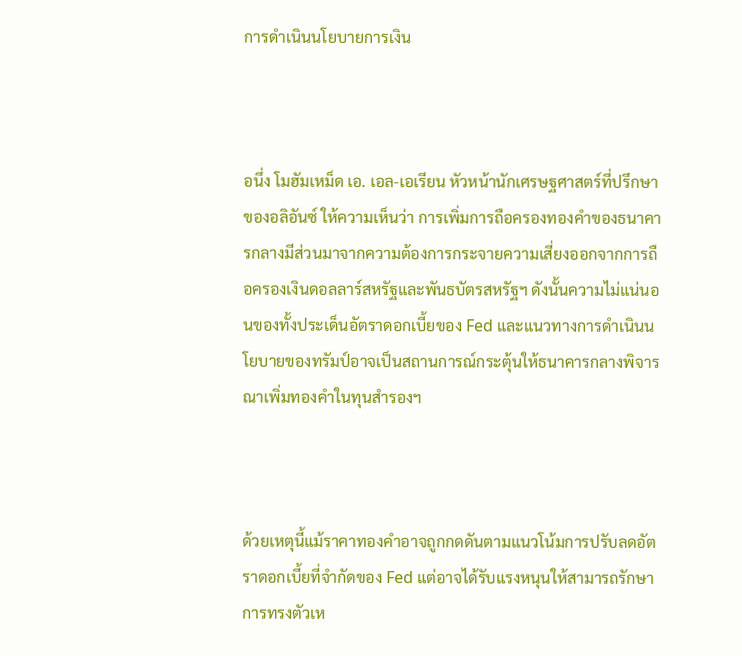การดำเนินนโยบายการเงิน



อนึ่ง โมฮัมเหม็ด เอ. เอล-เอเรียน หัวหน้านักเศรษฐศาสตร์ที่ปรึกษาของอลิอันซ์ ให้ความเห็นว่า การเพิ่มการถือครองทองคำของธนาคารกลางมีส่วนมาจากความต้องการกระจายความเสี่ยงออกจากการถือครองเงินดอลลาร์สหรัฐและพันธบัตรสหรัฐฯ ดังนั้นความไม่แน่นอนของทั้งประเด็นอัตราดอกเบี้ยของ Fed และแนวทางการดำเนินนโยบายของทรัมป์อาจเป็นสถานการณ์กระตุ้นให้ธนาคารกลางพิจารณาเพิ่มทองคำในทุนสำรองฯ



ด้วยเหตุนี้แม้ราคาทองคำอาจถูกกดดันตามแนวโน้มการปรับลดอัตราดอกเบี้ยที่จำกัดของ Fed แต่อาจได้รับแรงหนุนให้สามารถรักษาการทรงตัวเห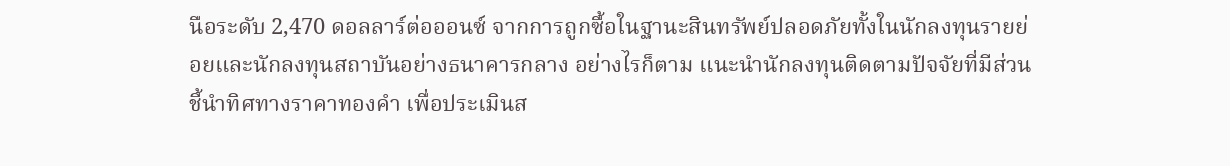นือระดับ 2,470 ดอลลาร์ต่อออนซ์ จากการถูกซื้อในฐานะสินทรัพย์ปลอดภัยทั้งในนักลงทุนรายย่อยและนักลงทุนสถาบันอย่างธนาคารกลาง อย่างไรก็ตาม แนะนำนักลงทุนติดตามปัจจัยที่มีส่วนชี้นำทิศทางราคาทองคำ เพื่อประเมินส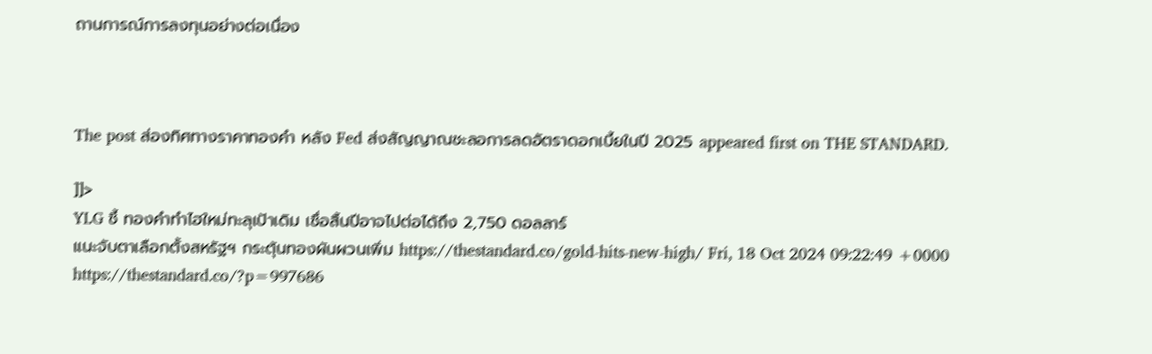ถานการณ์การลงทุนอย่างต่อเนื่อง



The post ส่องทิศทางราคาทองคำ หลัง Fed ส่งสัญญาณชะลอการลดอัตราดอกเบี้ยในปี 2025 appeared first on THE STANDARD.

]]>
YLG ชี้ ทองคำทำไฮใหม่ทะลุเป้าเดิม เชื่อสิ้นปีอาจไปต่อได้ถึง 2,750 ดอลลาร์
แนะจับตาเลือกตั้งสหรัฐฯ กระตุ้นทองผันผวนเพิ่ม https://thestandard.co/gold-hits-new-high/ Fri, 18 Oct 2024 09:22:49 +0000 https://thestandard.co/?p=997686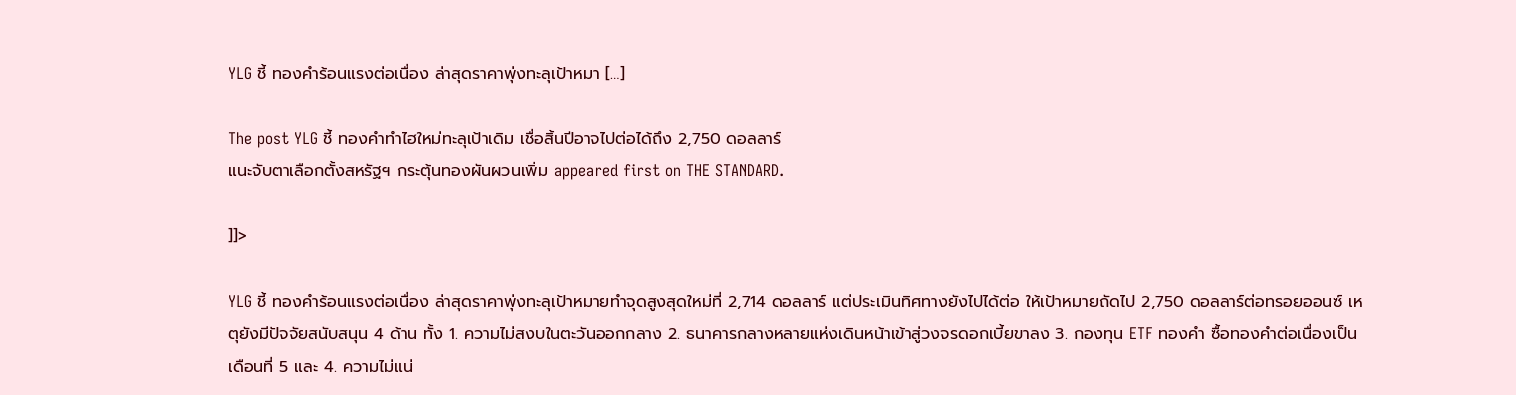YLG ชี้ ทองคำร้อนแรงต่อเนื่อง ล่าสุดราคาพุ่งทะลุเป้าหมา […]

The post YLG ชี้ ทองคำทำไฮใหม่ทะลุเป้าเดิม เชื่อสิ้นปีอาจไปต่อได้ถึง 2,750 ดอลลาร์
แนะจับตาเลือกตั้งสหรัฐฯ กระตุ้นทองผันผวนเพิ่ม appeared first on THE STANDARD.

]]>

YLG ชี้ ทองคำร้อนแรงต่อเนื่อง ล่าสุดราคาพุ่งทะลุเป้าหมายทำจุดสูงสุดใหม่ที่ 2,714 ดอลลาร์ แต่ประเมินทิศทางยังไปได้ต่อ ให้เป้าหมายถัดไป 2,750 ดอลลาร์ต่อทรอยออนซ์ เหตุยังมีปัจจัยสนับสนุน 4 ด้าน ทั้ง 1. ความไม่สงบในตะวันออกกลาง 2. ธนาคารกลางหลายแห่งเดินหน้าเข้าสู่วงจรดอกเบี้ยขาลง 3. กองทุน ETF ทองคำ ซื้อทองคำต่อเนื่องเป็นเดือนที่ 5 และ 4. ความไม่แน่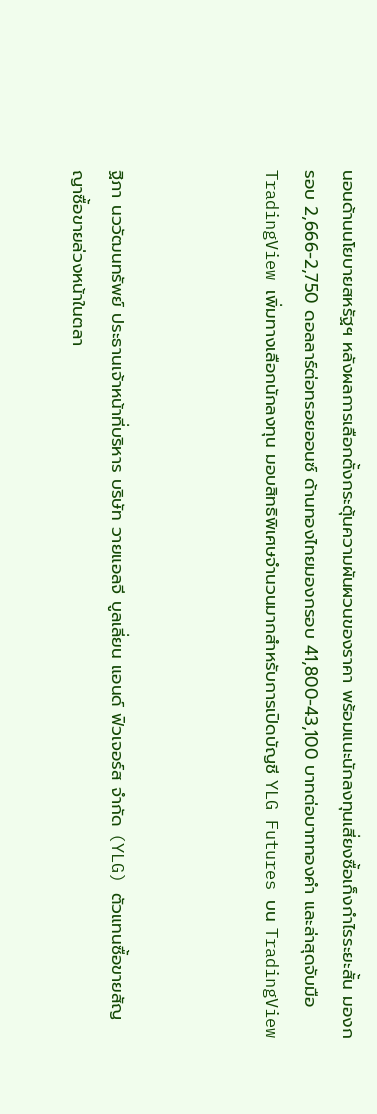นอนด้านนโยบายสหรัฐฯ หลังผลการเลือกตั้งกระตุ้นความผันผวนของราคา พร้อมแนะนักลงทุนเสี่ยงซื้อเก็งกำไรระยะสั้น มองกรอบ 2,666-2,750 ดอลลาร์ต่อทรอยออนซ์ ด้านทองไทยมองกรอบ 41,800-43,100 บาทต่อบาททองคำ และล่าสุดจับมือ TradingView เพิ่มทางเลือกนักลงทุน มอบสิทธิพิเศษจำนวนมากสำหรับการเปิดบัญชี YLG Futures บน TradingView



ฐิภา นววัฒนทรัพย์ ประธานเจ้าหน้าที่บริหาร บริษัท วายแอลจี บูลเลี่ยน แอนด์ ฟิวเจอร์ส จำกัด (YLG) ตัวแทนซื้อขายสัญญาซื้อขายล่วงหน้าในตลา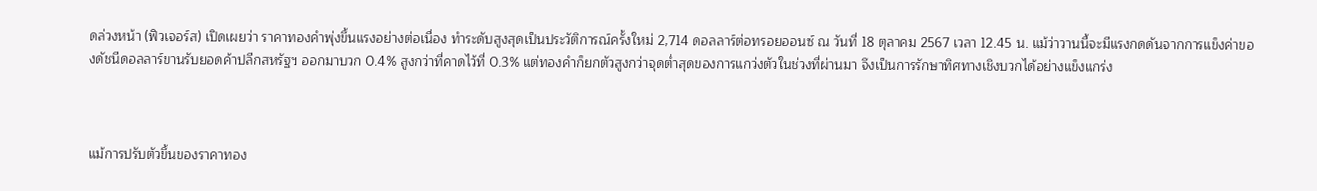ดล่วงหน้า (ฟิวเจอร์ส) เปิดเผยว่า ราคาทองคำพุ่งขึ้นแรงอย่างต่อเนื่อง ทำระดับสูงสุดเป็นประวัติการณ์ครั้งใหม่ 2,714 ดอลลาร์ต่อทรอยออนซ์ ณ วันที่ 18 ตุลาคม 2567 เวลา 12.45 น. แม้ว่าวานนี้จะมีแรงกดดันจากการแข็งค่าของดัชนีดอลลาร์ขานรับยอดค้าปลีกสหรัฐฯ ออกมาบวก 0.4% สูงกว่าที่คาดไว้ที่ 0.3% แต่ทองคำก็ยกตัวสูงกว่าจุดต่ำสุดของการแกว่งตัวในช่วงที่ผ่านมา จึงเป็นการรักษาทิศทางเชิงบวกได้อย่างแข็งแกร่ง



แม้การปรับตัวขึ้นของราคาทอง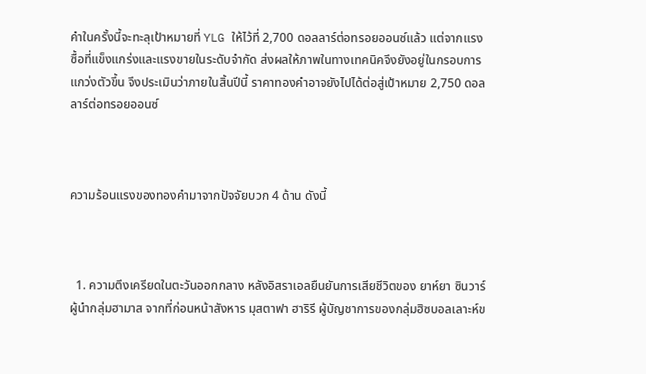คำในครั้งนี้จะทะลุเป้าหมายที่ YLG ให้ไว้ที่ 2,700 ดอลลาร์ต่อทรอยออนซ์แล้ว แต่จากแรงซื้อที่แข็งแกร่งและแรงขายในระดับจำกัด ส่งผลให้ภาพในทางเทคนิคจึงยังอยู่ในกรอบการแกว่งตัวขึ้น จึงประเมินว่าภายในสิ้นปีนี้ ราคาทองคำอาจยังไปได้ต่อสู่เป้าหมาย 2,750 ดอลลาร์ต่อทรอยออนซ์



ความร้อนแรงของทองคำมาจากปัจจัยบวก 4 ด้าน ดังนี้



  1. ความตึงเครียดในตะวันออกกลาง หลังอิสราเอลยืนยันการเสียชีวิตของ ยาห์ยา ซินวาร์ ผู้นำกลุ่มฮามาส จากที่ก่อนหน้าสังหาร มุสตาฟา ฮาริรี ผู้บัญชาการของกลุ่มฮิซบอลเลาะห์ข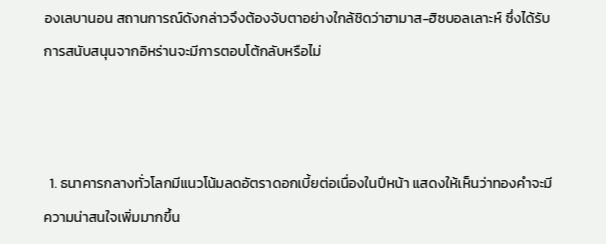องเลบานอน สถานการณ์ดังกล่าวจึงต้องจับตาอย่างใกล้ชิดว่าฮามาส-ฮิซบอลเลาะห์ ซึ่งได้รับการสนับสนุนจากอิหร่านจะมีการตอบโต้กลับหรือไม่



  1. ธนาคารกลางทั่วโลกมีแนวโน้มลดอัตราดอกเบี้ยต่อเนื่องในปีหน้า แสดงให้เห็นว่าทองคำจะมีความน่าสนใจเพิ่มมากขึ้น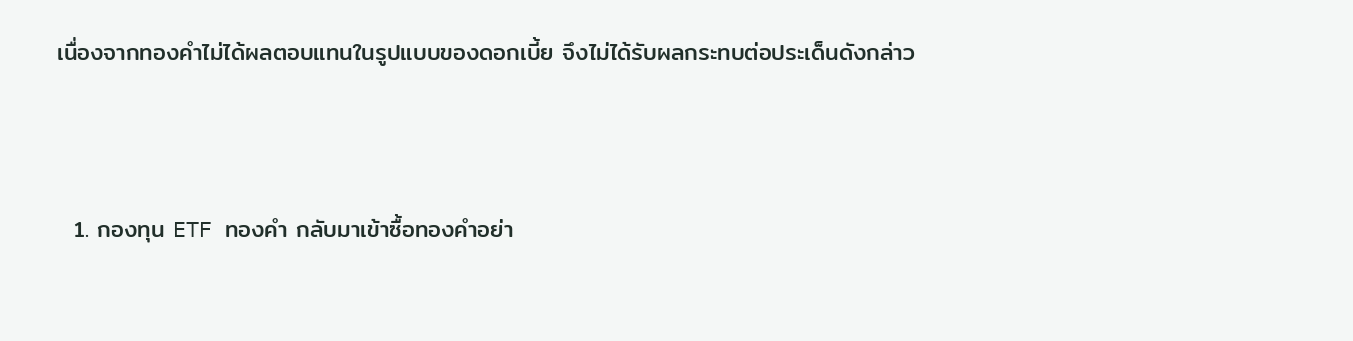เนื่องจากทองคำไม่ได้ผลตอบแทนในรูปแบบของดอกเบี้ย จึงไม่ได้รับผลกระทบต่อประเด็นดังกล่าว



  1. กองทุน ETF ทองคำ กลับมาเข้าซื้อทองคำอย่า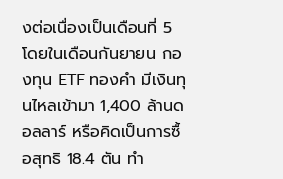งต่อเนื่องเป็นเดือนที่ 5 โดยในเดือนกันยายน กองทุน ETF ทองคำ มีเงินทุนไหลเข้ามา 1,400 ล้านดอลลาร์ หรือคิดเป็นการซื้อสุทธิ 18.4 ตัน ทำ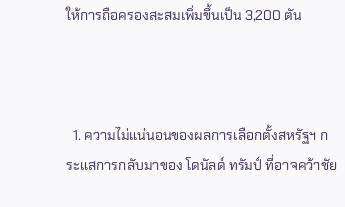ให้การถือครองสะสมเพิ่มขึ้นเป็น 3,200 ตัน



  1. ความไม่แน่นอนของผลการเลือกตั้งสหรัฐฯ กระแสการกลับมาของ โดนัลด์ ทรัมป์ ที่อาจคว้าชัย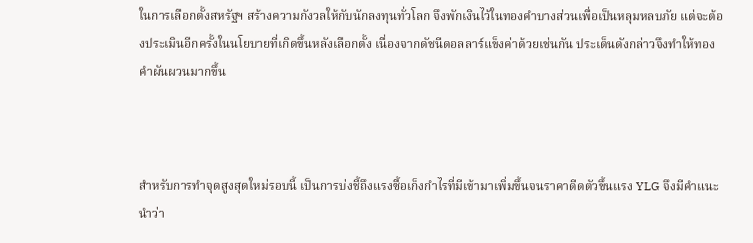ในการเลือกตั้งสหรัฐฯ สร้างความกังวลให้กับนักลงทุนทั่วโลก จึงพักเงินไว้ในทองคำบางส่วนเพื่อเป็นหลุมหลบภัย แต่จะต้องประเมินอีกครั้งในนโยบายที่เกิดขึ้นหลังเลือกตั้ง เนื่องจากดัชนีดอลลาร์แข็งค่าด้วยเช่นกัน ประเด็นดังกล่าวจึงทำให้ทองคำผันผวนมากขึ้น



สำหรับการทำจุดสูงสุดใหม่รอบนี้ เป็นการบ่งชี้ถึงแรงซื้อเก็งกำไรที่มีเข้ามาเพิ่มขึ้นจนราคาดีดตัวขึ้นแรง YLG จึงมีคำแนะนำว่า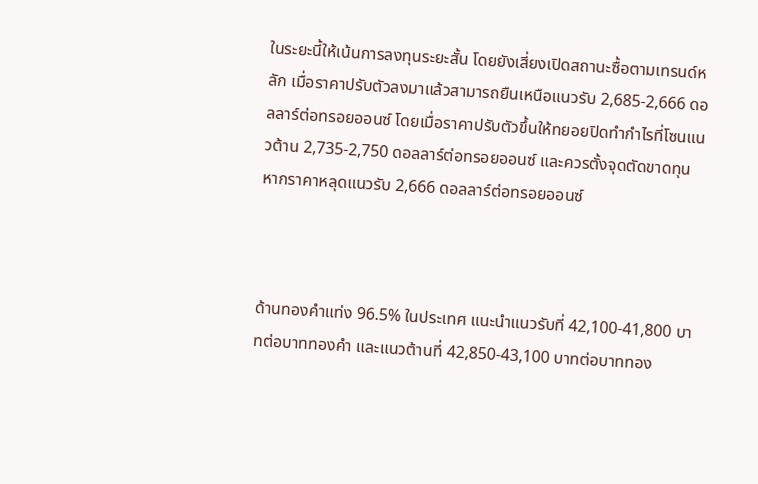ในระยะนี้ให้เน้นการลงทุนระยะสั้น โดยยังเสี่ยงเปิดสถานะซื้อตามเทรนด์หลัก เมื่อราคาปรับตัวลงมาแล้วสามารถยืนเหนือแนวรับ 2,685-2,666 ดอลลาร์ต่อทรอยออนซ์ โดยเมื่อราคาปรับตัวขึ้นให้ทยอยปิดทำกำไรที่โซนแนวต้าน 2,735-2,750 ดอลลาร์ต่อทรอยออนซ์ และควรตั้งจุดตัดขาดทุนหากราคาหลุดแนวรับ 2,666 ดอลลาร์ต่อทรอยออนซ์



ด้านทองคำแท่ง 96.5% ในประเทศ แนะนำแนวรับที่ 42,100-41,800 บาทต่อบาททองคำ และแนวต้านที่ 42,850-43,100 บาทต่อบาททอง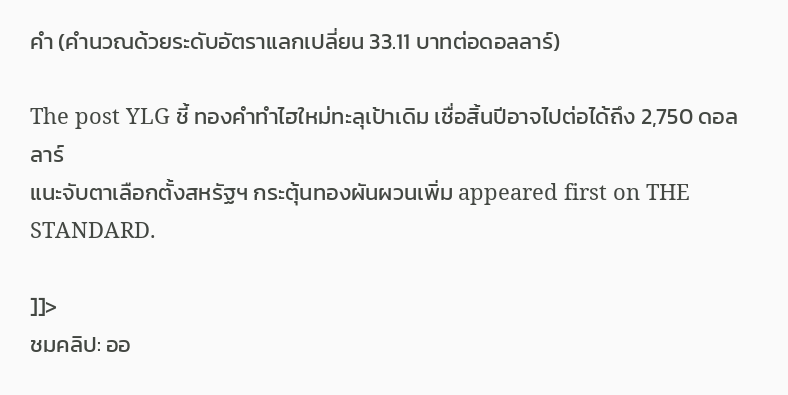คำ (คำนวณด้วยระดับอัตราแลกเปลี่ยน 33.11 บาทต่อดอลลาร์)

The post YLG ชี้ ทองคำทำไฮใหม่ทะลุเป้าเดิม เชื่อสิ้นปีอาจไปต่อได้ถึง 2,750 ดอลลาร์
แนะจับตาเลือกตั้งสหรัฐฯ กระตุ้นทองผันผวนเพิ่ม appeared first on THE STANDARD.

]]>
ชมคลิป: ออ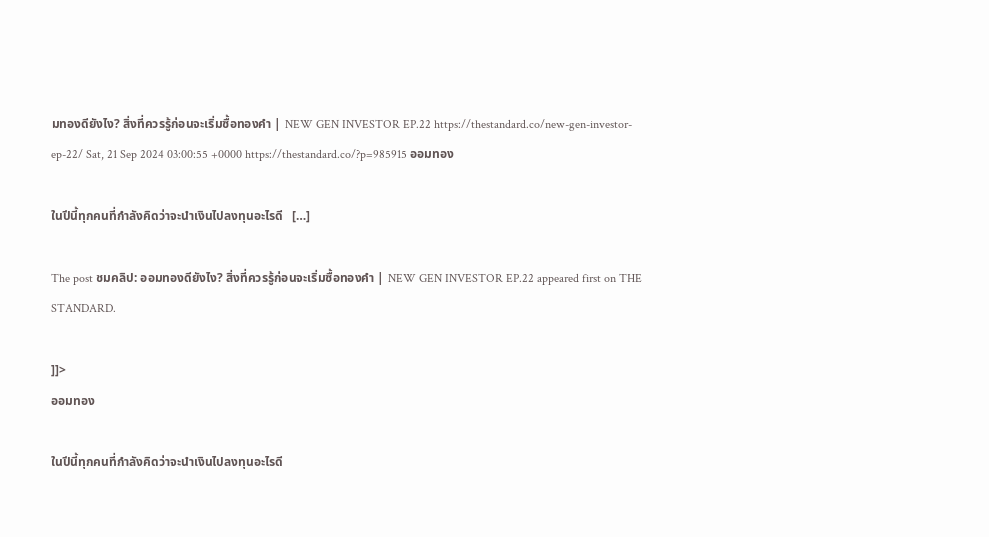มทองดียังไง? สิ่งที่ควรรู้ก่อนจะเริ่มซื้อทองคำ | NEW GEN INVESTOR EP.22 https://thestandard.co/new-gen-investor-ep-22/ Sat, 21 Sep 2024 03:00:55 +0000 https://thestandard.co/?p=985915 ออมทอง

ในปีนี้ทุกคนที่กำลังคิดว่าจะนำเงินไปลงทุนอะไรดี   […]

The post ชมคลิป: ออมทองดียังไง? สิ่งที่ควรรู้ก่อนจะเริ่มซื้อทองคำ | NEW GEN INVESTOR EP.22 appeared first on THE STANDARD.

]]>
ออมทอง

ในปีนี้ทุกคนที่กำลังคิดว่าจะนำเงินไปลงทุนอะไรดี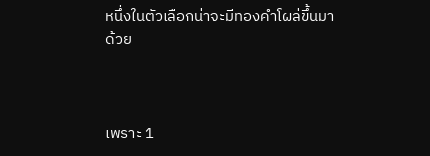หนึ่งในตัวเลือกน่าจะมีทองคำโผล่ขึ้นมาด้วย



เพราะ 1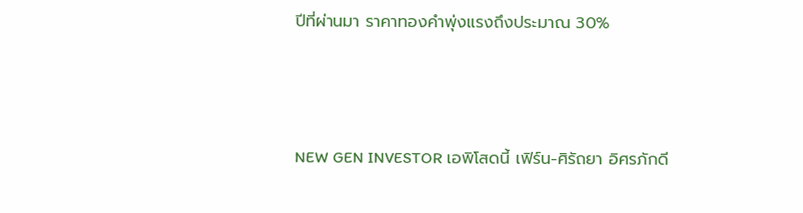ปีที่ผ่านมา ราคาทองคำพุ่งแรงถึงประมาณ 30%



NEW GEN INVESTOR เอพิโสดนี้ เฟิร์น-ศิรัถยา อิศรภักดี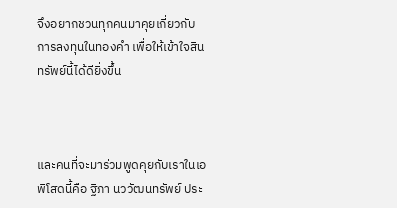จึงอยากชวนทุกคนมาคุยเกี่ยวกับการลงทุนในทองคำ เพื่อให้เข้าใจสินทรัพย์นี้ได้ดียิ่งขึ้น



และคนที่จะมาร่วมพูดคุยกับเราในเอพิโสดนี้คือ ฐิภา นววัฒนทรัพย์ ประ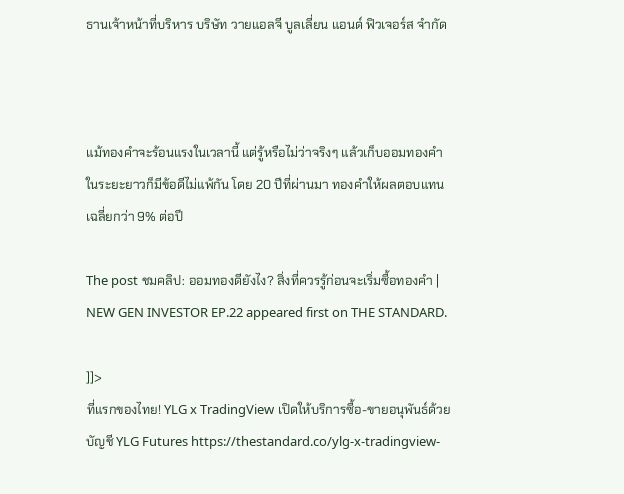ธานเจ้าหน้าที่บริหาร บริษัท วายแอลจี บูลเลี่ยน แอนด์ ฟิวเจอร์ส จำกัด



แม้ทองคำจะร้อนแรงในเวลานี้ แต่รู้หรือไม่ว่าจริงๆ แล้วเก็บออมทองคำในระยะยาวก็มีข้อดีไม่แพ้กัน โดย 20 ปีที่ผ่านมา ทองคำให้ผลตอบแทนเฉลี่ยกว่า 9% ต่อปี

The post ชมคลิป: ออมทองดียังไง? สิ่งที่ควรรู้ก่อนจะเริ่มซื้อทองคำ | NEW GEN INVESTOR EP.22 appeared first on THE STANDARD.

]]>
ที่แรกของไทย! YLG x TradingView เปิดให้บริการซื้อ-ขายอนุพันธ์ด้วยบัญชี YLG Futures https://thestandard.co/ylg-x-tradingview-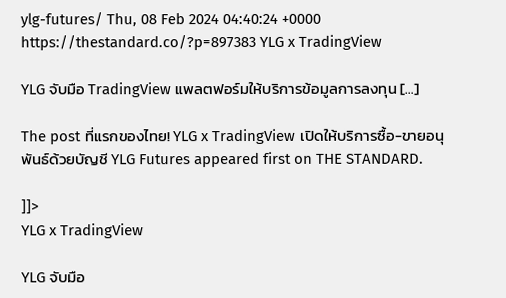ylg-futures/ Thu, 08 Feb 2024 04:40:24 +0000 https://thestandard.co/?p=897383 YLG x TradingView

YLG จับมือ TradingView แพลตฟอร์มให้บริการข้อมูลการลงทุน […]

The post ที่แรกของไทย! YLG x TradingView เปิดให้บริการซื้อ-ขายอนุพันธ์ด้วยบัญชี YLG Futures appeared first on THE STANDARD.

]]>
YLG x TradingView

YLG จับมือ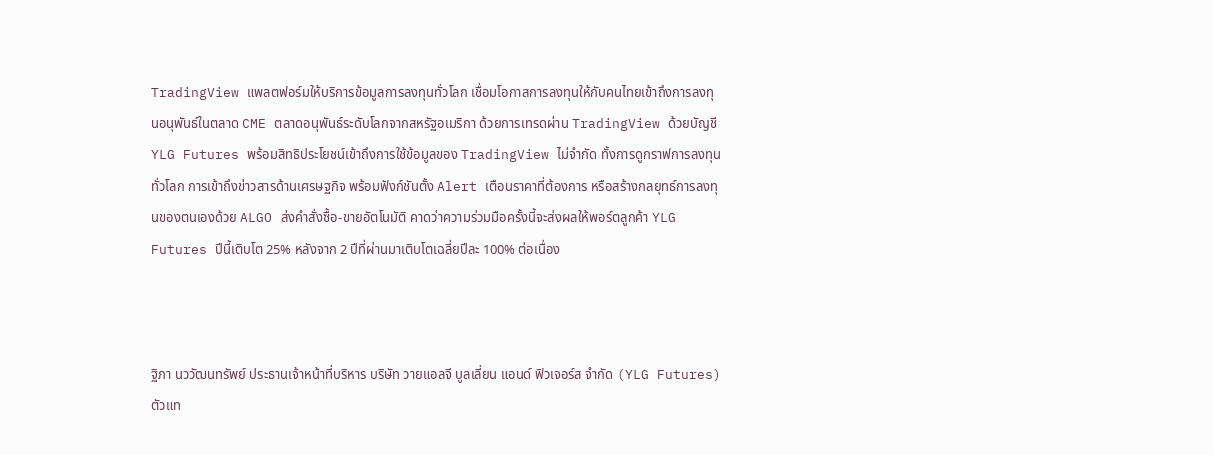TradingView แพลตฟอร์มให้บริการข้อมูลการลงทุนทั่วโลก เชื่อมโอกาสการลงทุนให้กับคนไทยเข้าถึงการลงทุนอนุพันธ์ในตลาด CME ตลาดอนุพันธ์ระดับโลกจากสหรัฐอเมริกา ด้วยการเทรดผ่าน TradingView ด้วยบัญชี YLG Futures พร้อมสิทธิประโยชน์เข้าถึงการใช้ข้อมูลของ TradingView ไม่จำกัด ทั้งการดูกราฟการลงทุนทั่วโลก การเข้าถึงข่าวสารด้านเศรษฐกิจ พร้อมฟังก์ชันตั้ง Alert เตือนราคาที่ต้องการ หรือสร้างกลยุทธ์การลงทุนของตนเองด้วย ALGO ส่งคำสั่งซื้อ-ขายอัตโนมัติ คาดว่าความร่วมมือครั้งนี้จะส่งผลให้พอร์ตลูกค้า YLG Futures ปีนี้เติบโต 25% หลังจาก 2 ปีที่ผ่านมาเติบโตเฉลี่ยปีละ 100% ต่อเนื่อง



ฐิภา นววัฒนทรัพย์ ประธานเจ้าหน้าที่บริหาร บริษัท วายแอลจี บูลเลี่ยน แอนด์ ฟิวเจอร์ส จำกัด (YLG Futures) ตัวแท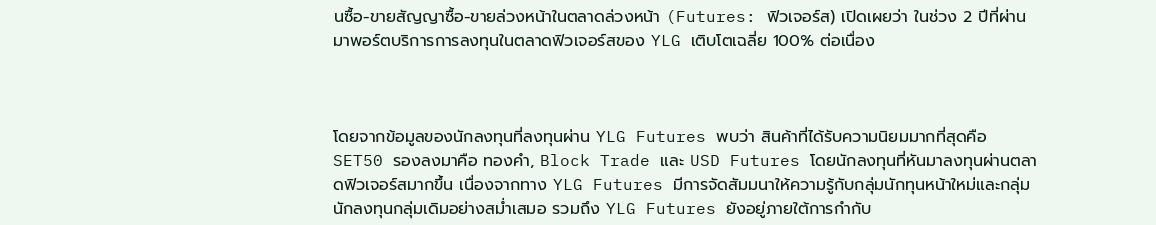นซื้อ-ขายสัญญาซื้อ-ขายล่วงหน้าในตลาดล่วงหน้า (Futures: ฟิวเจอร์ส) เปิดเผยว่า ในช่วง 2 ปีที่ผ่านมาพอร์ตบริการการลงทุนในตลาดฟิวเจอร์สของ YLG เติบโตเฉลี่ย 100% ต่อเนื่อง



โดยจากข้อมูลของนักลงทุนที่ลงทุนผ่าน YLG Futures พบว่า สินค้าที่ได้รับความนิยมมากที่สุดคือ SET50 รองลงมาคือ ทองคำ, Block Trade และ USD Futures โดยนักลงทุนที่หันมาลงทุนผ่านตลาดฟิวเจอร์สมากขึ้น เนื่องจากทาง YLG Futures มีการจัดสัมมนาให้ความรู้กับกลุ่มนักทุนหน้าใหม่และกลุ่มนักลงทุนกลุ่มเดิมอย่างสม่ำเสมอ รวมถึง YLG Futures ยังอยู่ภายใต้การกำกับ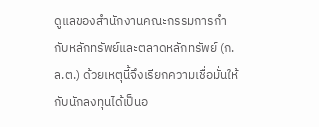ดูแลของสำนักงานคณะกรรมการกำกับหลักทรัพย์และตลาดหลักทรัพย์ (ก.ล.ต.) ด้วยเหตุนี้จึงเรียกความเชื่อมั่นให้กับนักลงทุนได้เป็นอ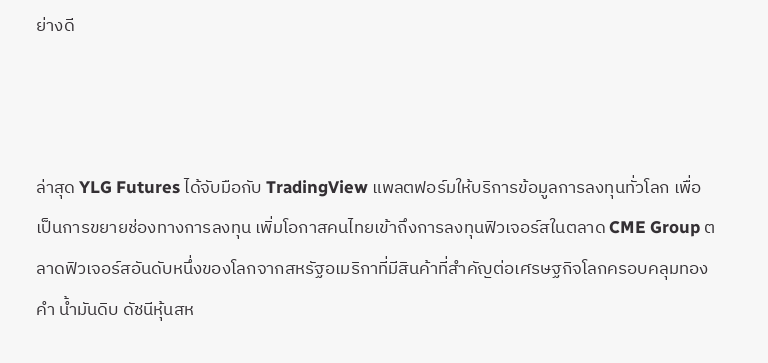ย่างดี



ล่าสุด YLG Futures ได้จับมือกับ TradingView แพลตฟอร์มให้บริการข้อมูลการลงทุนทั่วโลก เพื่อเป็นการขยายช่องทางการลงทุน เพิ่มโอกาสคนไทยเข้าถึงการลงทุนฟิวเจอร์สในตลาด CME Group ตลาดฟิวเจอร์สอันดับหนึ่งของโลกจากสหรัฐอเมริกาที่มีสินค้าที่สำคัญต่อเศรษฐกิจโลกครอบคลุมทองคำ น้ำมันดิบ ดัชนีหุ้นสห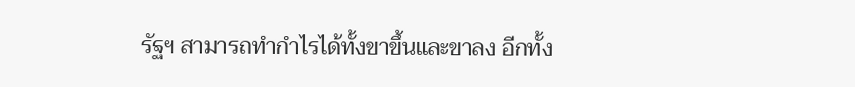รัฐฯ สามารถทำกำไรได้ทั้งขาขึ้นและขาลง อีกทั้ง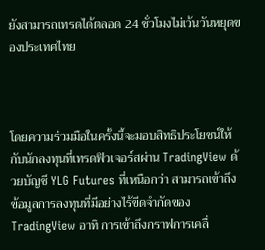ยังสามารถเทรดได้ตลอด 24 ชั่วโมงไม่เว้นวันหยุดของประเทศไทย



โดยความร่วมมือในครั้งนี้จะมอบสิทธิประโยชน์ให้กับนักลงทุนที่เทรดฟิวเจอร์สผ่าน TradingView ด้วยบัญชี YLG Futures ที่เหนือกว่า สามารถเข้าถึงข้อมูลการลงทุนที่มีอย่างไร้ขีดจำกัดของ TradingView อาทิ การเข้าถึงกราฟการเคลื่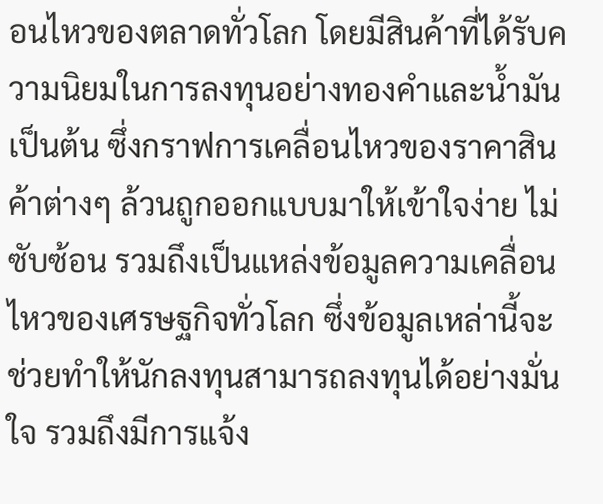อนไหวของตลาดทั่วโลก โดยมีสินค้าที่ได้รับความนิยมในการลงทุนอย่างทองคำและน้ำมัน เป็นต้น ซึ่งกราฟการเคลื่อนไหวของราคาสินค้าต่างๆ ล้วนถูกออกแบบมาให้เข้าใจง่าย ไม่ซับซ้อน รวมถึงเป็นแหล่งข้อมูลความเคลื่อนไหวของเศรษฐกิจทั่วโลก ซึ่งข้อมูลเหล่านี้จะช่วยทำให้นักลงทุนสามารถลงทุนได้อย่างมั่นใจ รวมถึงมีการแจ้ง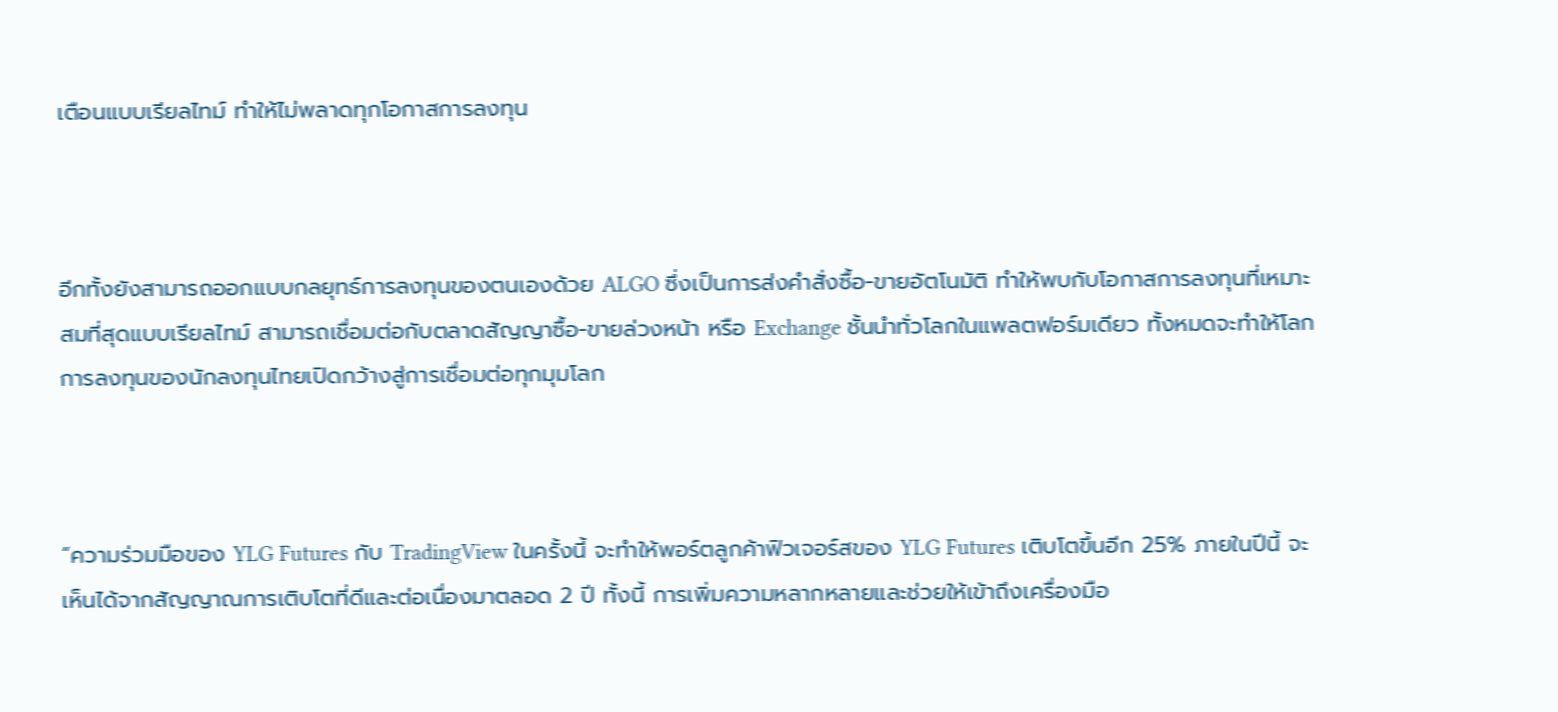เตือนแบบเรียลไทม์ ทำให้ไม่พลาดทุกโอกาสการลงทุน



อีกทั้งยังสามารถออกแบบกลยุทธ์การลงทุนของตนเองด้วย ALGO ซึ่งเป็นการส่งคำสั่งซื้อ-ขายอัตโนมัติ ทำให้พบกับโอกาสการลงทุนที่เหมาะสมที่สุดแบบเรียลไทม์ สามารถเชื่อมต่อกับตลาดสัญญาซื้อ-ขายล่วงหน้า หรือ Exchange ชั้นนำทั่วโลกในแพลตฟอร์มเดียว ทั้งหมดจะทำให้โลกการลงทุนของนักลงทุนไทยเปิดกว้างสู่การเชื่อมต่อทุกมุมโลก



“ความร่วมมือของ YLG Futures กับ TradingView ในครั้งนี้ จะทำให้พอร์ตลูกค้าฟิวเจอร์สของ YLG Futures เติบโตขึ้นอีก 25% ภายในปีนี้ จะเห็นได้จากสัญญาณการเติบโตที่ดีและต่อเนื่องมาตลอด 2 ปี ทั้งนี้ การเพิ่มความหลากหลายและช่วยให้เข้าถึงเครื่องมือ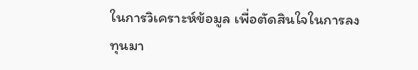ในการวิเคราะห์ข้อมูล เพื่อตัดสินใจในการลงทุนมา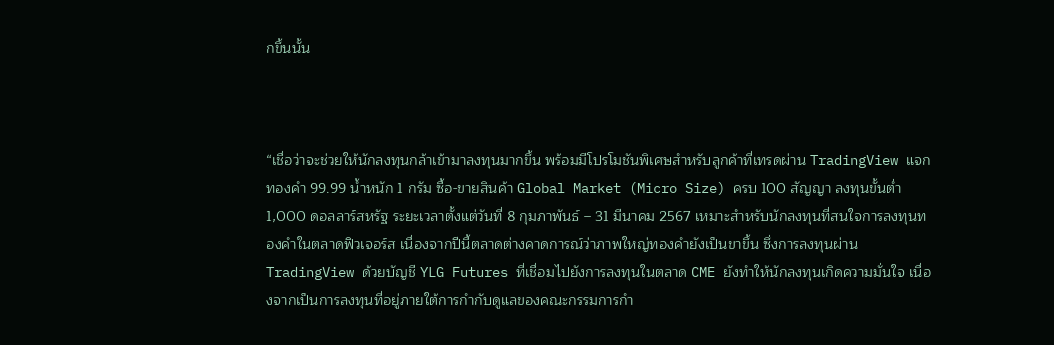กขึ้นนั้น



“เชื่อว่าจะช่วยให้นักลงทุนกล้าเข้ามาลงทุนมากขึ้น พร้อมมีโปรโมชันพิเศษสำหรับลูกค้าที่เทรดผ่าน TradingView แจกทองคำ 99.99 น้ำหนัก 1 กรัม ซื้อ-ขายสินค้า Global Market (Micro Size) ครบ 100 สัญญา ลงทุนขั้นต่ำ 1,000 ดอลลาร์สหรัฐ ระยะเวลาตั้งแต่วันที่ 8 กุมภาพันธ์ – 31 มีนาคม 2567 เหมาะสำหรับนักลงทุนที่สนใจการลงทุนทองคำในตลาดฟิวเจอร์ส เนื่องจากปีนี้ตลาดต่างคาดการณ์ว่าภาพใหญ่ทองคำยังเป็นขาขึ้น ซึ่งการลงทุนผ่าน TradingView ด้วยบัญชี YLG Futures ที่เชื่อมไปยังการลงทุนในตลาด CME ยังทำให้นักลงทุนเกิดความมั่นใจ เนื่องจากเป็นการลงทุนที่อยู่ภายใต้การกำกับดูแลของคณะกรรมการกำ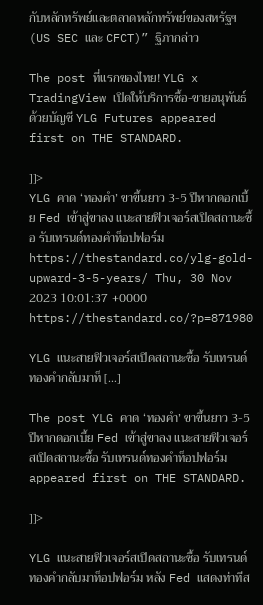กับหลักทรัพย์และตลาดหลักทรัพย์ของสหรัฐฯ (US SEC และ CFCT)” ฐิภากล่าว

The post ที่แรกของไทย! YLG x TradingView เปิดให้บริการซื้อ-ขายอนุพันธ์ด้วยบัญชี YLG Futures appeared first on THE STANDARD.

]]>
YLG คาด ‘ทองคำ’ ขาขึ้นยาว 3-5 ปีหากดอกเบี้ย Fed เข้าสู่ขาลง แนะสายฟิวเจอร์สเปิดสถานะซื้อ รับเทรนด์ทองคำท็อปฟอร์ม https://thestandard.co/ylg-gold-upward-3-5-years/ Thu, 30 Nov 2023 10:01:37 +0000 https://thestandard.co/?p=871980

YLG แนะสายฟิวเจอร์สเปิดสถานะซื้อ รับเทรนด์ทองคำกลับมาท็ […]

The post YLG คาด ‘ทองคำ’ ขาขึ้นยาว 3-5 ปีหากดอกเบี้ย Fed เข้าสู่ขาลง แนะสายฟิวเจอร์สเปิดสถานะซื้อ รับเทรนด์ทองคำท็อปฟอร์ม appeared first on THE STANDARD.

]]>

YLG แนะสายฟิวเจอร์สเปิดสถานะซื้อ รับเทรนด์ทองคำกลับมาท็อปฟอร์ม หลัง Fed แสดงท่าทีส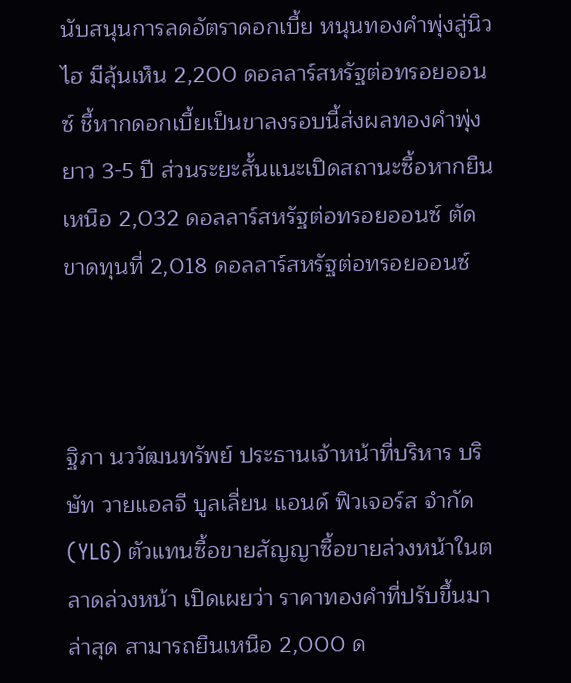นับสนุนการลดอัตราดอกเบี้ย หนุนทองคำพุ่งสู่นิวไฮ มีลุ้นเห็น 2,200 ดอลลาร์สหรัฐต่อทรอยออนซ์ ชี้หากดอกเบี้ยเป็นขาลงรอบนี้ส่งผลทองคำพุ่งยาว 3-5 ปี ส่วนระยะสั้นแนะเปิดสถานะซื้อหากยืนเหนือ 2,032 ดอลลาร์สหรัฐต่อทรอยออนซ์ ตัดขาดทุนที่ 2,018 ดอลลาร์สหรัฐต่อทรอยออนซ์



ฐิภา นววัฒนทรัพย์ ประธานเจ้าหน้าที่บริหาร บริษัท วายแอลจี บูลเลี่ยน แอนด์ ฟิวเจอร์ส จำกัด (YLG) ตัวแทนซื้อขายสัญญาซื้อขายล่วงหน้าในตลาดล่วงหน้า เปิดเผยว่า ราคาทองคำที่ปรับขึ้นมาล่าสุด สามารถยืนเหนือ 2,000 ด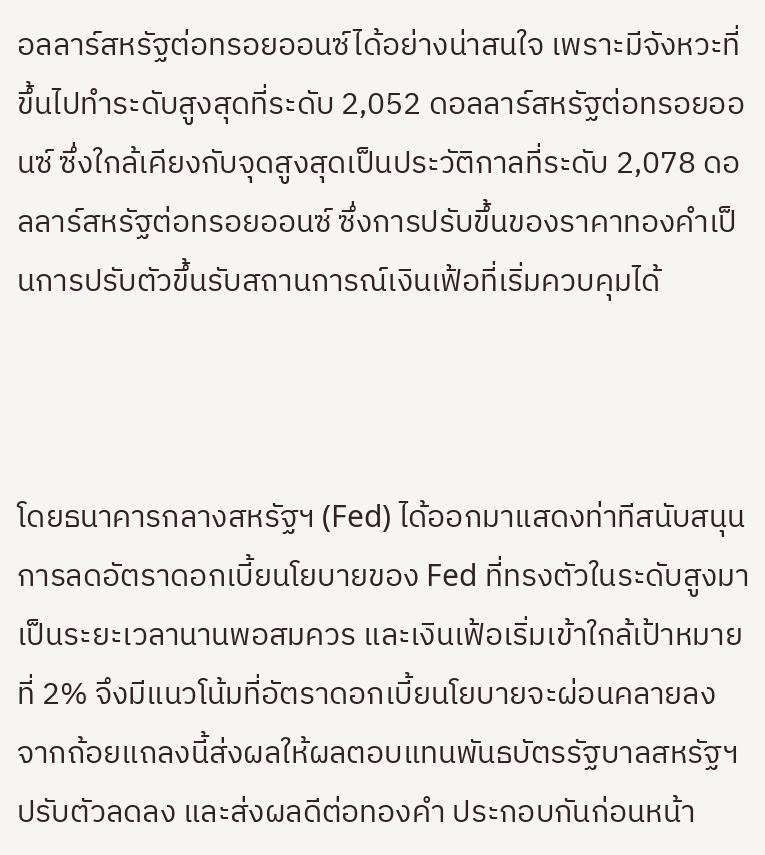อลลาร์สหรัฐต่อทรอยออนซ์ได้อย่างน่าสนใจ เพราะมีจังหวะที่ขึ้นไปทำระดับสูงสุดที่ระดับ 2,052 ดอลลาร์สหรัฐต่อทรอยออนซ์ ซึ่งใกล้เคียงกับจุดสูงสุดเป็นประวัติกาลที่ระดับ 2,078 ดอลลาร์สหรัฐต่อทรอยออนซ์ ซึ่งการปรับขึ้นของราคาทองคำเป็นการปรับตัวขึ้นรับสถานการณ์เงินเฟ้อที่เริ่มควบคุมได้



โดยธนาคารกลางสหรัฐฯ (Fed) ได้ออกมาแสดงท่าทีสนับสนุนการลดอัตราดอกเบี้ยนโยบายของ Fed ที่ทรงตัวในระดับสูงมาเป็นระยะเวลานานพอสมควร และเงินเฟ้อเริ่มเข้าใกล้เป้าหมายที่ 2% จึงมีแนวโน้มที่อัตราดอกเบี้ยนโยบายจะผ่อนคลายลง จากถ้อยแถลงนี้ส่งผลให้ผลตอบแทนพันธบัตรรัฐบาลสหรัฐฯ ปรับตัวลดลง และส่งผลดีต่อทองคำ ประกอบกันก่อนหน้า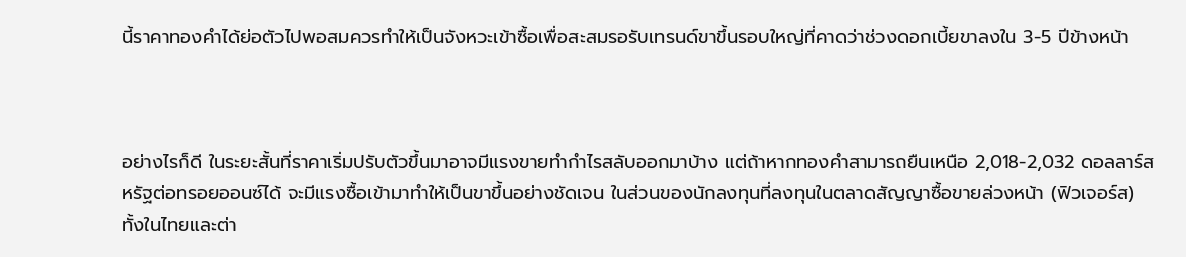นี้ราคาทองคำได้ย่อตัวไปพอสมควรทำให้เป็นจังหวะเข้าซื้อเพื่อสะสมรอรับเทรนด์ขาขึ้นรอบใหญ่ที่คาดว่าช่วงดอกเบี้ยขาลงใน 3-5 ปีข้างหน้า



อย่างไรก็ดี ในระยะสั้นที่ราคาเริ่มปรับตัวขึ้นมาอาจมีแรงขายทำกำไรสลับออกมาบ้าง แต่ถ้าหากทองคำสามารถยืนเหนือ 2,018-2,032 ดอลลาร์สหรัฐต่อทรอยออนซ์ได้ จะมีแรงซื้อเข้ามาทำให้เป็นขาขึ้นอย่างชัดเจน ในส่วนของนักลงทุนที่ลงทุนในตลาดสัญญาซื้อขายล่วงหน้า (ฟิวเจอร์ส) ทั้งในไทยและต่า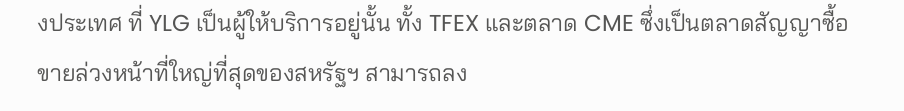งประเทศ ที่ YLG เป็นผู้ให้บริการอยู่นั้น ทั้ง TFEX และตลาด CME ซึ่งเป็นตลาดสัญญาซื้อขายล่วงหน้าที่ใหญ่ที่สุดของสหรัฐฯ สามารถลง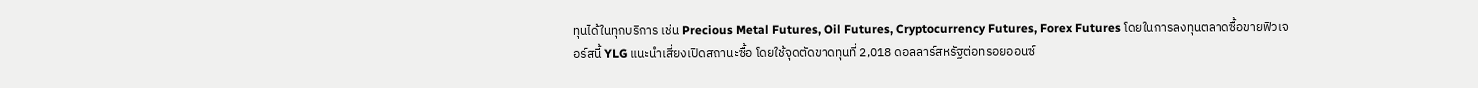ทุนได้ในทุกบริการ เช่น Precious Metal Futures, Oil Futures, Cryptocurrency Futures, Forex Futures โดยในการลงทุนตลาดซื้อขายฟิวเจอร์สนี้ YLG แนะนำเสี่ยงเปิดสถานะซื้อ โดยใช้จุดตัดขาดทุนที่ 2,018 ดอลลาร์สหรัฐต่อทรอยออนซ์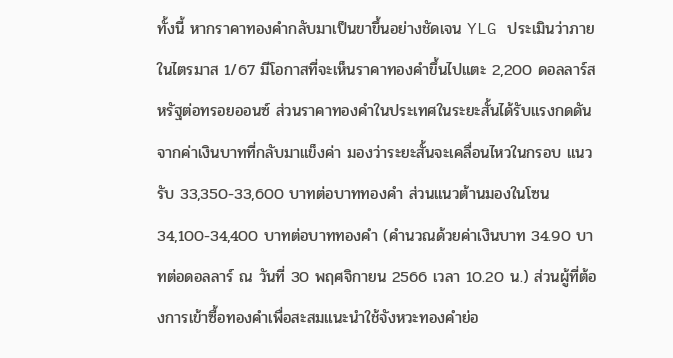ทั้งนี้ หากราคาทองคำกลับมาเป็นขาขึ้นอย่างชัดเจน YLG ประเมินว่าภายในไตรมาส 1/67 มีโอกาสที่จะเห็นราคาทองคำขึ้นไปแตะ 2,200 ดอลลาร์สหรัฐต่อทรอยออนซ์ ส่วนราคาทองคำในประเทศในระยะสั้นได้รับแรงกดดันจากค่าเงินบาทที่กลับมาแข็งค่า มองว่าระยะสั้นจะเคลื่อนไหวในกรอบ แนวรับ 33,350-33,600 บาทต่อบาททองคำ ส่วนแนวต้านมองในโซน 34,100-34,400 บาทต่อบาททองคำ (คำนวณด้วยค่าเงินบาท 34.90 บาทต่อดอลลาร์ ณ วันที่ 30 พฤศจิกายน 2566 เวลา 10.20 น.) ส่วนผู้ที่ต้องการเข้าซื้อทองคำเพื่อสะสมแนะนำใช้จังหวะทองคำย่อ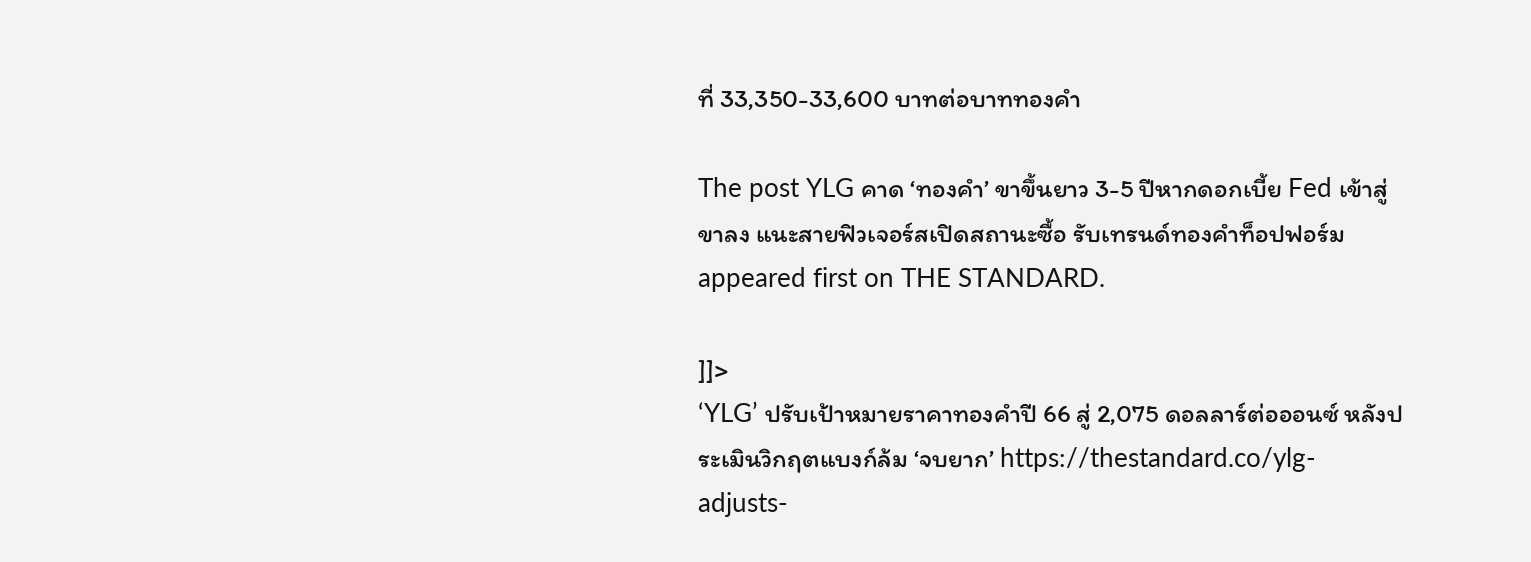ที่ 33,350-33,600 บาทต่อบาททองคำ

The post YLG คาด ‘ทองคำ’ ขาขึ้นยาว 3-5 ปีหากดอกเบี้ย Fed เข้าสู่ขาลง แนะสายฟิวเจอร์สเปิดสถานะซื้อ รับเทรนด์ทองคำท็อปฟอร์ม appeared first on THE STANDARD.

]]>
‘YLG’ ปรับเป้าหมายราคาทองคำปี 66 สู่ 2,075 ดอลลาร์ต่อออนซ์ หลังประเมินวิกฤตแบงก์ล้ม ‘จบยาก’ https://thestandard.co/ylg-adjusts-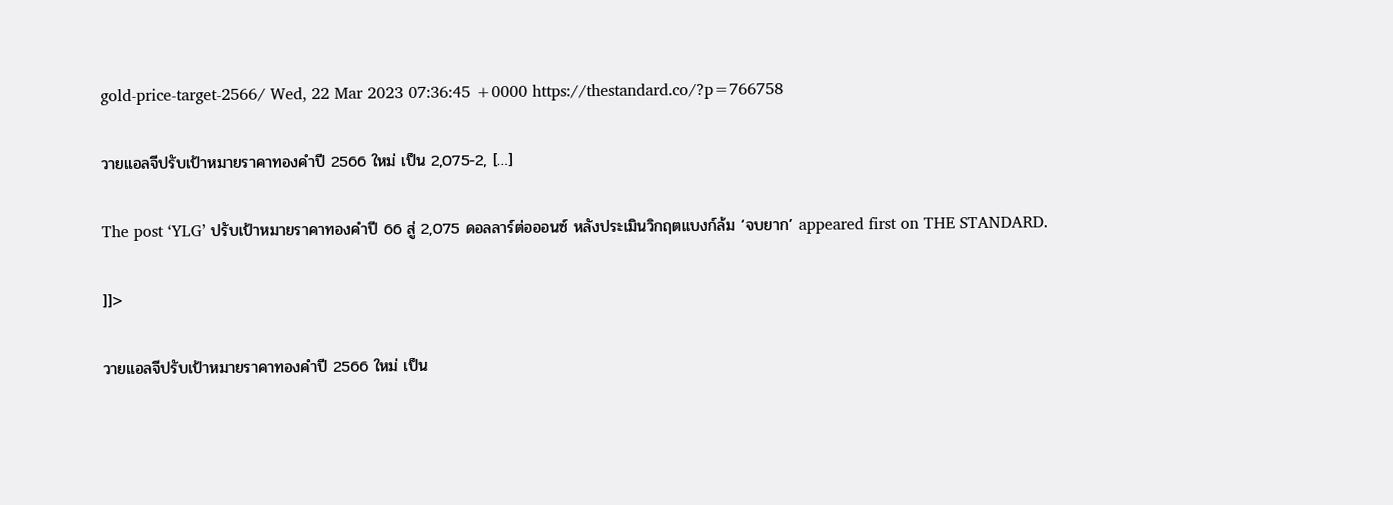gold-price-target-2566/ Wed, 22 Mar 2023 07:36:45 +0000 https://thestandard.co/?p=766758

วายแอลจีปรับเป้าหมายราคาทองคำปี 2566 ใหม่ เป็น 2,075-2, […]

The post ‘YLG’ ปรับเป้าหมายราคาทองคำปี 66 สู่ 2,075 ดอลลาร์ต่อออนซ์ หลังประเมินวิกฤตแบงก์ล้ม ‘จบยาก’ appeared first on THE STANDARD.

]]>

วายแอลจีปรับเป้าหมายราคาทองคำปี 2566 ใหม่ เป็น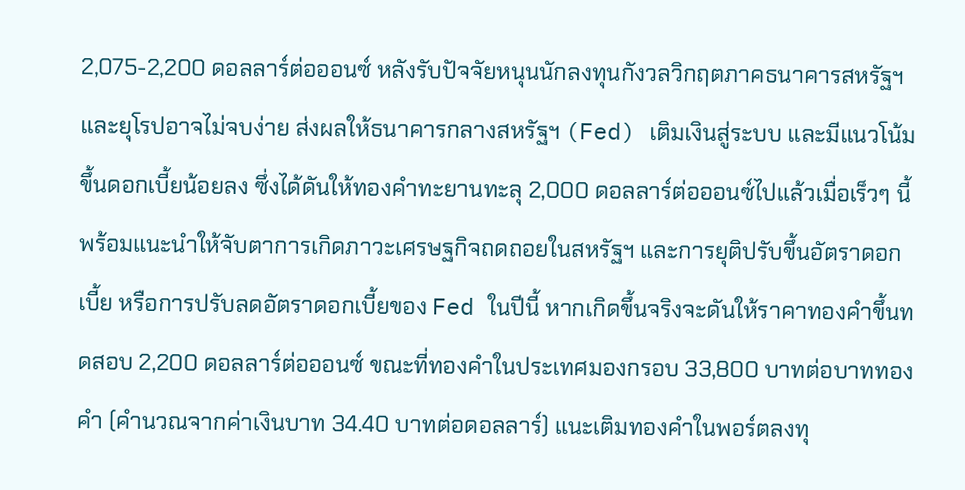2,075-2,200 ดอลลาร์ต่อออนซ์ หลังรับปัจจัยหนุนนักลงทุนกังวลวิกฤตภาคธนาคารสหรัฐฯ และยุโรปอาจไม่จบง่าย ส่งผลให้ธนาคารกลางสหรัฐฯ (Fed) เติมเงินสู่ระบบ และมีแนวโน้มขึ้นดอกเบี้ยน้อยลง ซึ่งได้ดันให้ทองคำทะยานทะลุ 2,000 ดอลลาร์ต่อออนซ์ไปแล้วเมื่อเร็วๆ นี้ พร้อมแนะนำให้จับตาการเกิดภาวะเศรษฐกิจถดถอยในสหรัฐฯ และการยุติปรับขึ้นอัตราดอกเบี้ย หรือการปรับลดอัตราดอกเบี้ยของ Fed ในปีนี้ หากเกิดขึ้นจริงจะดันให้ราคาทองคำขึ้นทดสอบ 2,200 ดอลลาร์ต่อออนซ์ ขณะที่ทองคำในประเทศมองกรอบ 33,800 บาทต่อบาททองคำ (คำนวณจากค่าเงินบาท 34.40 บาทต่อดอลลาร์) แนะเติมทองคำในพอร์ตลงทุ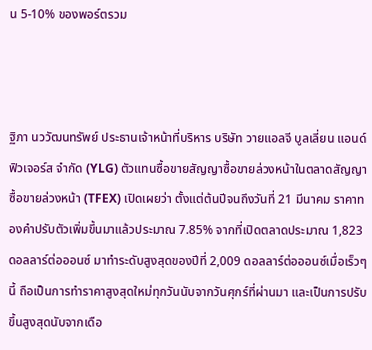น 5-10% ของพอร์ตรวม



ฐิภา นววัฒนทรัพย์ ประธานเจ้าหน้าที่บริหาร บริษัท วายแอลจี บูลเลี่ยน แอนด์ ฟิวเจอร์ส จำกัด (YLG) ตัวแทนซื้อขายสัญญาซื้อขายล่วงหน้าในตลาดสัญญาซื้อขายล่วงหน้า (TFEX) เปิดเผยว่า ตั้งแต่ต้นปีจนถึงวันที่ 21 มีนาคม ราคาทองคำปรับตัวเพิ่มขึ้นมาแล้วประมาณ 7.85% จากที่เปิดตลาดประมาณ 1,823 ดอลลาร์ต่อออนซ์ มาทำระดับสูงสุดของปีที่ 2,009 ดอลลาร์ต่อออนซ์เมื่อเร็วๆ นี้ ถือเป็นการทำราคาสูงสุดใหม่ทุกวันนับจากวันศุกร์ที่ผ่านมา และเป็นการปรับขึ้นสูงสุดนับจากเดือ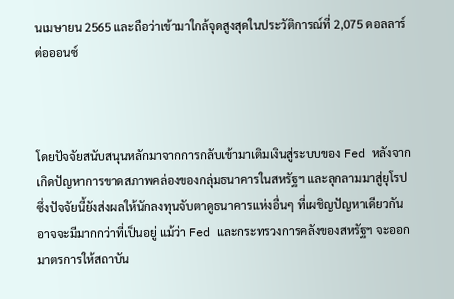นเมษายน 2565 และถือว่าเข้ามาใกล้จุดสูงสุดในประวัติการณ์ที่ 2,075 ดอลลาร์ต่อออนซ์



โดยปัจจัยสนับสนุนหลักมาจากการกลับเข้ามาเติมเงินสู่ระบบของ Fed หลังจากเกิดปัญหาการขาดสภาพคล่องของกลุ่มธนาคารในสหรัฐฯ และลุกลามมาสู่ยุโรป ซึ่งปัจจัยนี้ยังส่งผลให้นักลงทุนจับตาดูธนาคารแห่งอื่นๆ ที่เผชิญปัญหาเดียวกัน อาจจะมีมากกว่าที่เป็นอยู่ แม้ว่า Fed และกระทรวงการคลังของสหรัฐฯ จะออกมาตรการให้สถาบัน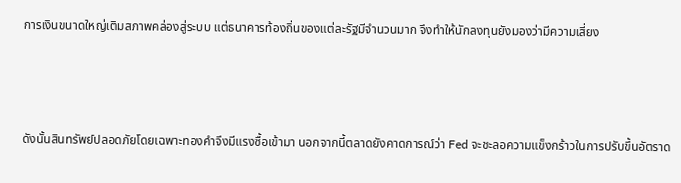การเงินขนาดใหญ่เติมสภาพคล่องสู่ระบบ แต่ธนาคารท้องถิ่นของแต่ละรัฐมีจำนวนมาก จึงทำให้นักลงทุนยังมองว่ามีความเสี่ยง



ดังนั้นสินทรัพย์ปลอดภัยโดยเฉพาะทองคำจึงมีแรงซื้อเข้ามา นอกจากนี้ตลาดยังคาดการณ์ว่า Fed จะชะลอความแข็งกร้าวในการปรับขึ้นอัตราด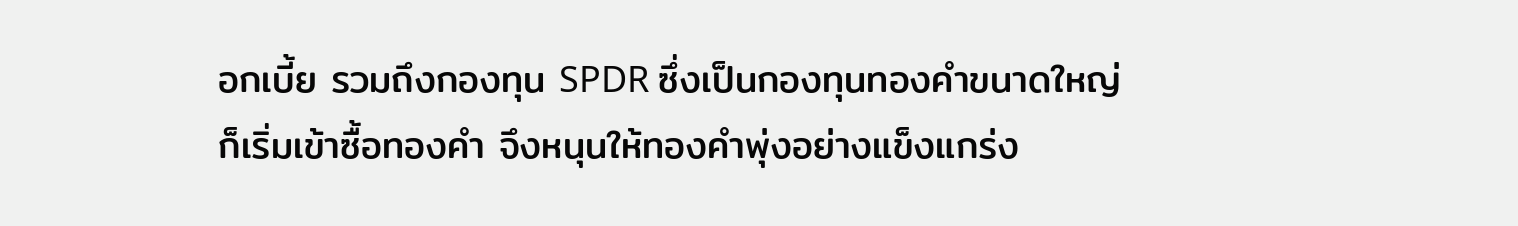อกเบี้ย รวมถึงกองทุน SPDR ซึ่งเป็นกองทุนทองคำขนาดใหญ่ก็เริ่มเข้าซื้อทองคำ จึงหนุนให้ทองคำพุ่งอย่างแข็งแกร่ง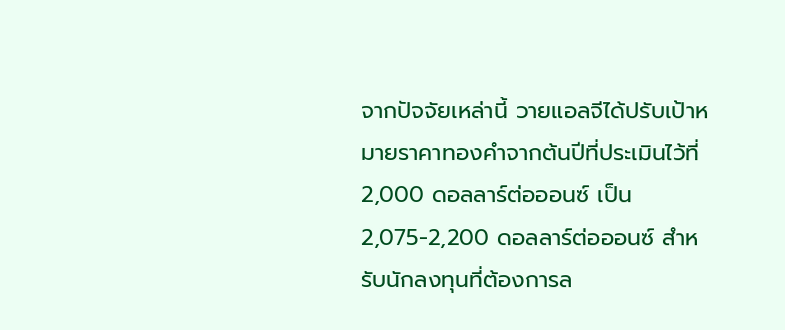จากปัจจัยเหล่านี้ วายแอลจีได้ปรับเป้าหมายราคาทองคำจากต้นปีที่ประเมินไว้ที่ 2,000 ดอลลาร์ต่อออนซ์ เป็น 2,075-2,200 ดอลลาร์ต่อออนซ์ สำหรับนักลงทุนที่ต้องการล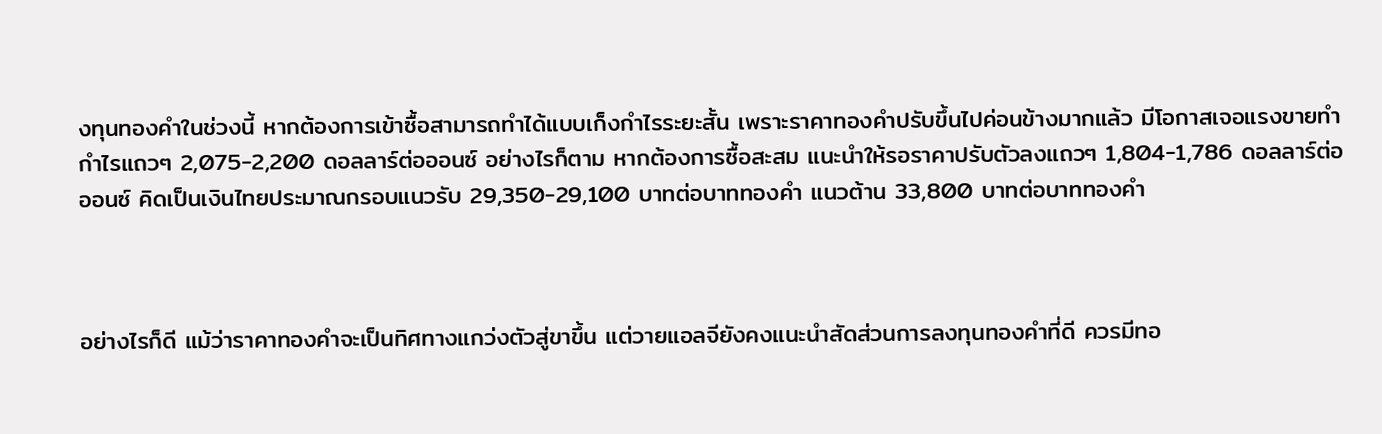งทุนทองคำในช่วงนี้ หากต้องการเข้าซื้อสามารถทำได้แบบเก็งกำไรระยะสั้น เพราะราคาทองคำปรับขึ้นไปค่อนข้างมากแล้ว มีโอกาสเจอแรงขายทำกำไรแถวๆ 2,075-2,200 ดอลลาร์ต่อออนซ์ อย่างไรก็ตาม หากต้องการซื้อสะสม แนะนำให้รอราคาปรับตัวลงแถวๆ 1,804-1,786 ดอลลาร์ต่อออนซ์ คิดเป็นเงินไทยประมาณกรอบแนวรับ 29,350-29,100 บาทต่อบาททองคำ แนวต้าน 33,800 บาทต่อบาททองคำ



อย่างไรก็ดี แม้ว่าราคาทองคำจะเป็นทิศทางแกว่งตัวสู่ขาขึ้น แต่วายแอลจียังคงแนะนำสัดส่วนการลงทุนทองคำที่ดี ควรมีทอ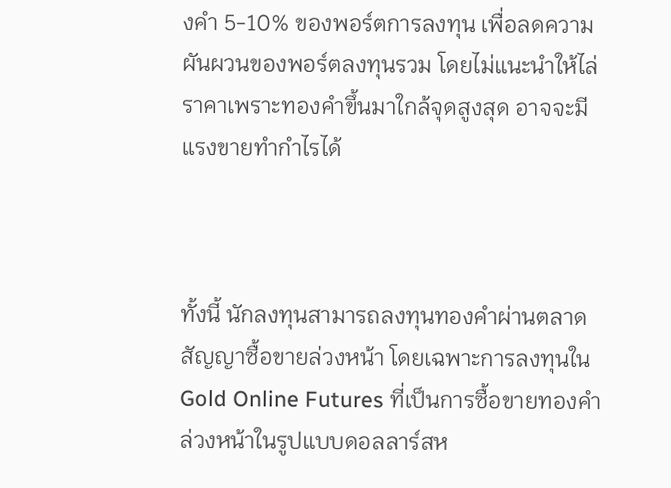งคำ 5-10% ของพอร์ตการลงทุน เพื่อลดความผันผวนของพอร์ตลงทุนรวม โดยไม่แนะนำให้ไล่ราคาเพราะทองคำขึ้นมาใกล้จุดสูงสุด อาจจะมีแรงขายทำกำไรได้



ทั้งนี้ นักลงทุนสามารถลงทุนทองคำผ่านตลาดสัญญาซื้อขายล่วงหน้า โดยเฉพาะการลงทุนใน Gold Online Futures ที่เป็นการซื้อขายทองคำล่วงหน้าในรูปแบบดอลลาร์สห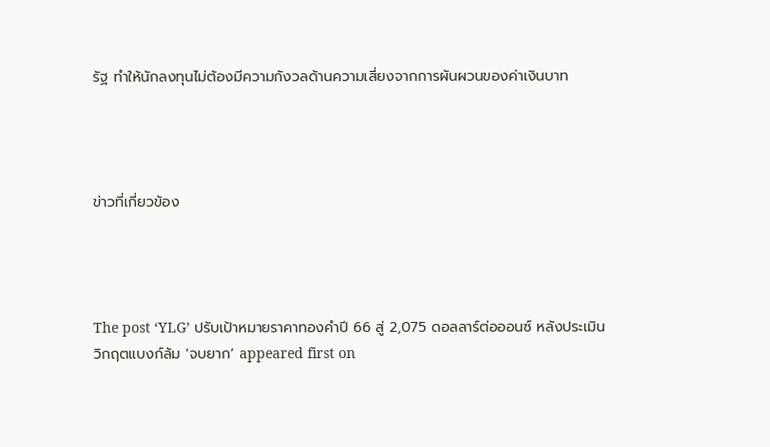รัฐ ทำให้นักลงทุนไม่ต้องมีความกังวลด้านความเสี่ยงจากการผันผวนของค่าเงินบาท




ข่าวที่เกี่ยวข้อง




The post ‘YLG’ ปรับเป้าหมายราคาทองคำปี 66 สู่ 2,075 ดอลลาร์ต่อออนซ์ หลังประเมินวิกฤตแบงก์ล้ม ‘จบยาก’ appeared first on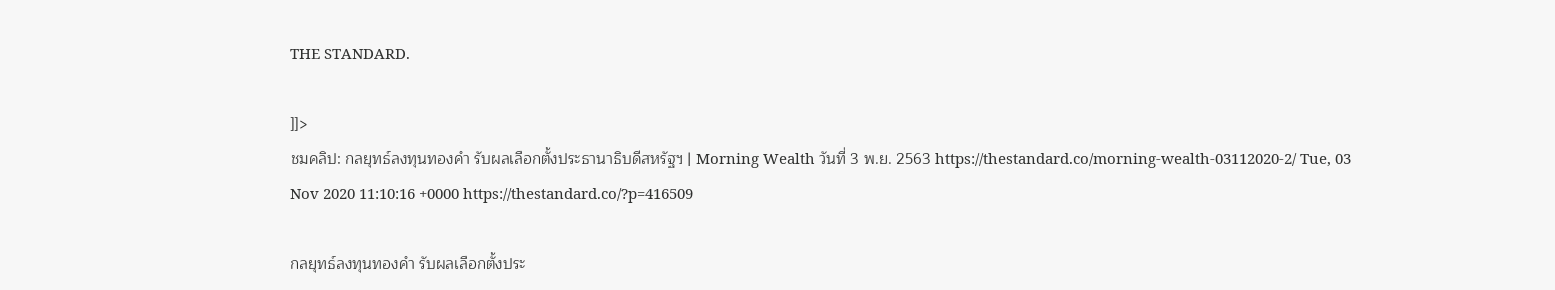THE STANDARD.

]]>
ชมคลิป: กลยุทธ์ลงทุนทองคำ รับผลเลือกตั้งประธานาธิบดีสหรัฐฯ | Morning Wealth วันที่ 3 พ.ย. 2563 https://thestandard.co/morning-wealth-03112020-2/ Tue, 03 Nov 2020 11:10:16 +0000 https://thestandard.co/?p=416509

กลยุทธ์ลงทุนทองคำ รับผลเลือกตั้งประ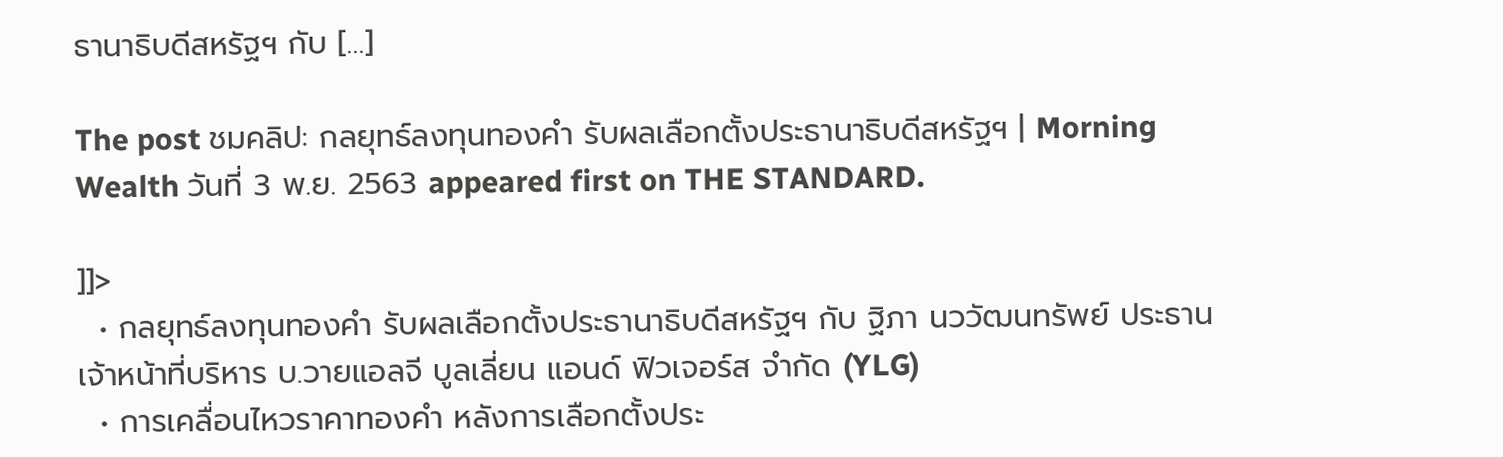ธานาธิบดีสหรัฐฯ กับ […]

The post ชมคลิป: กลยุทธ์ลงทุนทองคำ รับผลเลือกตั้งประธานาธิบดีสหรัฐฯ | Morning Wealth วันที่ 3 พ.ย. 2563 appeared first on THE STANDARD.

]]>
  • กลยุทธ์ลงทุนทองคำ รับผลเลือกตั้งประธานาธิบดีสหรัฐฯ กับ ฐิภา นววัฒนทรัพย์ ประธานเจ้าหน้าที่บริหาร บ.วายแอลจี บูลเลี่ยน แอนด์ ฟิวเจอร์ส จำกัด (YLG)
  • การเคลื่อนไหวราคาทองคำ หลังการเลือกตั้งประ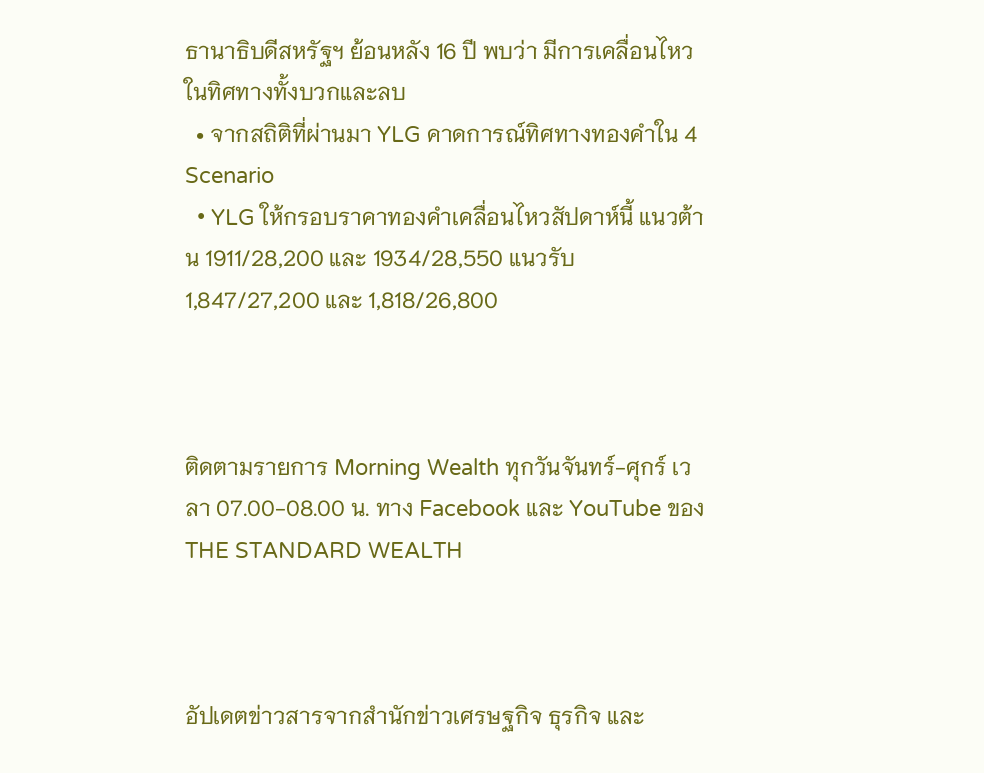ธานาธิบดีสหรัฐฯ ย้อนหลัง 16 ปี พบว่า มีการเคลื่อนไหวในทิศทางทั้งบวกและลบ
  • จากสถิติที่ผ่านมา YLG คาดการณ์ทิศทางทองคำใน 4 Scenario
  • YLG ให้กรอบราคาทองคำเคลื่อนไหวสัปดาห์นี้ แนวต้าน 1911/28,200 และ 1934/28,550 แนวรับ 1,847/27,200 และ 1,818/26,800



ติดตามรายการ Morning Wealth ทุกวันจันทร์-ศุกร์ เวลา 07.00-08.00 น. ทาง Facebook และ YouTube ของ THE STANDARD WEALTH



อัปเดตข่าวสารจากสำนักข่าวเศรษฐกิจ ธุรกิจ และ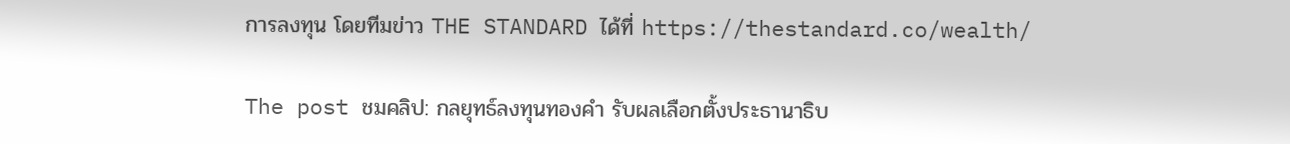การลงทุน โดยทีมข่าว THE STANDARD ได้ที่ https://thestandard.co/wealth/

The post ชมคลิป: กลยุทธ์ลงทุนทองคำ รับผลเลือกตั้งประธานาธิบ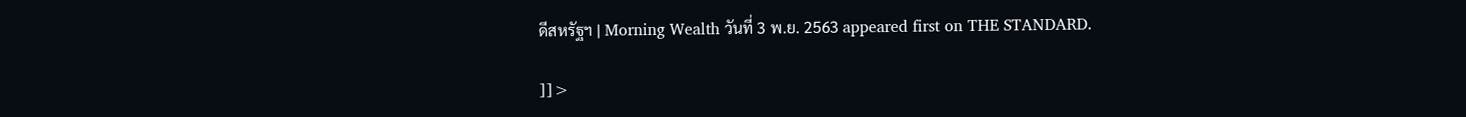ดีสหรัฐฯ | Morning Wealth วันที่ 3 พ.ย. 2563 appeared first on THE STANDARD.

]]>